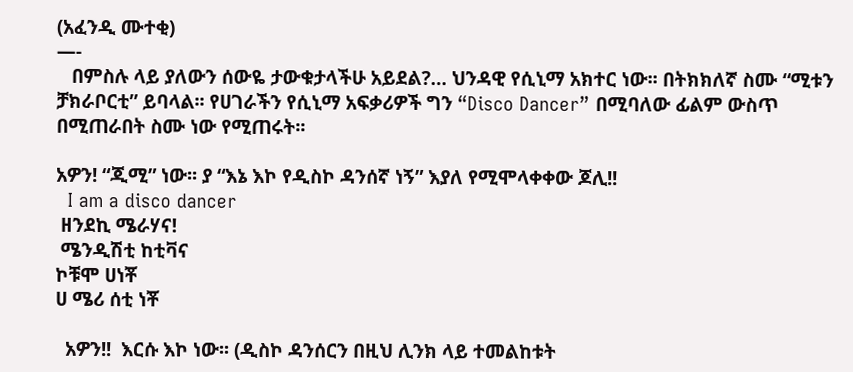(አፈንዲ ሙተቂ)
—-
   በምስሉ ላይ ያለውን ሰውዬ ታውቁታላችሁ አይደል?… ህንዳዊ የሲኒማ አክተር ነው፡፡ በትክክለኛ ስሙ “ሚቱን ቻክራቦርቲ” ይባላል፡፡ የሀገራችን የሲኒማ አፍቃሪዎች ግን “Disco Dancer” በሚባለው ፊልም ውስጥ በሚጠራበት ስሙ ነው የሚጠሩት፡፡

አዎን! “ጂሚ” ነው፡፡ ያ “እኔ እኮ የዲስኮ ዳንሰኛ ነኝ” እያለ የሚሞላቀቀው ጆሊ!!
  I am a disco dancer
 ዘንደኪ ሜራሃና!
 ሜንዲሽቲ ከቲቫና
ኮቹሞ ሀነቾ
ሀ ሜሪ ሰቲ ነቾ

  አዎን!!  እርሱ እኮ ነው፡፡ (ዲስኮ ዳንሰርን በዚህ ሊንክ ላይ ተመልከቱት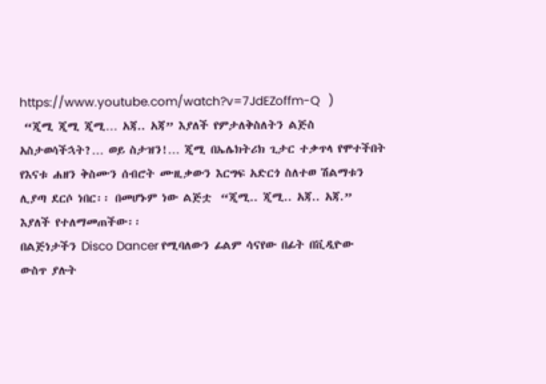https://www.youtube.com/watch?v=7JdEZoffm-Q   )
 “ጂሚ ጂሚ ጂሚ… አጃ.. አጃ” እያለች የምታለቅስለትን ልጅስ አስታወሳችኋት?… ወይ ስታዝን!… ጂሚ በኤሌክትሪክ ጊታር ተቃጥላ የሞተችበት የእናቱ ሐዘን ቅስሙን ሰብሮት ሙዚቃውን እርግፍ አድርጎ ስለተወ ሽልማቱን ሊያጣ ደርሶ ነበር፡፡ በመሆኑም ነው ልጅቷ  “ጂሚ.. ጂሚ.. አጃ.. አጃ.” እያለች የተለማመጠችው፡፡
በልጅነታችን Disco Dancer የሚባለውን ፊልም ሳናየው በፊት በቪዲዮው ውስጥ ያሉት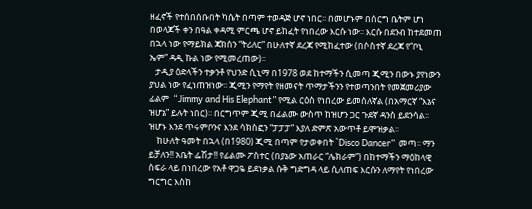ዘፈኖች የተሰበሰቡበት ካሴት በጣም ተወዳጅ ሆኖ ነበር፡፡ በመሆኑም በሰርግ ቤትም ሆነ በወላጆች ቀን በዓል ቀዳሚ ምርጫ ሆኖ ይከፈት የነበረው እርሱ ነው፡፡ እርሱ በደንብ ከተደመጠ በኋላ ነው የማይክል ጃክሰን “ትሪለር” በሁለተኛ ደረጃ የሚከፈተው (በሶስተኛ ደረጃ የ“ቦኒ ኤም” ዳዲ ኩል ነው የሚመረጠው)፡፡
   ታዲያ ዕድላችን ተቃንቶ የህንድ ሲኒማ በ1978 ወደ ከተማችን ሲመጣ ጂሚን በውኑ ያየነውን ያህል ነው የፈነጠዝነው፡፡ ጂሚን የማየት የዘመናት ጥማታችንን የተወጣንበት የመጀመሪያው ፊልም  “Jimmy and His Elephant” የሚል ርዕስ የነበረው ይመስለኛል (በአማርኛ “እኔና ዝሆኔ” ይሉት ነበር)፡፡ በርግጥም ጂሚ በፊልሙ ውስጥ ከዝሆን ጋር ጉደኛ ዳንስ ይደንሳል፡፡ ዝሆኑ እንደ ጥሩምቦንና እንደ ሳክስፎን “ፓፓፓ” እያለ ድምጽ አውጥቶ ይሞዝቃል፡፡
    ከሁለት ዓመት በኋላ (በ1980) ጂሚ በጣም የታወቀበት `Disco Dancer”  መጣ፡፡ ማን ይቻለን!! አቤት ፌሽታ!! የፊልሙ ፖስተር (በያኔው አጠራር “ሌክራም”) በከተማችን ማዕከላዊ ስፍራ ላይ በነበረው የአቶ ዋጋዬ ይደነቃል ሱቅ ግድግዳ ላይ ሲለጠፍ እርሱን ለማየት የነበረው ግርግር እስከ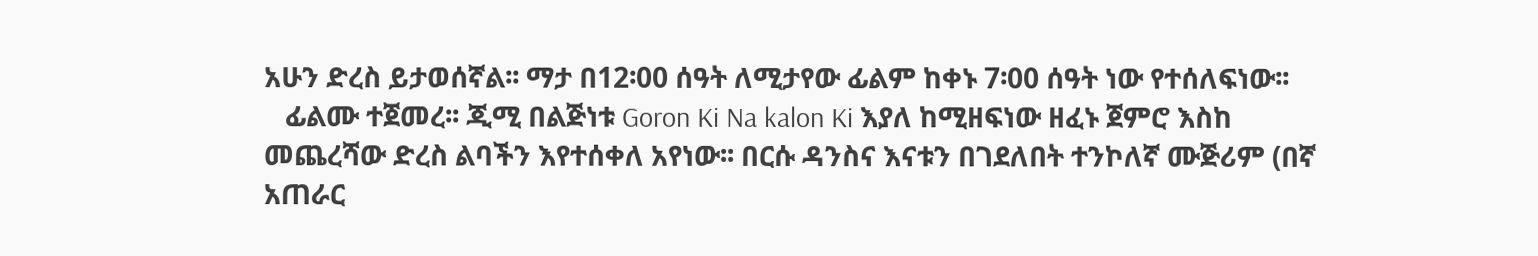አሁን ድረስ ይታወሰኛል፡፡ ማታ በ12፡00 ሰዓት ለሚታየው ፊልም ከቀኑ 7፡00 ሰዓት ነው የተሰለፍነው፡፡
   ፊልሙ ተጀመረ፡፡ ጂሚ በልጅነቱ Goron Ki Na kalon Ki እያለ ከሚዘፍነው ዘፈኑ ጀምሮ እስከ መጨረሻው ድረስ ልባችን እየተሰቀለ አየነው፡፡ በርሱ ዳንስና እናቱን በገደለበት ተንኮለኛ ሙጅሪም (በኛ አጠራር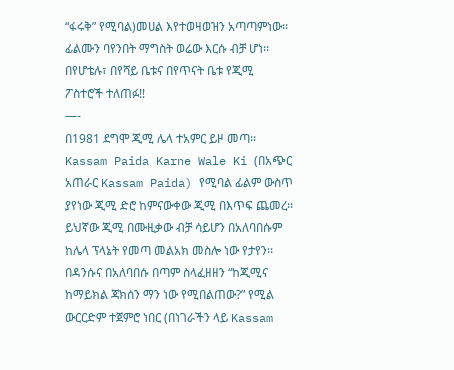“ፋሩቅ” የሚባል)መሀል እየተወዛወዝን አጣጣምነው፡፡ ፊልሙን ባየንበት ማግስት ወሬው እርሱ ብቻ ሆነ፡፡ በየሆቴሉ፣ በየሻይ ቤቱና በየጥናት ቤቱ የጂሚ ፖስተሮች ተለጠፉ!!
—-
በ1981 ደግሞ ጂሚ ሌላ ተአምር ይዞ መጣ፡፡ Kassam Paida Karne Wale Ki (በአጭር አጠራር Kassam Paida) የሚባል ፊልም ውስጥ ያየነው ጂሚ ድሮ ከምናውቀው ጂሚ በእጥፍ ጨመረ፡፡ ይህኛው ጂሚ በሙዚቃው ብቻ ሳይሆን በአለባበሱም ከሌላ ፕላኔት የመጣ መልአክ መስሎ ነው የታየን፡፡ በዳንሱና በአለባበሱ በጣም ስላፈዘዘን “ከጂሚና ከማይክል ጃክሰን ማን ነው የሚበልጠው?” የሚል ውርርድም ተጀምሮ ነበር (በነገራችን ላይ Kassam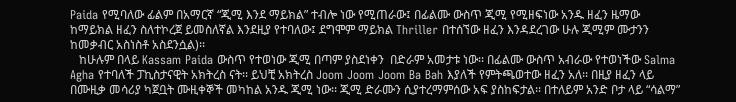Paida የሚባለው ፊልም በአማርኛ “ጂሚ እንደ ማይክል” ተብሎ ነው የሚጠራው፤ በፊልሙ ውስጥ ጂሚ የሚዘፍነው አንዱ ዘፈን ዜማው ከማይክል ዘፈን ስለተኮረጀ ይመስለኛል እንደዚያ የተባለው፤ ደግሞም ማይክል Thriller በተሰኘው ዘፈን እንዳደረገው ሁሉ ጂሚም ሙታንን ከመቃብር አስነስቶ አስደንሷል)፡፡
   ከሁሉም በላይ Kassam Paida ውስጥ የተወነው ጂሚ በጣም ያስደነቀን  በድራም አመታቱ ነው፡፡ በፊልሙ ውስጥ አብራው የተወነችው Salma Agha የተባለች ፓኪስታናዊት አክትረስ ናት፡፡ ይህቺ አክትረስ Joom Joom Joom Ba Bah እያለች የምትጫወተው ዘፈን አለ፡፡ በዚያ ዘፈን ላይ በሙዚቃ መሳሪያ ካጀቧት ሙዚቀኞች መካከል አንዱ ጂሚ ነው፡፡ ጂሚ ድራሙን ሲያተረማምሰው አፍ ያስከፍታል፡፡ በተለይም አንድ ቦታ ላይ “ሳልማ”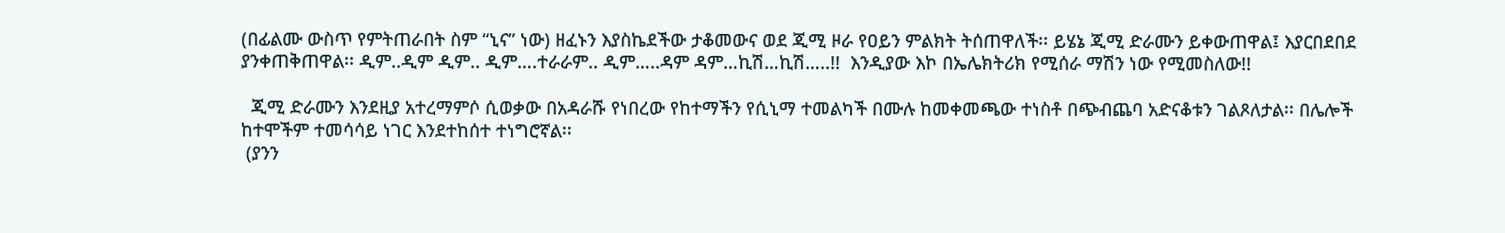(በፊልሙ ውስጥ የምትጠራበት ስም “ኒና” ነው) ዘፈኑን እያስኬደችው ታቆመውና ወደ ጂሚ ዞራ የዐይን ምልክት ትሰጠዋለች፡፡ ይሄኔ ጂሚ ድራሙን ይቀውጠዋል፤ እያርበደበደ ያንቀጠቅጠዋል፡፡ ዲም..ዲም ዲም.. ዲም….ተራራም.. ዲም…..ዳም ዳም…ኪሽ…ኪሽ…..!!  እንዲያው እኮ በኤሌክትሪክ የሚሰራ ማሽን ነው የሚመስለው!!

  ጂሚ ድራሙን እንደዚያ አተረማምሶ ሲወቃው በአዳራሹ የነበረው የከተማችን የሲኒማ ተመልካች በሙሉ ከመቀመጫው ተነስቶ በጭብጨባ አድናቆቱን ገልጾለታል፡፡ በሌሎች ከተሞችም ተመሳሳይ ነገር እንደተከሰተ ተነግሮኛል፡፡
 (ያንን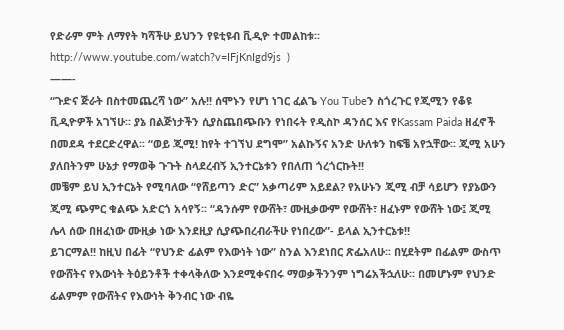የድራም ምት ለማየት ካሻችሁ ይህንን የዩቲዩብ ቪዲዮ ተመልከቱ፡፡ http://www.youtube.com/watch?v=IFjKnIgd9js  )
——-
“ጉድና ጅራት በስተመጨረሻ ነው” አሉ!! ሰሞኑን የሆነ ነገር ፈልጌ You Tubeን ስጎረጉር የጂሚን የቆዩ ቪዲዮዎች አገኘሁ፡፡ ያኔ በልጅነታችን ሲያስጨበጭቡን የነበሩት የዲስኮ ዳንሰር እና የKassam Paida ዘፈኖች በመደዳ ተደርድረዋል፡፡ “ወይ ጂሚ! ከየት ተገኘህ ደግሞ” አልኩኝና አንድ ሁለቱን ከፍቼ አየኋቸው፡፡ ጂሚ አሁን ያለበትንም ሁኔታ የማወቅ ጉጉት ስላደረብኝ ኢንተርኔቱን የበለጠ ጎረጎርኩት!!
መቼም ይህ ኢንተርኔት የሚባለው “የሸይጣን ድር” አቃጣሪም አይደል? የአሁኑን ጂሚ ብቻ ሳይሆን የያኔውን ጂሚ ጭምር ቁልጭ አድርጎ አሳየኝ፡፡ “ዳንሱም የውሸት፣ ሙዚቃውም የውሸት፣ ዘፈኑም የውሸት ነው፤ ጂሚ ሌላ ሰው በዘፈነው ሙዚቃ ነው እንደዚያ ሲያጭበረብራችሁ የነበረው”- ይላል ኢንተርኔቱ!!
ይገርማል!! ከዚህ በፊት “የህንድ ፊልም የእውነት ነው” ስንል እንደነበር ጽፌአለሁ፡፡ በሂደትም በፊልም ውስጥ የውሸትና የእውነት ትዕይንቶች ተቀላቅለው እንደሚቀናበሩ ማወቃችንንም ነግሬአችኋለሁ፡፡ በመሆኑም የህንድ ፊልምም የውሸትና የእውነት ቅንብር ነው ብዬ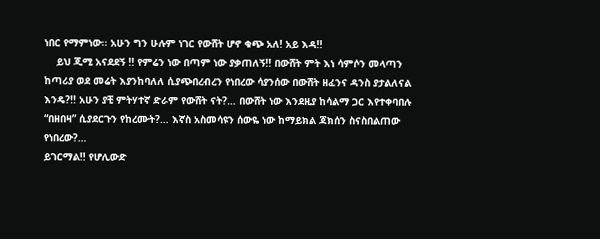ነበር የማምነው፡፡ አሁን ግን ሁሉም ነገር የውሸት ሆኖ ቁጭ አለ! አይ እዳ!!
    ይህ ጂሚ አናደደኝ !! የምሬን ነው በጣም ነው ያቃጠለኝ!! በውሸት ምት እነ ሳምሶን መላጣን ከጣሪያ ወደ መሬት እያንከባለለ ሲያጭበረብረን የነበረው ሳያንሰው በውሸት ዘፈንና ዳንስ ያታልለናል እንዴ?!! አሁን ያቺ ምትሃተኛ ድራም የውሸት ናት?… በውሸት ነው እንደዚያ ከሳልማ ጋር እየተቀባበሉ “በዘበዛ” ሲያደርጉን የከረሙት?… እኛስ አስመሳዩን ሰውዬ ነው ከማይክል ጃክሰን ስናስበልጠው የነበረው?…
ይገርማል!! የሆሊውድ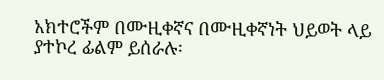አክተሮችም በሙዚቀኛና በሙዚቀኛነት ህይወት ላይ ያተኮረ ፊልም ይሰራሉ፡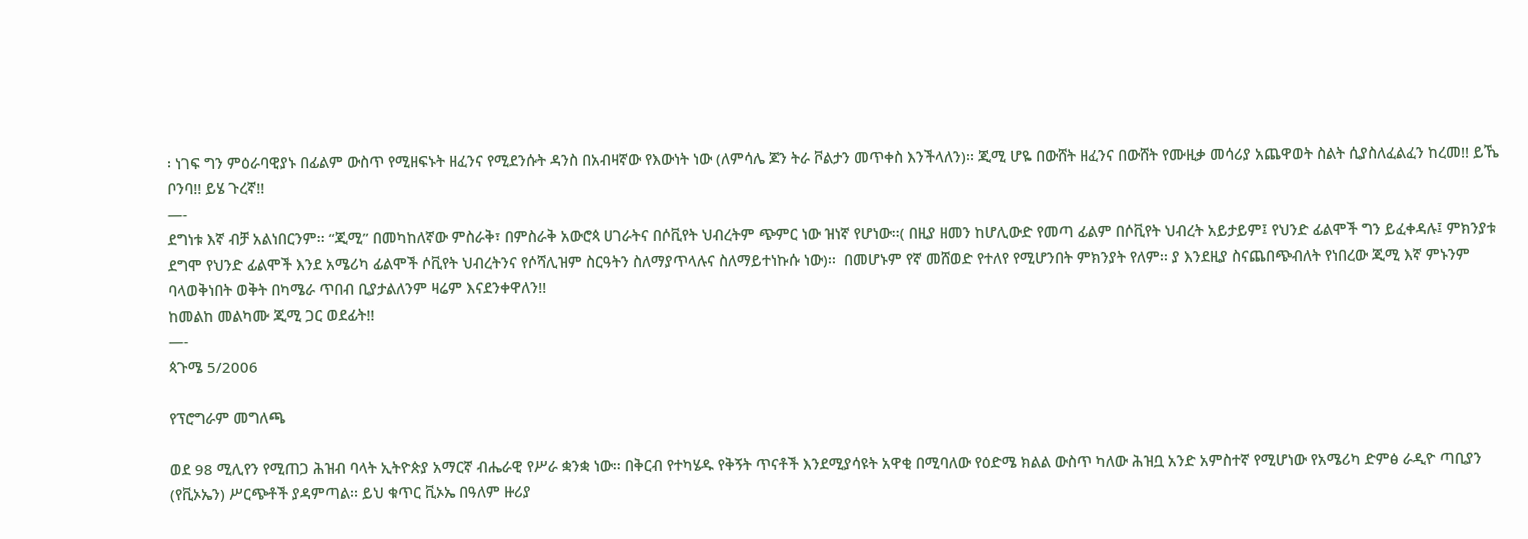፡ ነገፍ ግን ምዕራባዊያኑ በፊልም ውስጥ የሚዘፍኑት ዘፈንና የሚደንሱት ዳንስ በአብዛኛው የእውነት ነው (ለምሳሌ ጆን ትራ ቮልታን መጥቀስ እንችላለን)፡፡ ጂሚ ሆዬ በውሸት ዘፈንና በውሸት የሙዚቃ መሳሪያ አጨዋወት ስልት ሲያስለፈልፈን ከረመ!! ይኼ ቦንባ!! ይሄ ጉረኛ!!
—-
ደግነቱ እኛ ብቻ አልነበርንም፡፡ “ጂሚ” በመካከለኛው ምስራቅ፣ በምስራቅ አውሮጳ ሀገራትና በሶቪየት ህብረትም ጭምር ነው ዝነኛ የሆነው፡፡( በዚያ ዘመን ከሆሊውድ የመጣ ፊልም በሶቪየት ህብረት አይታይም፤ የህንድ ፊልሞች ግን ይፈቀዳሉ፤ ምክንያቱ ደግሞ የህንድ ፊልሞች እንደ አሜሪካ ፊልሞች ሶቪየት ህብረትንና የሶሻሊዝም ስርዓትን ስለማያጥላሉና ስለማይተነኩሱ ነው)፡፡  በመሆኑም የኛ መሸወድ የተለየ የሚሆንበት ምክንያት የለም፡፡ ያ እንደዚያ ስናጨበጭብለት የነበረው ጂሚ እኛ ምኑንም ባላወቅነበት ወቅት በካሜራ ጥበብ ቢያታልለንም ዛሬም እናደንቀዋለን!!
ከመልከ መልካሙ ጂሚ ጋር ወደፊት!!
—-
ጳጉሜ 5/2006

የፕሮግራም መግለጫ

ወደ 98 ሚሊየን የሚጠጋ ሕዝብ ባላት ኢትዮጵያ አማርኛ ብሔራዊ የሥራ ቋንቋ ነው፡፡ በቅርብ የተካሄዱ የቅኝት ጥናቶች እንደሚያሳዩት አዋቂ በሚባለው የዕድሜ ክልል ውስጥ ካለው ሕዝቧ አንድ አምስተኛ የሚሆነው የአሜሪካ ድምፅ ራዲዮ ጣቢያን (የቪኦኤን) ሥርጭቶች ያዳምጣል፡፡ ይህ ቁጥር ቪኦኤ በዓለም ዙሪያ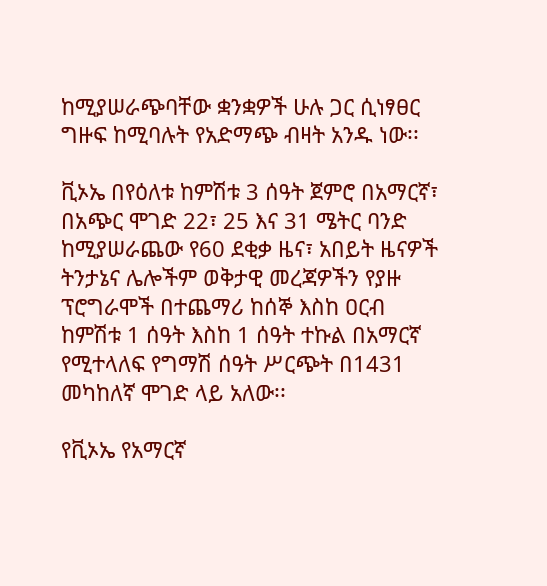ከሚያሠራጭባቸው ቋንቋዎች ሁሉ ጋር ሲነፃፀር ግዙፍ ከሚባሉት የአድማጭ ብዛት አንዱ ነው፡፡

ቪኦኤ በየዕለቱ ከምሽቱ 3 ሰዓት ጀምሮ በአማርኛ፣ በአጭር ሞገድ 22፣ 25 እና 31 ሜትር ባንድ ከሚያሠራጨው የ60 ደቂቃ ዜና፣ አበይት ዜናዎች ትንታኔና ሌሎችም ወቅታዊ መረጃዎችን የያዙ ፕሮግራሞች በተጨማሪ ከሰኞ እስከ ዐርብ ከምሽቱ 1 ሰዓት እስከ 1 ሰዓት ተኩል በአማርኛ የሚተላለፍ የግማሽ ሰዓት ሥርጭት በ1431 መካከለኛ ሞገድ ላይ አለው፡፡

የቪኦኤ የአማርኛ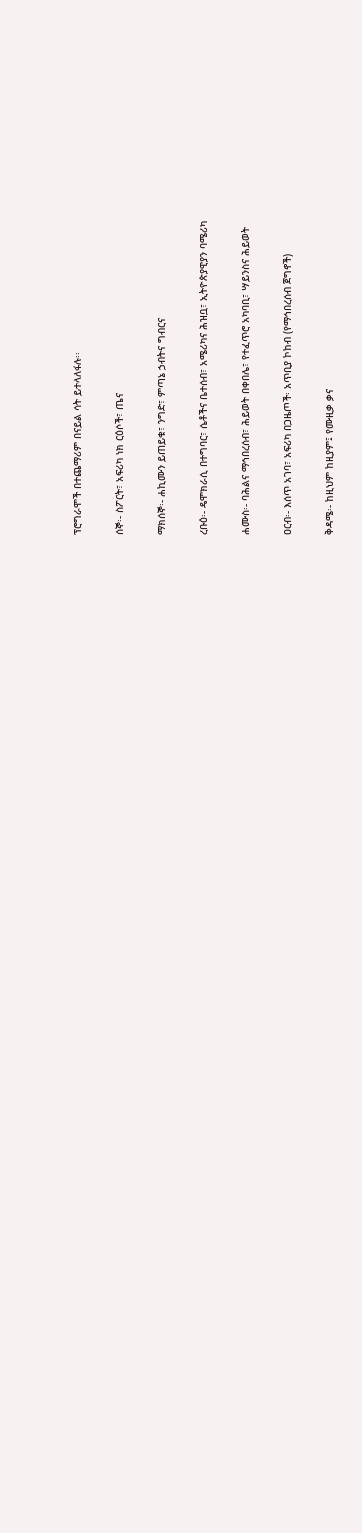ፕሮግራሞች በተጨማሪም በናይል ሳት ይተላለፋሉ፡፡

ሰኞ፡- ስፖርት፣ አፍሪካ ነክ ርዕሶች፣ ጤና

ማክሰኞ፡- ሐኪሙን ይጠይቁ፣ ንግድ፣ ምጣኔ ኃብትና ግብርና

ረቡዕ፡- ዴሞክራሲ በተግባር፣ ሴቶችና ቤተሰብ፣ አሜሪካና ሕዝቧ፣ ኢትዮጵያዊያን ባሜሪካ

ሐሙስ፡- ባሕልና ማኅበረሰብ፣ ሕይወት በቀበሌ፣ የተፈጥሮ አካባቢ፣ ሣይንስና ሕይወት

ዐርብ፡- እሰጥ አገባ፣ አፍሪካ በጋዜጦች፡ አጥቢያ ኮከብ (የማኅበረሰብ ጀግኖች)

ቅዳሜ፡- ከዚህም ከዚያም፤ የሙዚቃ ቃና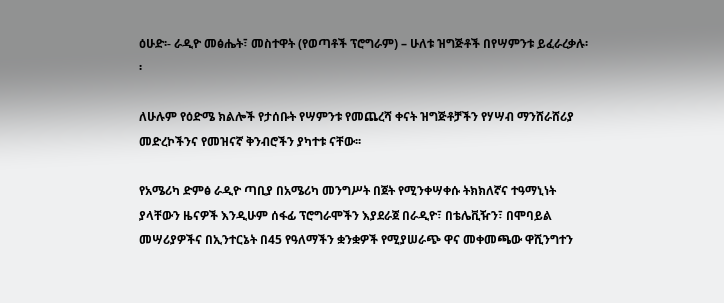ዕሁድ፡- ራዲዮ መፅሔት፣ መስተዋት (የወጣቶች ፕሮግራም) – ሁለቱ ዝግጅቶች በየሣምንቱ ይፈራረቃሉ፡፡

ለሁሉም የዕድሜ ክልሎች የታሰቡት የሣምንቱ የመጨረሻ ቀናት ዝግጅቶቻችን የሃሣብ ማንሸራሸሪያ መድረኮችንና የመዝናኛ ቅንብሮችን ያካተቱ ናቸው፡፡

የአሜሪካ ድምፅ ራዲዮ ጣቢያ በአሜሪካ መንግሥት በጀት የሚንቀሣቀሱ ትክክለኛና ተዓማኒነት ያላቸውን ዜናዎች እንዲሁም ሰፋፊ ፕሮግራሞችን እያደራጀ በራዲዮ፣ በቴሌቪዥን፣ በሞባይል መሣሪያዎችና በኢንተርኔት በ45 የዓለማችን ቋንቋዎች የሚያሠራጭ ዋና መቀመጫው ዋሺንግተን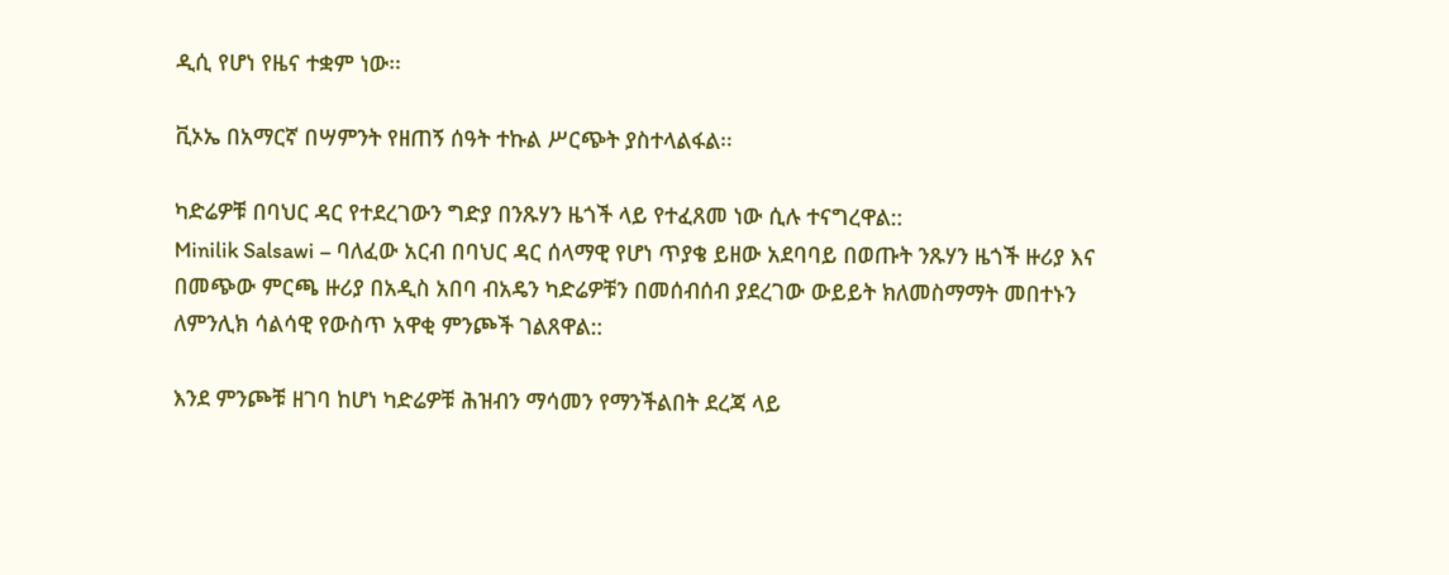ዲሲ የሆነ የዜና ተቋም ነው፡፡

ቪኦኤ በአማርኛ በሣምንት የዘጠኝ ሰዓት ተኩል ሥርጭት ያስተላልፋል፡፡

ካድሬዎቹ በባህር ዳር የተደረገውን ግድያ በንጹሃን ዜጎች ላይ የተፈጸመ ነው ሲሉ ተናግረዋል::
Minilik Salsawi – ባለፈው አርብ በባህር ዳር ሰላማዊ የሆነ ጥያቄ ይዘው አደባባይ በወጡት ንጹሃን ዜጎች ዙሪያ እና በመጭው ምርጫ ዙሪያ በአዲስ አበባ ብአዴን ካድሬዎቹን በመሰብሰብ ያደረገው ውይይት ክለመስማማት መበተኑን ለምንሊክ ሳልሳዊ የውስጥ አዋቂ ምንጮች ገልጸዋል::

እንደ ምንጮቹ ዘገባ ከሆነ ካድሬዎቹ ሕዝብን ማሳመን የማንችልበት ደረጃ ላይ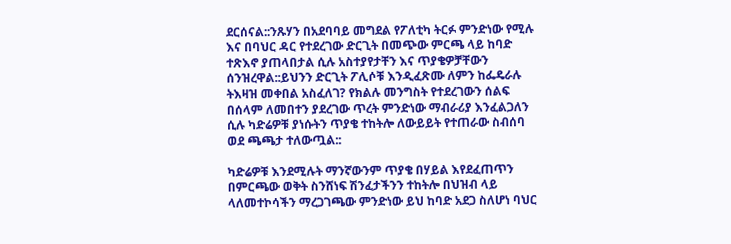ደርሰናል::ንጹሃን በአደባባይ መግደል የፖለቲካ ትርፉ ምንድነው የሚሉ እና በባህር ዳር የተደረገው ድርጊት በመጭው ምርጫ ላይ ከባድ ተጽእኖ ያጠላበታል ሲሉ አስተያየታቸን እና ጥያቄዎቻቸውን ሰንዝረዋል::ይህንን ድርጊት ፖሊሶቹ እንዲፈጽሙ ለምን ከፌዴራሉ ትእዛዝ መቀበል አስፈለገ? የክልሉ መንግስት የተደረገውን ሰልፍ በሰላም ለመበተን ያደረገው ጥረት ምንድነው ማብራሪያ እንፈልጋለን ሲሉ ካድሬዎቹ ያነሱትን ጥያቄ ተከትሎ ለውይይት የተጠራው ስብሰባ ወደ ጫጫታ ተለውጧል::

ካድሬዎቹ እንደሚሉት ማንኛውንም ጥያቄ በሃይል እየደፈጠጥን በምርጫው ወቅት ስንሸነፍ ሽንፈታችንን ተከትሎ በህዝብ ላይ ላለመተኮሳችን ማረጋገጫው ምንድነው ይህ ከባድ አደጋ ስለሆነ ባህር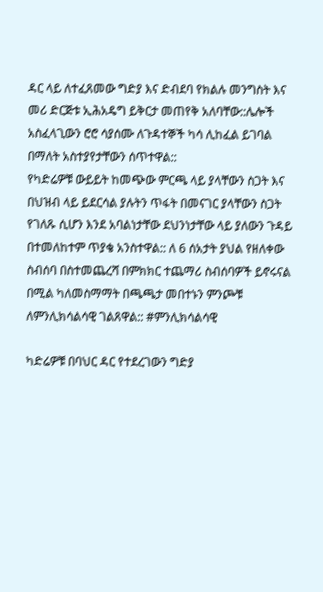ዳር ላይ ለተፈጸመው ግድያ እና ድብደባ የክልሉ መንግስት እና መሪ ድርጅቱ ኢሕአዴግ ይቅርታ መጠየቅ አለባቸው::ሌሎች አስፈላጊውን ሮሮ ሳያሰሙ ለጉዳተኞች ካሳ ሊከፈል ይገባል በማለት አስተያየታቸውን ሰጥተዋል::
የካድሬዎቹ ውይይት ከመጭው ምርጫ ላይ ያላቸውን ስጋት እና በህዝብ ላይ ይደርሳል ያሉትን ጥፋት በመናገር ያላቸውን ስጋት የገለጹ ሲሆን እንደ አባልነታቸው ደህንነታቸው ላይ ያለውን ጉዳይ በተመለከተም ጥያቄ አንስተዋል:: ለ 6 ሰአታት ያህል የዘለቀው ስብሰባ በስተመጨረሻ በምክክር ተጨማሪ ስብሰባዎች ይኖሩናል በሚል ካለመስማማት በጫጫታ መበተኑን ምንጮቹ ለምንሊክሳልሳዊ ገልጸዋል:: #ምንሊክሳልሳዊ

ካድሬዎቹ በባህር ዳር የተደረገውን ግድያ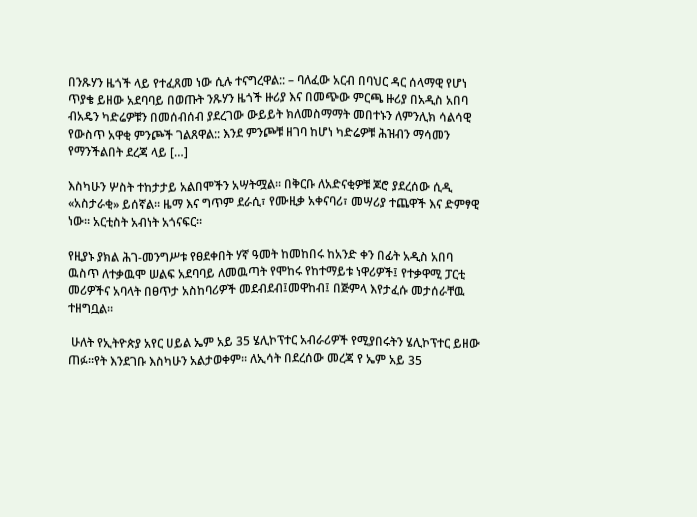በንጹሃን ዜጎች ላይ የተፈጸመ ነው ሲሉ ተናግረዋል:: – ባለፈው አርብ በባህር ዳር ሰላማዊ የሆነ ጥያቄ ይዘው አደባባይ በወጡት ንጹሃን ዜጎች ዙሪያ እና በመጭው ምርጫ ዙሪያ በአዲስ አበባ ብአዴን ካድሬዎቹን በመሰብሰብ ያደረገው ውይይት ክለመስማማት መበተኑን ለምንሊክ ሳልሳዊ የውስጥ አዋቂ ምንጮች ገልጸዋል:: እንደ ምንጮቹ ዘገባ ከሆነ ካድሬዎቹ ሕዝብን ማሳመን የማንችልበት ደረጃ ላይ […]

እስካሁን ሦስት ተከታታይ አልበሞችን አሣትሟል። በቅርቡ ለአድናቂዎቹ ጆሮ ያደረሰው ሲዲ «አስታራቂ» ይሰኛል። ዜማ እና ግጥም ደራሲ፣ የሙዚቃ አቀናባሪ፣ መሣሪያ ተጨዋች እና ድምፃዊ ነው። አርቲስት አብነት አጎናፍር።

የዚያኑ ያክል ሕገ-መንግሥቱ የፀደቀበት ሃኛ ዓመት ከመከበሩ ከአንድ ቀን በፊት አዲስ አበባ ዉስጥ ለተቃዉሞ ሠልፍ አደባባይ ለመዉጣት የሞከሩ የከተማይቱ ነዋሪዎች፤ የተቃዋሚ ፓርቲ መሪዎችና አባላት በፀጥታ አስከባሪዎች መደብደብ፤መዋከብ፤ በጅምላ እየታፈሱ መታሰራቸዉ ተዘግቧል።

 ሁለት የኢትዮጵያ አየር ሀይል ኤም አይ 35 ሄሊኮፕተር አብራሪዎች የሚያበሩትን ሄሊኮፕተር ይዘው ጠፉ።የት እንደገቡ እስካሁን አልታወቀም። ለኢሳት በደረሰው መረጃ የ ኤም አይ 35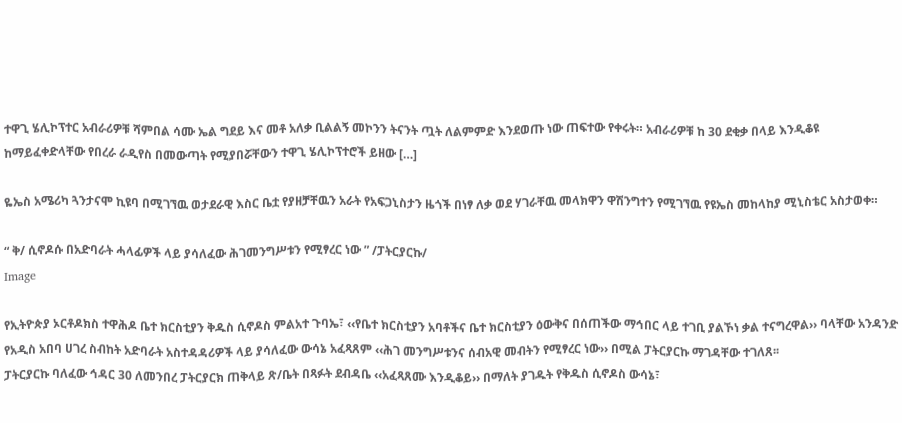ተዋጊ ሄሊኮፕተር አብራሪዎቹ ሻምበል ሳሙ ኤል ግደይ እና መቶ አለቃ ቢልልኝ መኮንን ትናንት ጧት ለልምምድ እንደወጡ ነው ጠፍተው የቀሩት። አብራሪዎቹ ከ 30 ደቂቃ በላይ እንዲቆዩ ከማይፈቀድላቸው የበረራ ራዲየስ በመውጣት የሚያበሯቸውን ተዋጊ ሄሊኮፕተሮች ይዘው […]

ዬኤስ አሜሪካ ጓንታናሞ ኪዩባ በሚገኘዉ ወታደራዊ እስር ቤቷ የያዘቻቸዉን አራት የአፍጋኒስታን ዜጎች በነፃ ለቃ ወደ ሃገራቸዉ መላክዋን ዋሽንግተን የሚገኘዉ የዩኤስ መከላከያ ሚኒስቴር አስታወቀ።

“ ቅ/ ሲኖዶሱ በአድባራት ሓላፊዎች ላይ ያሳለፈው ሕገመንግሥቱን የሚፃረር ነው ” /ፓትርያርኩ/
Image

የኢትዮጵያ ኦርቶዶክስ ተዋሕዶ ቤተ ክርስቲያን ቅዱስ ሲኖዶስ ምልአተ ጉባኤ፣ ‹‹የቤተ ክርስቲያን አባቶችና ቤተ ክርስቲያን ዕውቅና በሰጠችው ማኅበር ላይ ተገቢ ያልኾነ ቃል ተናግረዋል›› ባላቸው አንዳንድ የአዲስ አበባ ሀገረ ስብከት አድባራት አስተዳዳሪዎች ላይ ያሳለፈው ውሳኔ አፈጻጸም ‹‹ሕገ መንግሥቱንና ሰብአዊ መብትን የሚፃረር ነው›› በሚል ፓትርያርኩ ማገዳቸው ተገለጸ፡፡
ፓትርያርኩ ባለፈው ኅዳር 30 ለመንበረ ፓትርያርክ ጠቅላይ ጽ/ቤት በጻፉት ደብዳቤ ‹‹አፈጻጸሙ እንዲቆይ›› በማለት ያገዱት የቅዱስ ሲኖዶስ ውሳኔ፣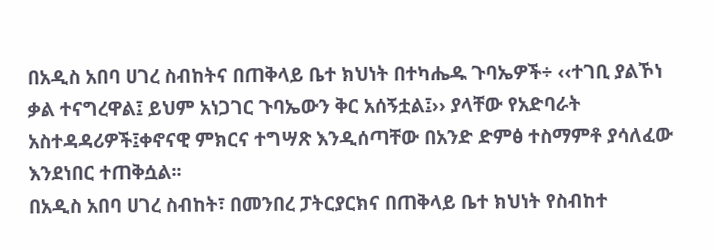በአዲስ አበባ ሀገረ ስብከትና በጠቅላይ ቤተ ክህነት በተካሔዱ ጉባኤዎች÷ ‹‹ተገቢ ያልኾነ ቃል ተናግረዋል፤ ይህም አነጋገር ጉባኤውን ቅር አሰኝቷል፤›› ያላቸው የአድባራት አስተዳዳሪዎች፤ቀኖናዊ ምክርና ተግሣጽ እንዲሰጣቸው በአንድ ድምፅ ተስማምቶ ያሳለፈው እንደነበር ተጠቅሷል፡፡
በአዲስ አበባ ሀገረ ስብከት፣ በመንበረ ፓትርያርክና በጠቅላይ ቤተ ክህነት የስብከተ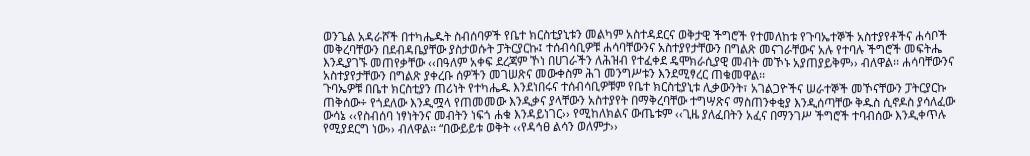ወንጌል አዳራሾች በተካሔዱት ስብሰባዎች የቤተ ክርስቲያኒቱን መልካም አስተዳደርና ወቅታዊ ችግሮች የተመለከቱ የጉባኤተኞች አስተያየቶችና ሐሳቦች መቅረባቸውን በደብዳቤያቸው ያስታወሱት ፓትርያርኩ፤ ተሰብሳቢዎቹ ሐሳባቸውንና አስተያየታቸውን በግልጽ መናገራቸውና አሉ የተባሉ ችግሮች መፍትሔ እንዲያገኙ መጠየቃቸው ‹‹በዓለም አቀፍ ደረጃም ኾነ በሀገራችን ለሕዝብ የተፈቀደ ዴሞክራሲያዊ መብት መኾኑ አያጠያይቅም›› ብለዋል፡፡ ሐሳባቸውንና አስተያየታቸውን በግልጽ ያቀረቡ ሰዎችን መገሠጽና መውቀስም ሕገ መንግሥቱን እንደሚፃረር ጠቁመዋል፡፡
ጉባኤዎቹ በቤተ ክርስቲያን ጠሪነት የተካሔዱ እንደነበሩና ተሰብሳቢዎቹም የቤተ ክርስቲያኒቱ ሊቃውንት፣ አገልጋዮችና ሠራተኞች መኾናቸውን ፓትርያርኩ ጠቅሰው÷ የጎደለው እንዲሟላ የጠመመው እንዲቃና ያላቸውን አስተያየት በማቅረባቸው ተግሣጽና ማስጠንቀቂያ እንዲሰጣቸው ቅዱስ ሲኖዶስ ያሳለፈው ውሳኔ ‹‹የስብሰባ ነፃነትንና መብትን ነፍጎ ሐቁ እንዳይነገር›› የሚከለክልና ውጤቱም ‹‹ጊዜ ያለፈበትን አፈና በማንገሥ ችግሮች ተባብሰው እንዲቀጥሉ የሚያደርግ ነው›› ብለዋል፡፡ “በውይይቱ ወቅት ‹‹የዳኅፀ ልሳን ወለምታ››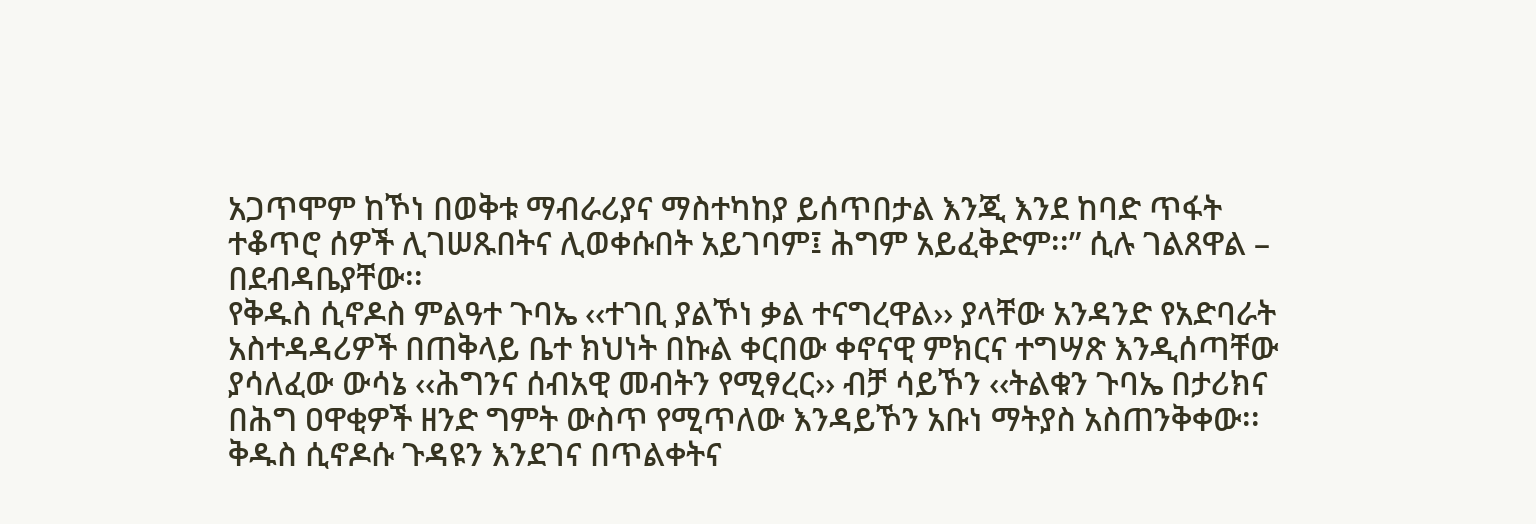አጋጥሞም ከኾነ በወቅቱ ማብራሪያና ማስተካከያ ይሰጥበታል እንጂ እንደ ከባድ ጥፋት ተቆጥሮ ሰዎች ሊገሠጹበትና ሊወቀሱበት አይገባም፤ ሕግም አይፈቅድም፡፡” ሲሉ ገልጸዋል – በደብዳቤያቸው፡፡
የቅዱስ ሲኖዶስ ምልዓተ ጉባኤ ‹‹ተገቢ ያልኾነ ቃል ተናግረዋል›› ያላቸው አንዳንድ የአድባራት አስተዳዳሪዎች በጠቅላይ ቤተ ክህነት በኩል ቀርበው ቀኖናዊ ምክርና ተግሣጽ እንዲሰጣቸው ያሳለፈው ውሳኔ ‹‹ሕግንና ሰብአዊ መብትን የሚፃረር›› ብቻ ሳይኾን ‹‹ትልቁን ጉባኤ በታሪክና በሕግ ዐዋቂዎች ዘንድ ግምት ውስጥ የሚጥለው እንዳይኾን አቡነ ማትያስ አስጠንቅቀው፡፡ ቅዱስ ሲኖዶሱ ጉዳዩን እንደገና በጥልቀትና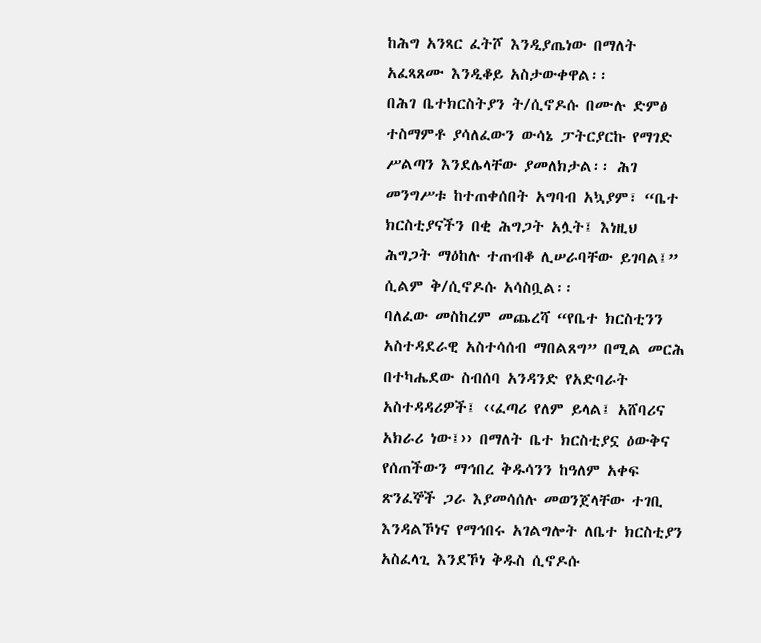ከሕግ አንጻር ፈትሾ እንዲያጤነው በማለት አፈጻጸሙ እንዲቆይ አስታውቀዋል፡፡
በሕገ ቤተክርስትያን ት/ሲኖዶሱ በሙሉ ድምፅ ተስማምቶ ያሳለፈውን ውሳኔ ፓትርያርኩ የማገድ ሥልጣን እንደሌላቸው ያመለክታል፡፡ ሕገ መንግሥቱ ከተጠቀሰበት አግባብ አኳያም፣ “ቤተ ክርስቲያናችን በቂ ሕግጋት አሏት፤ እነዚህ ሕግጋት ማዕከሉ ተጠብቆ ሊሠራባቸው ይገባል፤” ሲልም ቅ/ሲኖዶሱ አሳስቧል፡፡
ባለፈው መስከረም መጨረሻ “የቤተ ክርስቲንን አስተዳደራዊ አስተሳሰብ ማበልጸግ” በሚል መርሕ በተካሔደው ስብሰባ አንዳንድ የአድባራት አስተዳዳሪዎች፤ ‹‹ፈጣሪ የለም ይላል፤ አሸባሪና አክራሪ ነው፤›› በማለት ቤተ ክርስቲያኗ ዕውቅና የሰጠችውን ማኅበረ ቅዱሳንን ከዓለም አቀፍ ጽንፈኞች ጋራ እያመሳሰሉ መወንጀላቸው ተገቢ እንዳልኾነና የማኅበሩ አገልግሎት ለቤተ ክርስቲያን አስፈላጊ እንደኾነ ቅዱስ ሲኖዶሱ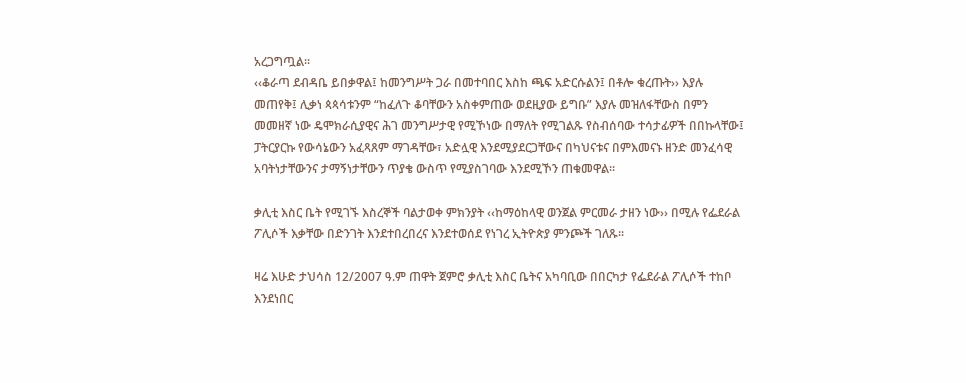አረጋግጧል፡፡
‹‹ቆራጣ ደብዳቤ ይበቃዋል፤ ከመንግሥት ጋራ በመተባበር እስከ ጫፍ አድርሱልን፤ በቶሎ ቁረጡት›› እያሉ መጠየቅ፤ ሊቃነ ጳጳሳቱንም “ከፈለጉ ቆባቸውን አስቀምጠው ወደዚያው ይግቡ” እያሉ መዝለፋቸውስ በምን መመዘኛ ነው ዴሞክራሲያዊና ሕገ መንግሥታዊ የሚኾነው በማለት የሚገልጹ የስብሰባው ተሳታፊዎች በበኩላቸው፤ ፓትርያርኩ የውሳኔውን አፈጻጸም ማገዳቸው፣ አድሏዊ እንደሚያደርጋቸውና በካህናቱና በምእመናኑ ዘንድ መንፈሳዊ አባትነታቸውንና ታማኝነታቸውን ጥያቄ ውስጥ የሚያስገባው እንደሚኾን ጠቁመዋል፡፡

ቃሊቲ እስር ቤት የሚገኙ እስረኞች ባልታወቀ ምክንያት ‹‹ከማዕከላዊ ወንጀል ምርመራ ታዘን ነው›› በሚሉ የፌደራል ፖሊሶች እቃቸው በድንገት እንደተበረበረና እንደተወሰደ የነገረ ኢትዮጵያ ምንጮች ገለጹ፡፡

ዛሬ እሁድ ታህሳስ 12/2007 ዓ.ም ጠዋት ጀምሮ ቃሊቲ እስር ቤትና አካባቢው በበርካታ የፌደራል ፖሊሶች ተከቦ እንደነበር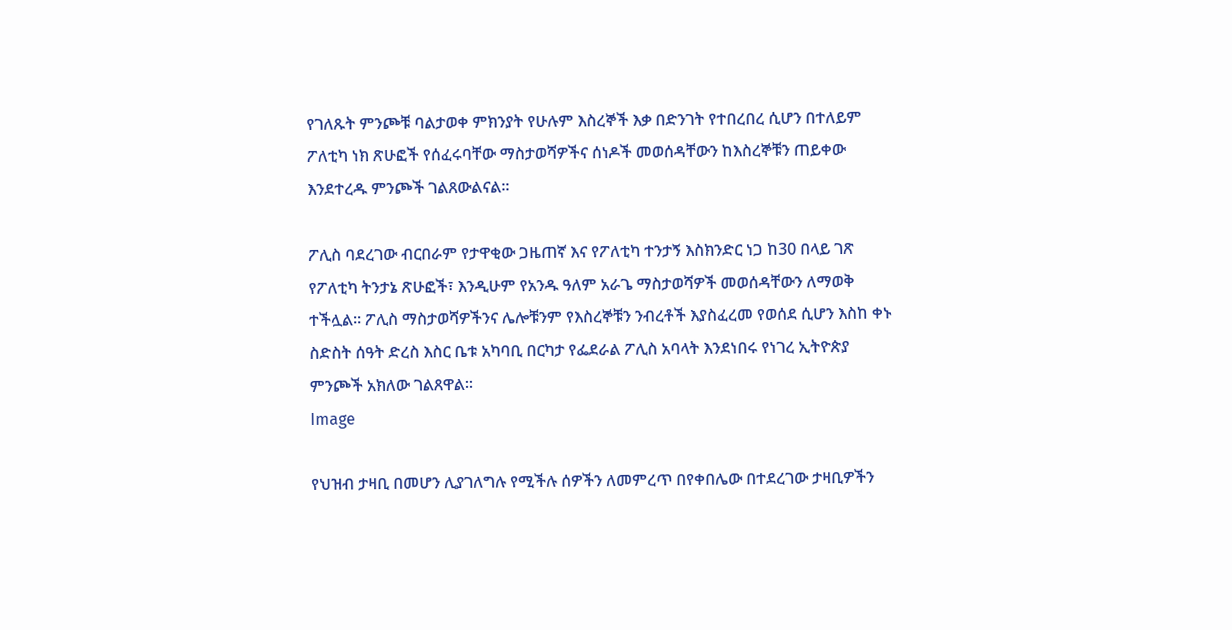የገለጹት ምንጮቹ ባልታወቀ ምክንያት የሁሉም እስረኞች እቃ በድንገት የተበረበረ ሲሆን በተለይም ፖለቲካ ነክ ጽሁፎች የሰፈሩባቸው ማስታወሻዎችና ሰነዶች መወሰዳቸውን ከእስረኞቹን ጠይቀው እንደተረዱ ምንጮች ገልጸውልናል፡፡

ፖሊስ ባደረገው ብርበራም የታዋቂው ጋዜጠኛ እና የፖለቲካ ተንታኝ እስክንድር ነጋ ከ30 በላይ ገጽ የፖለቲካ ትንታኔ ጽሁፎች፣ እንዲሁም የአንዱ ዓለም አራጌ ማስታወሻዎች መወሰዳቸውን ለማወቅ ተችሏል፡፡ ፖሊስ ማስታወሻዎችንና ሌሎቹንም የእስረኞቹን ንብረቶች እያስፈረመ የወሰደ ሲሆን እስከ ቀኑ ስድስት ሰዓት ድረስ እስር ቤቱ አካባቢ በርካታ የፌደራል ፖሊስ አባላት እንደነበሩ የነገረ ኢትዮጵያ ምንጮች አክለው ገልጸዋል፡፡
Image

የህዝብ ታዛቢ በመሆን ሊያገለግሉ የሚችሉ ሰዎችን ለመምረጥ በየቀበሌው በተደረገው ታዛቢዎችን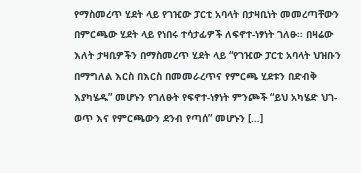የማስመረጥ ሂደት ላይ የገዢው ፓርቲ አባላት በታዛቢነት መመረጣቸውን በምርጫው ሂደት ላይ የነበሩ ተሳታፊዎች ለፍኖተ-ነፃነት ገለፁ፡፡ በዛሬው እለት ታዛቢዎችን በማስመረጥ ሂደት ላይ “የገዢው ፓርቲ አባላት ህዝቡን በማግለል እርስ በእርስ በመመራረጥና የምርጫ ሂደቱን በድብቅ እያካሄዱ” መሆኑን የገለፁት የፍኖተ-ነፃነት ምንጮች “ይህ አካሄድ ህገ-ወጥ እና የምርጫውን ደንብ የጣሰ” መሆኑን […]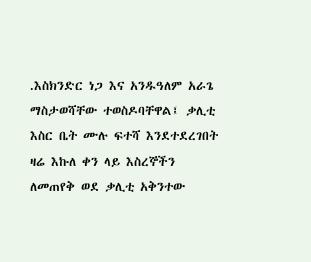.እስክንድር ነጋ እና አንዱዓለም አራጌ ማስታወሻቸው ተወስዶባቸዋል፤ ቃሊቲ እስር ቤት ሙሉ ፍተሻ እንደተደረገበት ዛሬ እኩለ ቀን ላይ እስረኞችን ለመጠየቅ ወደ ቃሊቲ አቅንተው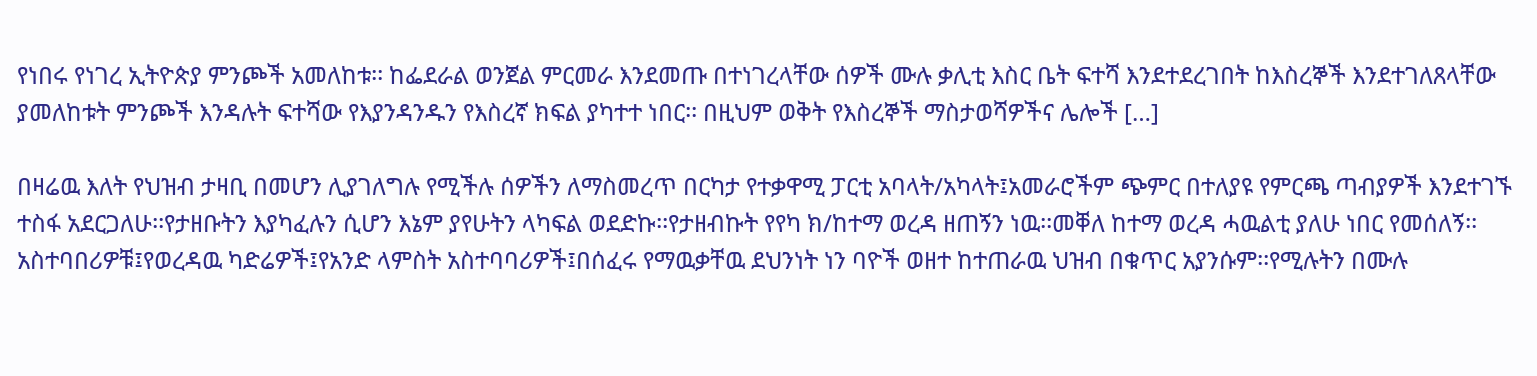የነበሩ የነገረ ኢትዮጵያ ምንጮች አመለከቱ፡፡ ከፌደራል ወንጀል ምርመራ እንደመጡ በተነገረላቸው ሰዎች ሙሉ ቃሊቲ እስር ቤት ፍተሻ እንደተደረገበት ከእስረኞች እንደተገለጸላቸው ያመለከቱት ምንጮች እንዳሉት ፍተሻው የእያንዳንዱን የእስረኛ ክፍል ያካተተ ነበር፡፡ በዚህም ወቅት የእስረኞች ማስታወሻዎችና ሌሎች […]

በዛሬዉ እለት የህዝብ ታዛቢ በመሆን ሊያገለግሉ የሚችሉ ሰዎችን ለማስመረጥ በርካታ የተቃዋሚ ፓርቲ አባላት/አካላት፤አመራሮችም ጭምር በተለያዩ የምርጫ ጣብያዎች እንደተገኙ ተስፋ አደርጋለሁ፡፡የታዘቡትን እያካፈሉን ሲሆን እኔም ያየሁትን ላካፍል ወደድኩ፡፡የታዘብኩት የየካ ክ/ከተማ ወረዳ ዘጠኝን ነዉ፡፡መቐለ ከተማ ወረዳ ሓዉልቲ ያለሁ ነበር የመሰለኝ፡፡አስተባበሪዎቹ፤የወረዳዉ ካድሬዎች፤የአንድ ላምስት አስተባባሪዎች፤በሰፈሩ የማዉቃቸዉ ደህንነት ነን ባዮች ወዘተ ከተጠራዉ ህዝብ በቁጥር አያንሱም፡፡የሚሉትን በሙሉ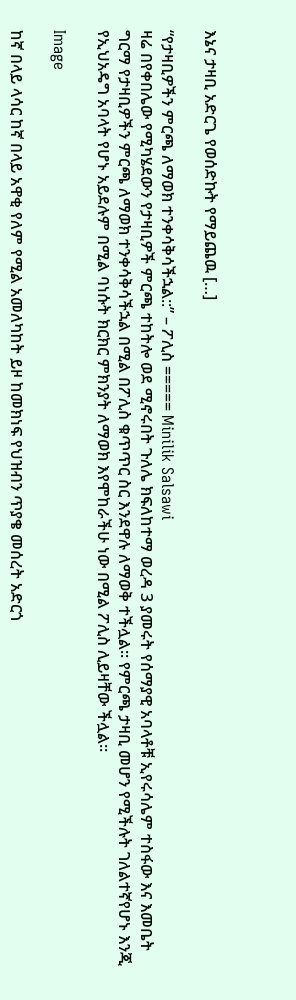እኔና ታዛቢ አድርጌ የወሰድኩት የማይጨዉ […]

“የታዛቢዎችን ምርጫ ለማወክ ተንቀሳቅሳችኋል::” – ፖሊስ ===== Minilik Salsawi
ዛሬ በየቀበሌው የሚካሄደውን የታዛቢዎች ምርጫ ተከትሎ ወደ ሚኖሩበት ጉለሌ ክፍለከተማ ወረዳ 3 ያመሩት የሰማያዊ አባላቶቹ ኢየሩሳሌም ተስፋው እና እመቤት ግርማ የታዛቢዎችን ምርጫ ለማወክ ተንቀሳቅሳችኋል በሚል በፖሊስ ቁጥጥር ስር እንደዋሉ ለማወቅ ተችሏል፡፡ የምርጫ ታዛቢ መሆን የሚችሉት ገለልተኛየሆኑ እንጂ የኢህአዴግ አባላት የሆኑ አይደሉም በሚል ባነሱት ክርክር ምክንያት ለማወክ እየሞከራችሁ ነው በሚል ፖሊስ ሊይዛቸው ችሏል፡፡

Image

ከኛ በላይ ላሳር ከኛ በላይ አዋቂ የለም የሚል አመለካከት ይዞ ከመክነፍ የህዝብን ጥያቄ መሰረት አድርጎ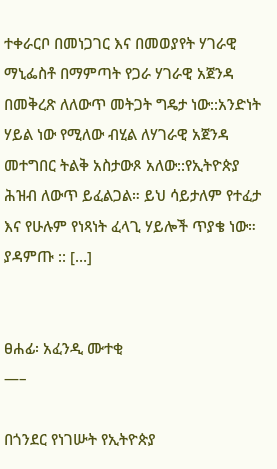ተቀራርቦ በመነጋገር እና በመወያየት ሃገራዊ ማኒፌስቶ በማምጣት የጋራ ሃገራዊ አጀንዳ በመቅረጽ ለለውጥ መትጋት ግዴታ ነው::አንድነት ሃይል ነው የሚለው ብሂል ለሃገራዊ አጀንዳ መተግበር ትልቅ አስታውጾ አለው::የኢትዮጵያ ሕዝብ ለውጥ ይፈልጋል። ይህ ሳይታለም የተፈታ እና የሁሉም የነጻነት ፈላጊ ሃይሎች ጥያቄ ነው። ያዳምጡ :: […]


ፀሐፊ፡ አፈንዲ ሙተቂ
—–

በጎንደር የነገሡት የኢትዮጵያ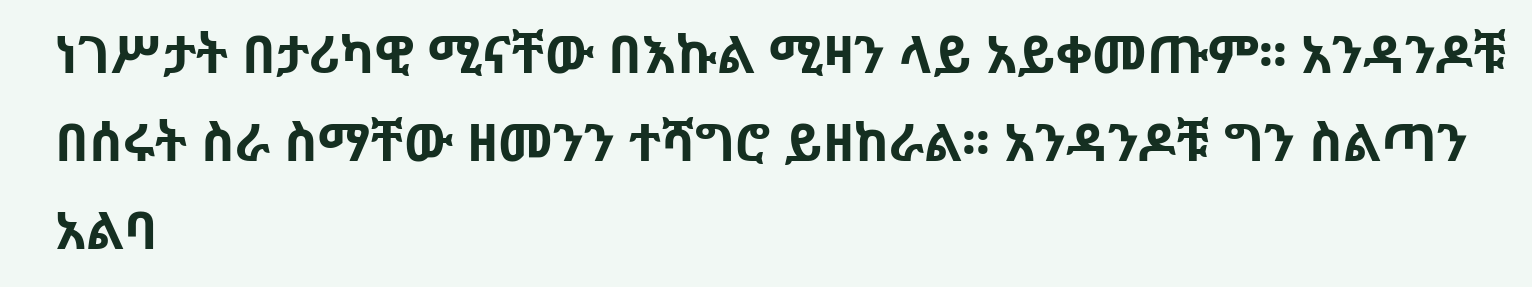ነገሥታት በታሪካዊ ሚናቸው በእኩል ሚዛን ላይ አይቀመጡም፡፡ አንዳንዶቹ በሰሩት ስራ ስማቸው ዘመንን ተሻግሮ ይዘከራል፡፡ አንዳንዶቹ ግን ስልጣን አልባ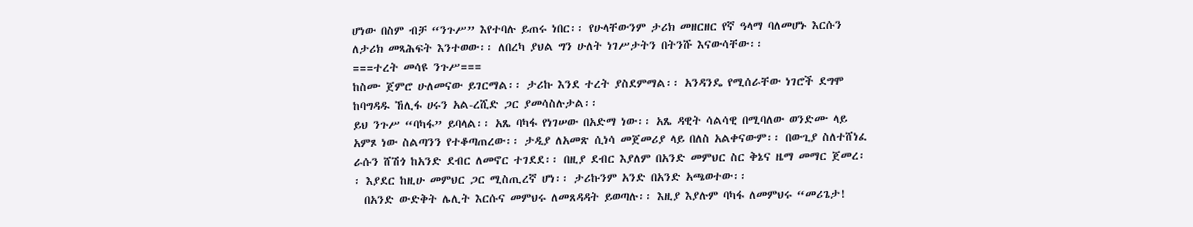ሆነው በስም ብቻ “ንጉሥ” እየተባሉ ይጠሩ ነበር፡፡ የሁላቸውንም ታሪክ መዘርዘር የኛ ዓላማ ባለመሆኑ እርሱን ለታሪክ መጻሕፍት እንተወው፡፡ ለበረካ ያህል ግን ሁለት ነገሥታትን በትንሹ እናውሳቸው፡፡
===ተረት መሳዩ ንጉሥ===
ከስሙ ጀምሮ ሁለመናው ይገርማል፡፡ ታሪኩ እንደ ተረት ያስደምማል፡፡ አንዳንዴ የሚሰራቸው ነገሮች ደግሞ ከባግዳዱ ኸሊፋ ሀሩን አል-ረሺድ ጋር ያመሳስሉታል፡፡
ይህ ንጉሥ “ባካፋ” ይባላል፡፡ አጼ ባካፋ የነገሠው በአድማ ነው፡፡ አጼ ዳዊት ሳልሳዊ በሚባለው ወንድሙ ላይ አምጾ ነው ስልጣንን የተቆጣጠረው፡፡ ታዲያ ለአመጽ ሲነሳ መጀመሪያ ላይ በለስ አልቀናውም፡፡ በውጊያ ስለተሸነፈ ራሱን ሸሽጎ ከአንድ ደብር ለመኖር ተገደደ፡፡ በዚያ ደብር እያለም በአንድ መምህር ስር ቅኔና ዜማ መማር ጀመረ፡፡ እያደር ከዚሁ መምህር ጋር ሚስጢረኛ ሆነ፡፡ ታሪኩንም አንድ በአንድ አጫወተው፡፡
  በአንድ ውድቅት ሌሊት እርሱና መምህሩ ለመጸዳዳት ይወጣሉ፡፡ እዚያ እያሉም ባካፋ ለመምህሩ “መሪጌታ!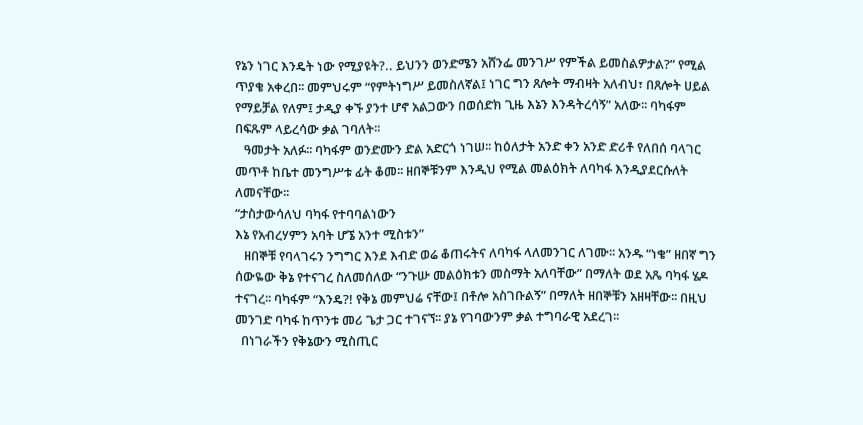የኔን ነገር እንዴት ነው የሚያዩት?.. ይህንን ወንድሜን አሸንፌ መንገሥ የምችል ይመስልዎታል?” የሚል ጥያቄ አቀረበ፡፡ መምህሩም “የምትነግሥ ይመስለኛል፤ ነገር ግን ጸሎት ማብዛት አለብህ፣ በጸሎት ሀይል የማይቻል የለም፤ ታዲያ ቀኙ ያንተ ሆኖ አልጋውን በወሰድክ ጊዜ እኔን እንዳትረሳኝ” አለው፡፡ ባካፋም በፍጹም ላይረሳው ቃል ገባለት፡፡
   ዓመታት አለፉ፡፡ ባካፋም ወንድሙን ድል አድርጎ ነገሠ፡፡ ከዕለታት አንድ ቀን አንድ ድሪቶ የለበሰ ባላገር መጥቶ ከቤተ መንግሥቱ ፊት ቆመ፡፡ ዘበኞቹንም እንዲህ የሚል መልዕክት ለባካፋ እንዲያደርሱለት ለመናቸው፡፡
“ታስታውሳለህ ባካፋ የተባባልነውን
እኔ የአብረሃምን አባት ሆኜ አንተ ሚስቱን”
   ዘበኞቹ የባላገሩን ንግግር እንደ እብድ ወሬ ቆጠሩትና ለባካፋ ላለመንገር ለገሙ፡፡ አንዱ “ነቄ” ዘበኛ ግን ሰውዬው ቅኔ የተናገረ ስለመሰለው “ንጉሡ መልዕክቱን መስማት አለባቸው” በማለት ወደ አጼ ባካፋ ሄዶ ተናገረ፡፡ ባካፋም “እንዴ?! የቅኔ መምህሬ ናቸው፤ በቶሎ አስገቡልኝ” በማለት ዘበኞቹን አዘዛቸው፡፡ በዚህ መንገድ ባካፋ ከጥንቱ መሪ ጌታ ጋር ተገናኘ፡፡ ያኔ የገባውንም ቃል ተግባራዊ አደረገ፡፡
  በነገራችን የቅኔውን ሚስጢር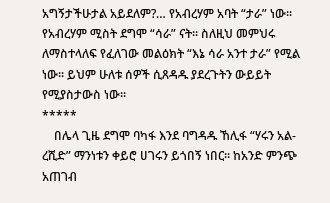አግኝታችሁታል አይደለም?… የአብረሃም አባት “ታራ” ነው፡፡ የአብረሃም ሚስት ደግሞ “ሳራ” ናት፡፡ ስለዚህ መምህሩ ለማስተላለፍ የፈለገው መልዕክት “እኔ ሳራ አንተ ታራ” የሚል ነው፡፡ ይህም ሁለቱ ሰዎች ሲጸዳዱ ያደረጉትን ውይይት የሚያስታውስ ነው፡፡
*****
    በሌላ ጊዜ ደግሞ ባካፋ እንደ ባግዳዱ ኸሊፋ “ሃሩን አል-ረሺድ” ማንነቱን ቀይሮ ሀገሩን ይጎበኝ ነበር፡፡ ከአንድ ምንጭ አጠገብ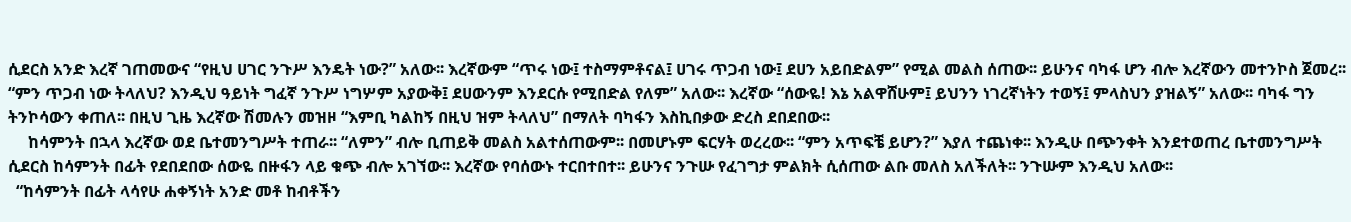ሲደርስ አንድ እረኛ ገጠመውና “የዚህ ሀገር ንጉሥ እንዴት ነው?” አለው፡፡ እረኛውም “ጥሩ ነው፤ ተስማምቶናል፤ ሀገሩ ጥጋብ ነው፤ ደሀን አይበድልም” የሚል መልስ ሰጠው፡፡ ይሁንና ባካፋ ሆን ብሎ እረኛውን መተንኮስ ጀመረ፡፡ “ምን ጥጋብ ነው ትላለህ? እንዲህ ዓይነት ግፈኛ ንጉሥ ነግሦም አያውቅ፤ ደሀውንም እንደርሱ የሚበድል የለም” አለው፡፡ እረኛው “ሰውዬ! እኔ አልዋሸሁም፤ ይህንን ነገረኛነትን ተወኝ፤ ምላስህን ያዝልኝ” አለው፡፡ ባካፋ ግን ትንኮሳውን ቀጠለ፡፡ በዚህ ጊዜ እረኛው ሽመሉን መዝዞ “እምቢ ካልከኝ በዚህ ዝም ትላለህ” በማለት ባካፋን እስኪበቃው ድረስ ደበደበው፡፡
     ከሳምንት በኋላ እረኛው ወደ ቤተመንግሥት ተጠራ፡፡ “ለምን” ብሎ ቢጠይቅ መልስ አልተሰጠውም፡፡ በመሆኑም ፍርሃት ወረረው፡፡ “ምን አጥፍቼ ይሆን?” እያለ ተጨነቀ፡፡ እንዲሁ በጭንቀት እንደተወጠረ ቤተመንግሥት ሲደርስ ከሳምንት በፊት የደበደበው ሰውዬ በዙፋን ላይ ቁጭ ብሎ አገኘው፡፡ እረኛው የባሰውኑ ተርበተበተ፡፡ ይሁንና ንጉሡ የፈገግታ ምልክት ሲሰጠው ልቡ መለስ አለችለት፡፡ ንጉሡም እንዲህ አለው፡፡
  “ከሳምንት በፊት ላሳየሁ ሐቀኝነት አንድ መቶ ከብቶችን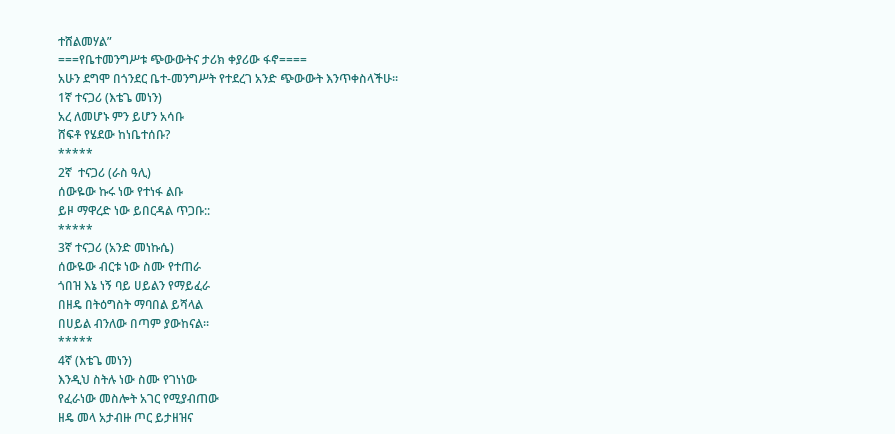ተሸልመሃል”
===የቤተመንግሥቱ ጭውውትና ታሪክ ቀያሪው ፋኖ====
አሁን ደግሞ በጎንደር ቤተ-መንግሥት የተደረገ አንድ ጭውውት እንጥቀስላችሁ፡፡
1ኛ ተናጋሪ (እቴጌ መነን)
አረ ለመሆኑ ምን ይሆን አሳቡ
ሸፍቶ የሄደው ከነቤተሰቡ?
*****
2ኛ  ተናጋሪ (ራስ ዓሊ)
ሰውዬው ኩሩ ነው የተነፋ ልቡ
ይዞ ማዋረድ ነው ይበርዳል ጥጋቡ::
*****
3ኛ ተናጋሪ (አንድ መነኩሴ)
ሰውዬው ብርቱ ነው ስሙ የተጠራ
ጎበዝ እኔ ነኝ ባይ ሀይልን የማይፈራ
በዘዴ በትዕግስት ማባበል ይሻላል
በሀይል ብንለው በጣም ያውከናል፡፡
*****
4ኛ (እቴጌ መነን)
እንዲህ ስትሉ ነው ስሙ የገነነው
የፈራነው መስሎት አገር የሚያብጠው
ዘዴ መላ አታብዙ ጦር ይታዘዝና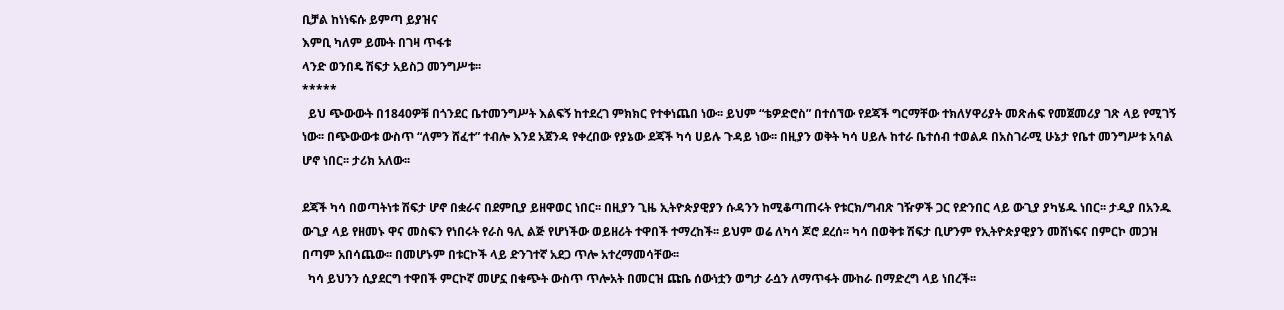ቢቻል ከነነፍሱ ይምጣ ይያዝና
እምቢ ካለም ይሙት በገዛ ጥፋቱ
ላንድ ወንበዴ ሽፍታ አይስጋ መንግሥቱ፡፡
*****
  ይህ ጭውውት በ1840ዎቹ በጎንደር ቤተመንግሥት እልፍኝ ከተደረገ ምክክር የተቀነጨበ ነው፡፡ ይህም “ቴዎድሮስ” በተሰኘው የደጃች ግርማቸው ተክለሃዋሪያት መጽሐፍ የመጀመሪያ ገጽ ላይ የሚገኝ ነው፡፡ በጭውውቱ ውስጥ “ለምን ሸፈተ” ተብሎ እንደ አጀንዳ የቀረበው የያኔው ደጃች ካሳ ሀይሉ ጉዳይ ነው፡፡ በዚያን ወቅት ካሳ ሀይሉ ከተራ ቤተሰብ ተወልዶ በአስገራሚ ሁኔታ የቤተ መንግሥቱ አባል ሆኖ ነበር፡፡ ታሪክ አለው፡፡

ደጃች ካሳ በወጣትነቱ ሽፍታ ሆኖ በቋራና በደምቢያ ይዘዋወር ነበር፡፡ በዚያን ጊዜ ኢትዮጵያዊያን ሱዳንን ከሚቆጣጠሩት የቱርክ/ግብጽ ገዥዎች ጋር የድንበር ላይ ውጊያ ያካሄዱ ነበር፡፡ ታዲያ በአንዱ ውጊያ ላይ የዘመኑ ዋና መስፍን የነበሩት የራስ ዓሊ ልጅ የሆነችው ወይዘሪት ተዋበች ተማረከች፡፡ ይህም ወሬ ለካሳ ጆሮ ደረሰ፡፡ ካሳ በወቅቱ ሽፍታ ቢሆንም የኢትዮጵያዊያን መሸነፍና በምርኮ መጋዝ በጣም አበሳጨው፡፡ በመሆኑም በቱርኮች ላይ ድንገተኛ አደጋ ጥሎ አተረማመሳቸው፡፡
  ካሳ ይህንን ሲያደርግ ተዋበች ምርኮኛ መሆኗ በቁጭት ውስጥ ጥሎአት በመርዝ ጩቤ ሰውነቷን ወግታ ራሷን ለማጥፋት ሙከራ በማድረግ ላይ ነበረች፡፡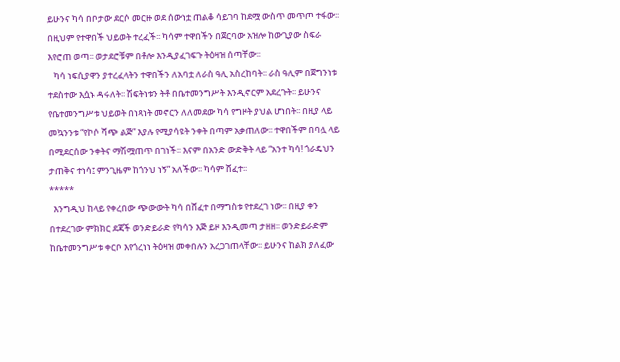ይሁንና ካሳ በቦታው ደርሶ መርዙ ወደ ሰውነቷ ጠልቆ ሳይገባ ከደሟ ውስጥ መጥጦ ተፋው፡፡ በዚህም የተዋበች ህይወት ተረፈች፡፡ ካሳም ተዋበችን በጀርባው አዝሎ ከውጊያው ስፍራ እየሮጠ ወጣ፡፡ ወታደሮቹም በቶሎ እንዲያፈገፍጉ ትዕዛዝ ሰጣቸው፡፡
   ካሳ ነፍሲያዋን ያተረፈላትን ተዋበችን ለአባቷ ለራስ ዓሊ አስረከባት፡፡ ራስ ዓሊም በጀግንነቱ ተደስተው እሷኑ ዳሩለት፡፡ ሽፍትነቱን ትቶ በቤተመንግሥት እንዲኖርም አደረጉት፡፡ ይሁንና የቤተመንግሥቱ ህይወት በነጻነት መኖርን ለለመደው ካሳ የግዞት ያህል ሆነበት፡፡ በዚያ ላይ መኳንንቱ “የኮሶ ሻጭ ልጅ” እያሉ የሚያሳዩት ንቀት በጣም አቃጠለው፡፡ ተዋበችም በባሏ ላይ በሚደርሰው ንቀትና ማሽሟጠጥ በገነች፡፡ እናም በአንድ ውድቅት ላይ “አንተ ካሳ! ጎራዴህን ታጠቅና ተነሳ፤ ምንጊዜም ከጎንህ ነኝ” አለችው፡፡ ካሳም ሸፈተ፡፡
*****
  እንግዲህ ከላይ የቀረበው ጭውውት ካሳ በሸፈተ በማግስቱ የተደረገ ነው፡፡ በዚያ ቀን በተደረገው ምክክር ደጃች ወንድይራድ የካሳን እጅ ይዞ እንዲመጣ ታዘዘ፡፡ ወንድይራድም ከቤተመንግሥቱ ቀርቦ እየጎረነነ ትዕዛዝ መቀበሉን አረጋገጠላቸው፡፡ ይሁንና ከልክ ያለፈው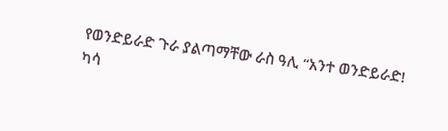የወንድይራድ ጉራ ያልጣማቸው ራስ ዓሊ “አንተ ወንድይራድ! ካሳ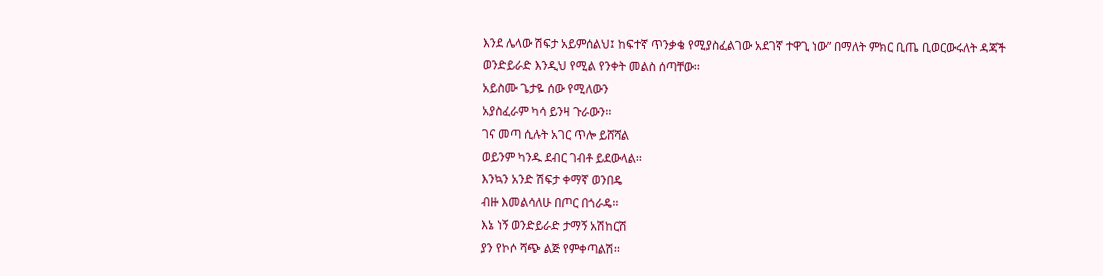እንደ ሌላው ሽፍታ አይምሰልህ፤ ከፍተኛ ጥንቃቄ የሚያስፈልገው አደገኛ ተዋጊ ነው” በማለት ምክር ቢጤ ቢወርውሩለት ዳጃች ወንድይራድ እንዲህ የሚል የንቀት መልስ ሰጣቸው፡፡
አይስሙ ጌታዬ ሰው የሚለውን
አያስፈራም ካሳ ይንዛ ጉራውን፡፡
ገና መጣ ሲሉት አገር ጥሎ ይሸሻል
ወይንም ካንዱ ደብር ገብቶ ይደውላል፡፡
እንኳን አንድ ሽፍታ ቀማኛ ወንበዴ
ብዙ እመልሳለሁ በጦር በጎራዴ፡፡
እኔ ነኝ ወንድይራድ ታማኝ አሽከርሽ
ያን የኮሶ ሻጭ ልጅ የምቀጣልሽ፡፡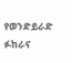የወንድይራድ ፉከራና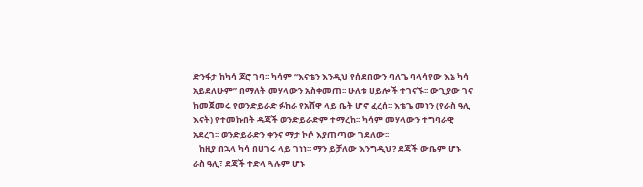ድንፋታ ከካሳ ጆሮ ገባ፡፡ ካሳም “እናቴን እንዲህ የሰደበውን ባለጌ ባላሳየው እኔ ካሳ አይደለሁም” በማለት መሃላውን አስቀመጠ፡፡ ሁለቱ ሀይሎች ተገናኙ፡፡ ውጊያው ገና ከመጀመሩ የወንድይራድ ፉከራ የአሸዋ ላይ ቤት ሆኖ ፈረሰ፡፡ እቴጌ መነን (የራስ ዓሊ እናት) የተመኩበት ዳጃች ወንድይራድም ተማረከ፡፡ ካሳም መሃላውን ተግባራዊ አደረገ፡፡ ወንድይራድን ቀንና ማታ ኮሶ እያጠጣው ገደለው፡፡
   ከዚያ በኋላ ካሳ በሀገሩ ላይ ገነነ፡፡ ማን ይቻለው እንግዲህ? ደጃች ውቤም ሆኑ ራስ ዓሊ፣ ደጃች ተድላ ጓሉም ሆኑ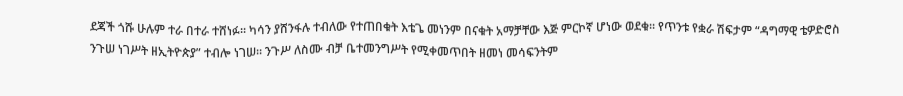ደጃች ጎሹ ሁሉም ተራ በተራ ተሸነፉ፡፡ ካሳን ያሸንፋሉ ተብለው የተጠበቁት እቴጌ መነንም በናቁት አማቻቸው እጅ ምርኮኛ ሆነው ወደቁ፡፡ የጥንቱ የቋራ ሽፍታም “ዳግማዊ ቴዎድሮስ ንጉሠ ነገሥት ዘኢትዮጵያ” ተብሎ ነገሠ፡፡ ንጉሥ ለስሙ ብቻ ቤተመንግሥት የሚቀመጥበት ዘመነ መሳፍንትም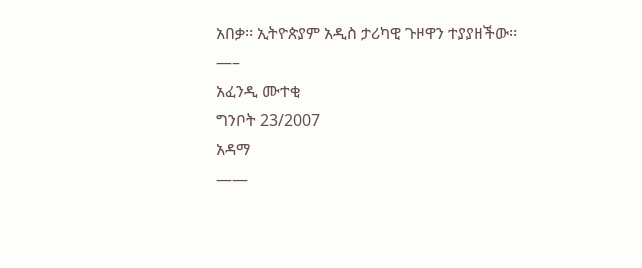አበቃ፡፡ ኢትዮጵያም አዲስ ታሪካዊ ጉዞዋን ተያያዘችው፡፡
—–
አፈንዲ ሙተቂ
ግንቦት 23/2007
አዳማ
——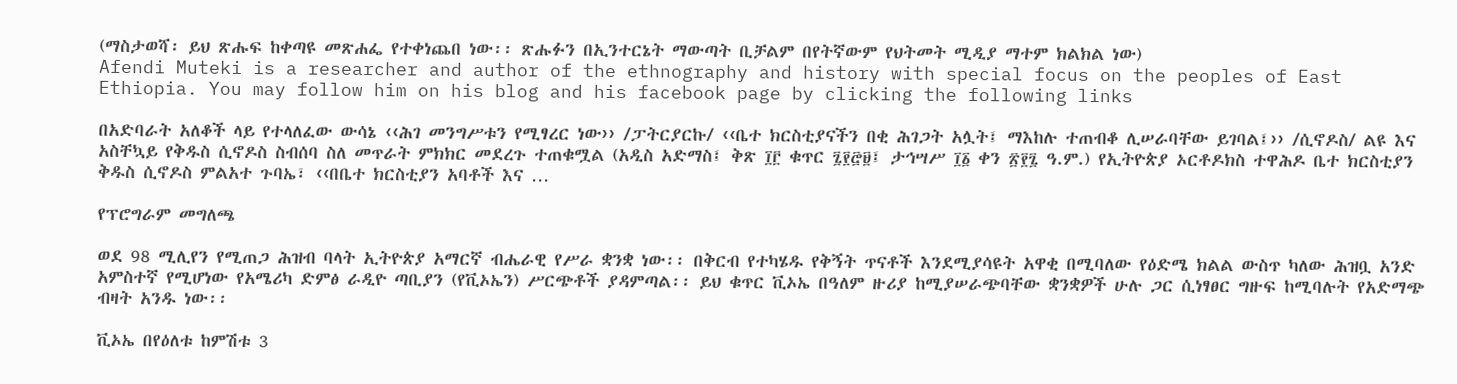(ማስታወሻ፡ ይህ ጽሑፍ ከቀጣዩ መጽሐፌ የተቀነጨበ ነው፡፡ ጽሑፉን በኢንተርኔት ማውጣት ቢቻልም በየትኛውም የህትመት ሚዲያ ማተም ክልክል ነው)
Afendi Muteki is a researcher and author of the ethnography and history with special focus on the peoples of East Ethiopia. You may follow him on his blog and his facebook page by clicking the following links

በአድባራት አለቆች ላይ የተላለፈው ውሳኔ ‹‹ሕገ መንግሥቱን የሚፃረር ነው›› /ፓትርያርኩ/ ‹‹ቤተ ክርስቲያናችን በቂ ሕገጋት አሏት፤ ማእከሉ ተጠብቆ ሊሠራባቸው ይገባል፤›› /ሲኖዶስ/ ልዩ እና አስቸኳይ የቅዱስ ሲኖዶስ ስብሰባ ስለ መጥራት ምክክር መደረጉ ተጠቁሟል (አዲስ አድማስ፤ ቅጽ ፲፫ ቁጥር ፯፻፸፱፤ ታኅሣሥ ፲፩ ቀን ፳፻፯ ዓ.ም.) የኢትዮጵያ ኦርቶዶክስ ተዋሕዶ ቤተ ክርስቲያን ቅዱስ ሲኖዶስ ምልአተ ጉባኤ፣ ‹‹በቤተ ክርስቲያን አባቶች እና …

የፕሮግራም መግለጫ

ወደ 98 ሚሊየን የሚጠጋ ሕዝብ ባላት ኢትዮጵያ አማርኛ ብሔራዊ የሥራ ቋንቋ ነው፡፡ በቅርብ የተካሄዱ የቅኝት ጥናቶች እንደሚያሳዩት አዋቂ በሚባለው የዕድሜ ክልል ውስጥ ካለው ሕዝቧ አንድ አምስተኛ የሚሆነው የአሜሪካ ድምፅ ራዲዮ ጣቢያን (የቪኦኤን) ሥርጭቶች ያዳምጣል፡፡ ይህ ቁጥር ቪኦኤ በዓለም ዙሪያ ከሚያሠራጭባቸው ቋንቋዎች ሁሉ ጋር ሲነፃፀር ግዙፍ ከሚባሉት የአድማጭ ብዛት አንዱ ነው፡፡

ቪኦኤ በየዕለቱ ከምሽቱ 3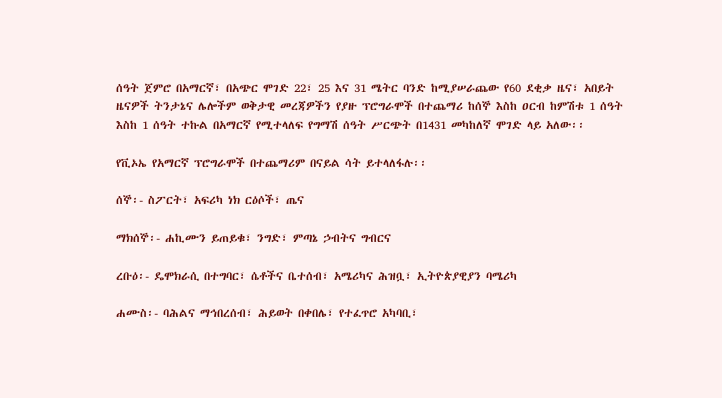ሰዓት ጀምሮ በአማርኛ፣ በአጭር ሞገድ 22፣ 25 እና 31 ሜትር ባንድ ከሚያሠራጨው የ60 ደቂቃ ዜና፣ አበይት ዜናዎች ትንታኔና ሌሎችም ወቅታዊ መረጃዎችን የያዙ ፕሮግራሞች በተጨማሪ ከሰኞ እስከ ዐርብ ከምሽቱ 1 ሰዓት እስከ 1 ሰዓት ተኩል በአማርኛ የሚተላለፍ የግማሽ ሰዓት ሥርጭት በ1431 መካከለኛ ሞገድ ላይ አለው፡፡

የቪኦኤ የአማርኛ ፕሮግራሞች በተጨማሪም በናይል ሳት ይተላለፋሉ፡፡

ሰኞ፡- ስፖርት፣ አፍሪካ ነክ ርዕሶች፣ ጤና

ማክሰኞ፡- ሐኪሙን ይጠይቁ፣ ንግድ፣ ምጣኔ ኃብትና ግብርና

ረቡዕ፡- ዴሞክራሲ በተግባር፣ ሴቶችና ቤተሰብ፣ አሜሪካና ሕዝቧ፣ ኢትዮጵያዊያን ባሜሪካ

ሐሙስ፡- ባሕልና ማኅበረሰብ፣ ሕይወት በቀበሌ፣ የተፈጥሮ አካባቢ፣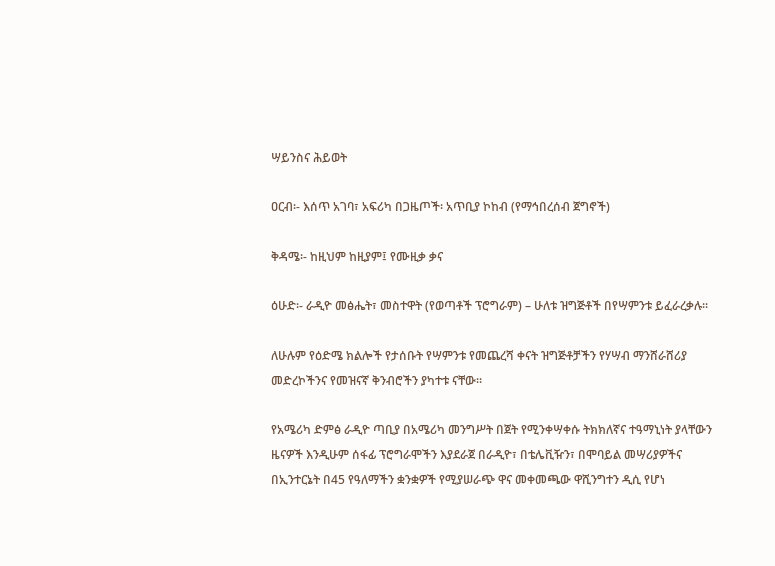ሣይንስና ሕይወት

ዐርብ፡- እሰጥ አገባ፣ አፍሪካ በጋዜጦች፡ አጥቢያ ኮከብ (የማኅበረሰብ ጀግኖች)

ቅዳሜ፡- ከዚህም ከዚያም፤ የሙዚቃ ቃና

ዕሁድ፡- ራዲዮ መፅሔት፣ መስተዋት (የወጣቶች ፕሮግራም) – ሁለቱ ዝግጅቶች በየሣምንቱ ይፈራረቃሉ፡፡

ለሁሉም የዕድሜ ክልሎች የታሰቡት የሣምንቱ የመጨረሻ ቀናት ዝግጅቶቻችን የሃሣብ ማንሸራሸሪያ መድረኮችንና የመዝናኛ ቅንብሮችን ያካተቱ ናቸው፡፡

የአሜሪካ ድምፅ ራዲዮ ጣቢያ በአሜሪካ መንግሥት በጀት የሚንቀሣቀሱ ትክክለኛና ተዓማኒነት ያላቸውን ዜናዎች እንዲሁም ሰፋፊ ፕሮግራሞችን እያደራጀ በራዲዮ፣ በቴሌቪዥን፣ በሞባይል መሣሪያዎችና በኢንተርኔት በ45 የዓለማችን ቋንቋዎች የሚያሠራጭ ዋና መቀመጫው ዋሺንግተን ዲሲ የሆነ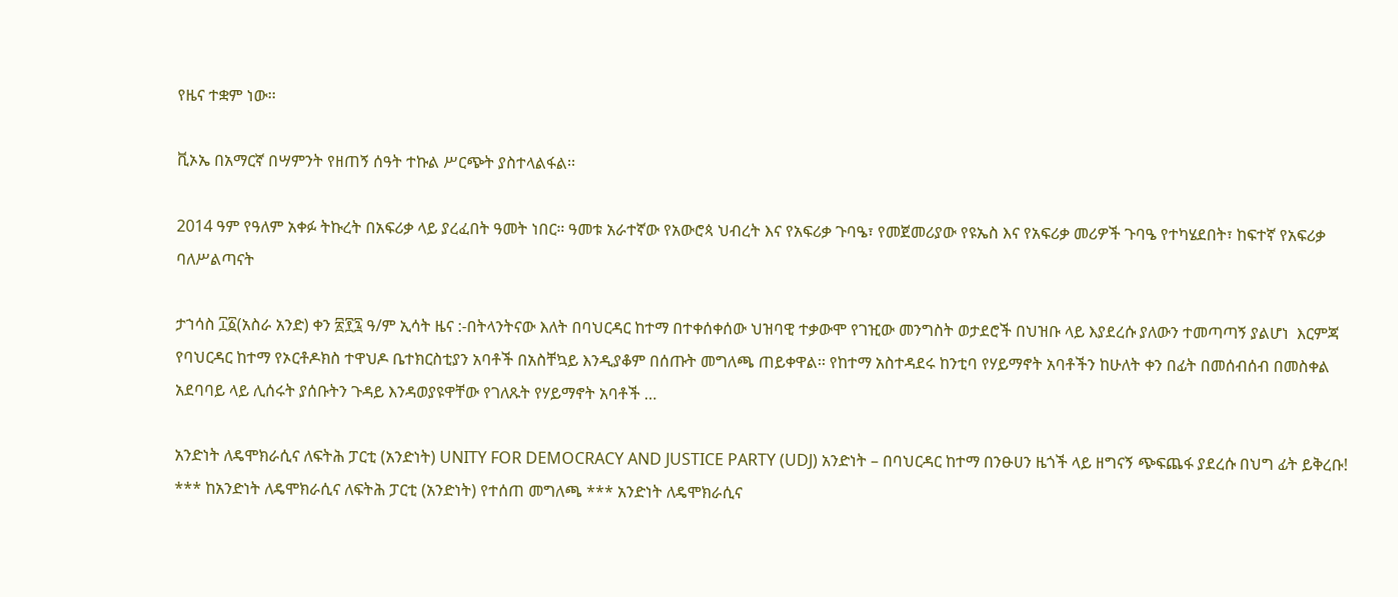የዜና ተቋም ነው፡፡

ቪኦኤ በአማርኛ በሣምንት የዘጠኝ ሰዓት ተኩል ሥርጭት ያስተላልፋል፡፡

2014 ዓም የዓለም አቀፉ ትኩረት በአፍሪቃ ላይ ያረፈበት ዓመት ነበር። ዓመቱ አራተኛው የአውሮጳ ህብረት እና የአፍሪቃ ጉባዔ፣ የመጀመሪያው የዩኤስ እና የአፍሪቃ መሪዎች ጉባዔ የተካሄደበት፣ ከፍተኛ የአፍሪቃ ባለሥልጣናት

ታኀሳስ ፲፩(አስራ አንድ) ቀን ፳፻፯ ዓ/ም ኢሳት ዜና :-በትላንትናው እለት በባህርዳር ከተማ በተቀሰቀሰው ህዝባዊ ተቃውሞ የገዢው መንግስት ወታደሮች በህዝቡ ላይ እያደረሱ ያለውን ተመጣጣኝ ያልሆነ  እርምጃ የባህርዳር ከተማ የኦርቶዶክስ ተዋህዶ ቤተክርስቲያን አባቶች በአስቸኳይ እንዲያቆም በሰጡት መግለጫ ጠይቀዋል፡፡ የከተማ አስተዳደሩ ከንቲባ የሃይማኖት አባቶችን ከሁለት ቀን በፊት በመሰብሰብ በመስቀል አደባባይ ላይ ሊሰሩት ያሰቡትን ጉዳይ እንዳወያዩዋቸው የገለጹት የሃይማኖት አባቶች …

አንድነት ለዴሞክራሲና ለፍትሕ ፓርቲ (አንድነት) UNITY FOR DEMOCRACY AND JUSTICE PARTY (UDJ) አንድነት – በባህርዳር ከተማ በንፁሀን ዜጎች ላይ ዘግናኝ ጭፍጨፋ ያደረሱ በህግ ፊት ይቅረቡ! *** ከአንድነት ለዴሞክራሲና ለፍትሕ ፓርቲ (አንድነት) የተሰጠ መግለጫ *** አንድነት ለዴሞክራሲና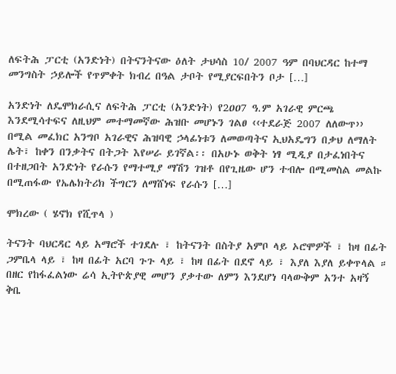ለፍትሕ ፓርቲ (አንድነት) በትናንትናው ዕለት ታህሳስ 10/ 2007 ዓም በባህርዳር ከተማ መንግስት ኃይሎች የጥምቀት ክብረ በዓል ታቦት የሚያርፍበትን ቦታ […]

አንድነት ለዴሞክራሲና ለፍትሕ ፓርቲ (አንድነት) የ2ዐዐ7 ዓ.ም አገራዊ ምርጫ እንደሚሳተፍና ለዚህም መተማመኛው ሕዝቡ መሆኑን ገልፀ ‹‹ተደራጅ 2007 ለለውጥ›› በሚል መፈክር አንግቦ አገራዊና ሕዝባዊ ኃላፊነቱን ለመወጣትና ኢህአዴግን በቃህ ለማለት ሌት፣ ከቀን በንቃትና በትጋት እየሠራ ይገኛል፡፡ በአሁኑ ወቅት ነፃ ሚዲያ በታፈነበትና በተዘጋበት አንድነት የራሱን የማተሚያ ማሽን ገዝቶ በየጊዜው ሆን ተብሎ በሚመስል መልኩ በሚጠፋው የኤሌክትሪክ ችግርን ለማሸነፍ የራሱን […]

ሞክረው ( ሄኖክ የሺጥላ )

ትናንት ባህርዳር ላይ አማሮች ተገደሉ ፣ ከትናንት በስትያ አምቦ ላይ ኦሮሞዎች ፣ ከዛ በፊት ጋምቤላ ላይ ፣ ከዛ በፊት አርባ ጉጉ ላይ ፣ ከዛ በፊት በደኖ ላይ ፣ እያለ እያለ ይቀጥላል ። በዘር የከፋፈልነው ሬሳ ኢትዮጵያዊ መሆን ያቃተው ለምን እንደሆነ ባላውቅም አንተ አዛኝ ቅቤ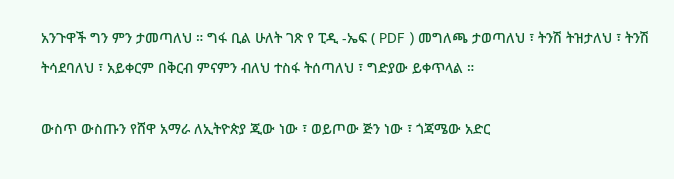አንጉዋች ግን ምን ታመጣለህ ። ግፋ ቢል ሁለት ገጽ የ ፒዲ -ኤፍ ( PDF ) መግለጫ ታወጣለህ ፣ ትንሽ ትዝታለህ ፣ ትንሽ ትሳደባለህ ፣ አይቀርም በቅርብ ምናምን ብለህ ተስፋ ትሰጣለህ ፣ ግድያው ይቀጥላል ።

ውስጥ ውስጡን የሸዋ አማራ ለኢትዮጵያ ጂው ነው ፣ ወይጦው ጅን ነው ፣ ጎጃሜው አድር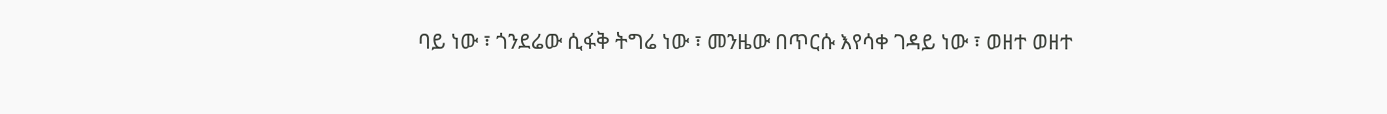ባይ ነው ፣ ጎንደሬው ሲፋቅ ትግሬ ነው ፣ መንዜው በጥርሱ እየሳቀ ገዳይ ነው ፣ ወዘተ ወዘተ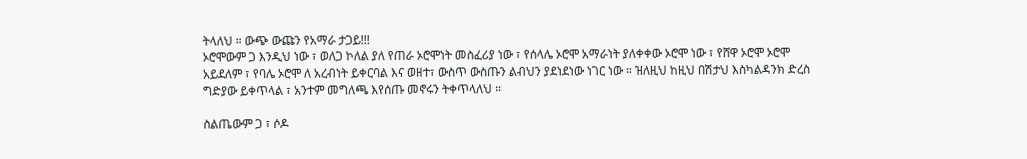ትላለህ ። ውጭ ውጩን የአማራ ታጋይ!!!
ኦሮሞውም ጋ እንዲህ ነው ፣ ወለጋ ኮለል ያለ የጠራ ኦሮሞነት መስፈሪያ ነው ፣ የሰላሌ ኦሮሞ አማራነት ያለቀቀው ኦሮሞ ነው ፣ የሸዋ ኦሮሞ ኦሮሞ አይደለም ፣ የባሌ ኦሮሞ ለ አረብነት ይቀርባል እና ወዘተ፣ ውስጥ ውስጡን ልብህን ያደነደነው ነገር ነው ። ዝለዚህ ከዚህ በሽታህ እስካልዳንክ ድረስ ግድያው ይቀጥላል ፣ አንተም መግለጫ እየሰጡ መኖሩን ትቀጥላለህ ።

ስልጤውም ጋ ፣ ሶዶ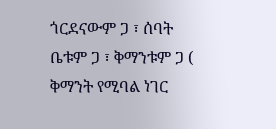ጎርደናውም ጋ ፣ ሰባት ቤቱም ጋ ፣ ቅማንቱም ጋ ( ቅማንት የሚባል ነገር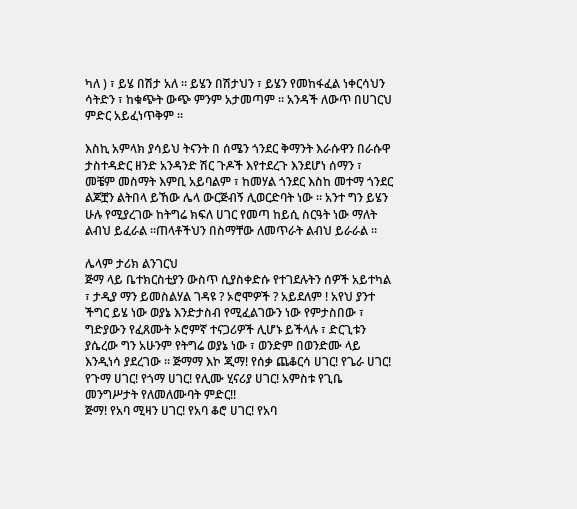ካለ ) ፣ ይሄ በሽታ አለ ። ይሄን በሽታህን ፣ ይሄን የመከፋፈል ነቀርሳህን ሳትድን ፣ ከቁጭት ውጭ ምንም አታመጣም ። አንዳች ለውጥ በሀገርህ ምድር አይፈነጥቅም ።

እስኪ አምላክ ያሳይህ ትናንት በ ሰሜን ጎንደር ቅማንት እራሱዋን በራሱዋ ታስተዳድር ዘንድ አንዳንድ ሽር ጉዶች እየተደረጉ እንደሆነ ሰማን ፣ መቼም መስማት እምቢ አይባልም ፣ ከመሃል ጎንደር እስከ መተማ ጎንደር ልጆቿን ልትበላ ይኸው ሌላ ውርጅብኝ ሊወርድባት ነው ። አንተ ግን ይሄን ሁሉ የሚያረገው ከትግሬ ክፍለ ሀገር የመጣ ከይሲ ስርዓት ነው ማለት ልብህ ይፈራል ።ጠላቶችህን በስማቸው ለመጥራት ልብህ ይራራል ።

ሌላም ታሪክ ልንገርህ
ጅማ ላይ ቤተክርስቲያን ውስጥ ሲያስቀድሱ የተገደሉትን ሰዎች አይተካል ፣ ታዲያ ማን ይመስልሃል ገዳዩ ? ኦሮሞዎች ? አይደለም ! አየህ ያንተ ችግር ይሄ ነው ወያኔ እንድታስብ የሚፈልገውን ነው የምታስበው ፣ ግድያውን የፈጸሙት ኦሮምኛ ተናጋሪዎች ሊሆኑ ይችላሉ ፣ ድርጊቱን ያሴረው ግን አሁንም የትግሬ ወያኔ ነው ፣ ወንድም በወንድሙ ላይ እንዲነሳ ያደረገው ። ጅማማ እኮ ጂማ! የሰቃ ጨቆርሳ ሀገር! የጌራ ሀገር! የጉማ ሀገር! የጎማ ሀገር! የሊሙ ሂናሪያ ሀገር! አምስቱ የጊቤ መንግሥታት የለመለሙባት ምድር!!
ጅማ! የአባ ሚዛን ሀገር! የአባ ቆሮ ሀገር! የአባ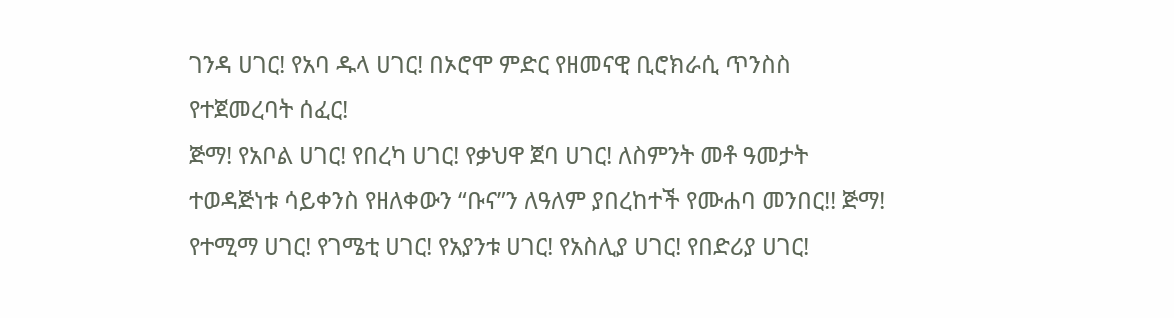ገንዳ ሀገር! የአባ ዱላ ሀገር! በኦሮሞ ምድር የዘመናዊ ቢሮክራሲ ጥንስስ የተጀመረባት ሰፈር!
ጅማ! የአቦል ሀገር! የበረካ ሀገር! የቃህዋ ጀባ ሀገር! ለስምንት መቶ ዓመታት ተወዳጅነቱ ሳይቀንስ የዘለቀውን “ቡና”ን ለዓለም ያበረከተች የሙሐባ መንበር!! ጅማ! የተሚማ ሀገር! የገሜቲ ሀገር! የአያንቱ ሀገር! የአስሊያ ሀገር! የበድሪያ ሀገር!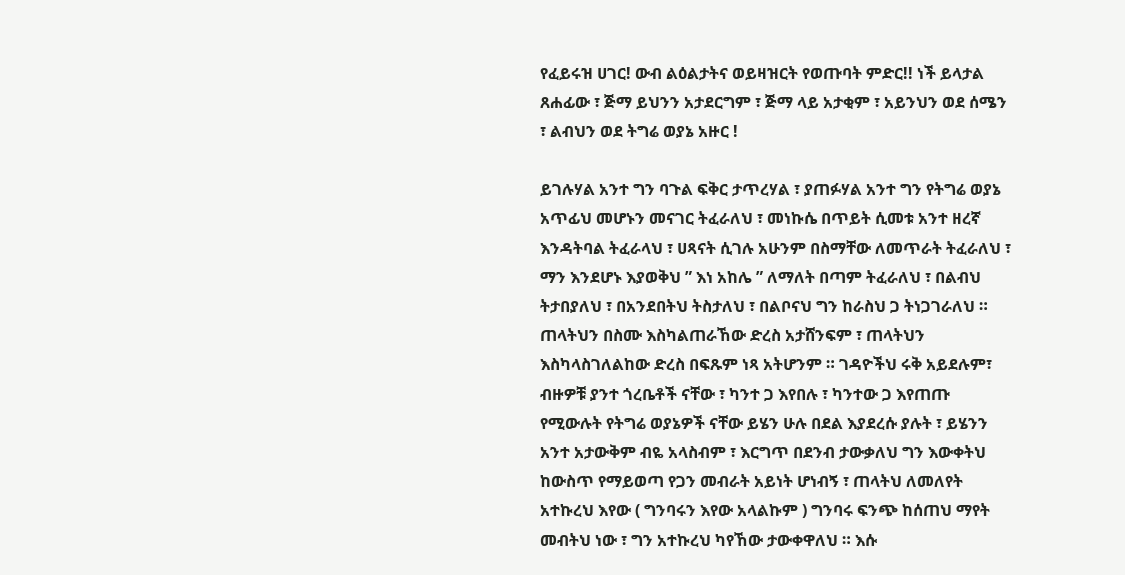የፈይሩዝ ሀገር! ውብ ልዕልታትና ወይዛዝርት የወጡባት ምድር!! ነች ይላታል ጸሐፊው ፣ ጅማ ይህንን አታደርግም ፣ ጅማ ላይ አታቂም ፣ አይንህን ወደ ሰሜን ፣ ልብህን ወደ ትግሬ ወያኔ አዙር !

ይገሉሃል አንተ ግን ባጉል ፍቅር ታጥረሃል ፣ ያጠፉሃል አንተ ግን የትግሬ ወያኔ አጥፊህ መሆኑን መናገር ትፈራለህ ፣ መነኩሴ በጥይት ሲመቱ አንተ ዘረኛ እንዳትባል ትፈራላህ ፣ ሀጻናት ሲገሉ አሁንም በስማቸው ለመጥራት ትፈራለህ ፣ ማን እንደሆኑ እያወቅህ ” እነ አከሌ ” ለማለት በጣም ትፈራለህ ፣ በልብህ ትታበያለህ ፣ በአንደበትህ ትስታለህ ፣ በልቦናህ ግን ከራስህ ጋ ትነጋገራለህ ። ጠላትህን በስሙ እስካልጠራኸው ድረስ አታሸንፍም ፣ ጠላትህን እስካላስገለልከው ድረስ በፍጹም ነጻ አትሆንም ። ገዳዮችህ ሩቅ አይደሉም፣ ብዙዎቹ ያንተ ጎረቤቶች ናቸው ፣ ካንተ ጋ እየበሉ ፣ ካንተው ጋ እየጠጡ የሚውሉት የትግሬ ወያኔዎች ናቸው ይሄን ሁሉ በደል እያደረሱ ያሉት ፣ ይሄንን አንተ አታውቅም ብዬ አላስብም ፣ እርግጥ በደንብ ታውቃለህ ግን እውቀትህ ከውስጥ የማይወጣ የጋን መብራት አይነት ሆነብኝ ፣ ጠላትህ ለመለየት አተኩረህ እየው ( ግንባሩን እየው አላልኩም ) ግንባሩ ፍንጭ ከሰጠህ ማየት መብትህ ነው ፣ ግን አተኩረህ ካየኸው ታውቀዋለህ ። እሱ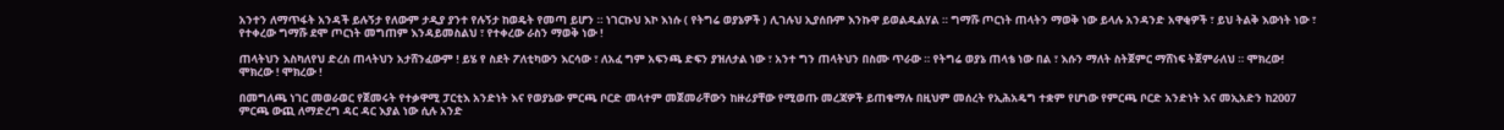አንተን ለማጥፋት አንዳች ይሉኝታ የለውም ታዲያ ያንተ የሉኝታ ከወዴት የመጣ ይሆን ። ነገርኩህ እኮ እነሱ ( የትግሬ ወያኔዎች ) ሊገሉህ ኢያሰቡም እንኩዋ ይወልዱልሃል ። ግማሹ ጦርነት ጠላትን ማወቅ ነው ይላሉ አንዳንድ አዋቂዎች ፣ ይህ ትልቅ እውነት ነው ፣ የተቀረው ግማሹ ደሞ ጦርነት መግጠም እንዳይመስልህ ፣ የተቀረው ራስን ማወቅ ነው !

ጠላትህን እስካለየህ ድረስ ጠላትህን አታሸንፈውም ! ይሄ የ ስደት ፖለቲካውን እርሳው ፣ ለአፈ ግም አፍንጫ ድፍን ያዝለታል ነው ፣ አንተ ግን ጠላትህን በስሙ ጥራው ። የትግሬ ወያኔ ጠላቴ ነው በል ፣ እሱን ማለት ስትጀምር ማሸነፍ ትጀምራለህ ። ሞክረው! ሞክረው ! ሞክረው !

በመግለጫ ነገር መወራወር የጀመሩት የተቃዋሚ ፓርቲእ አንድነት እና የወያኔው ምርጫ ቦርድ መላተም መጀመራቸውን ከዙሪያቸው የሚወጡ መረጃዎች ይጠቁማሉ በዚህም መሰረት የኢሕአዴግ ተቋም የሆነው የምርጫ ቦርድ አንድነት እና መኢአድን ከ2007 ምርጫ ውጪ ለማድረግ ዳር ዳር እያል ነው ሲሉ አንድ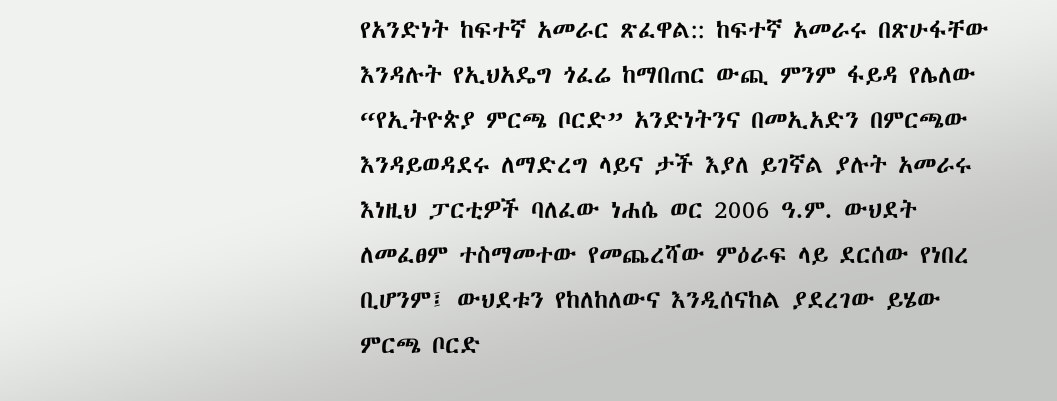የአንድነት ከፍተኛ አመራር ጽፈዋል:: ከፍተኛ አመራሩ በጽሁፋቸው እንዳሉት የኢህአዴግ ጎፈሬ ከማበጠር ውጪ ምንም ፋይዳ የሌለው “የኢትዮጵያ ምርጫ ቦርድ” አንድነትንና በመኢአድን በምርጫው እንዳይወዳደሩ ለማድረግ ላይና ታች እያለ ይገኛል ያሉት አመራሩ እነዚህ ፓርቲዎች ባለፈው ነሐሴ ወር 2006 ዓ.ም. ውህደት ለመፈፀም ተስማመተው የመጨረሻው ምዕራፍ ላይ ደርሰው የነበረ ቢሆንም፤ ውህደቱን የከለከለውና እንዲሰናከል ያደረገው ይሄው ምርጫ ቦርድ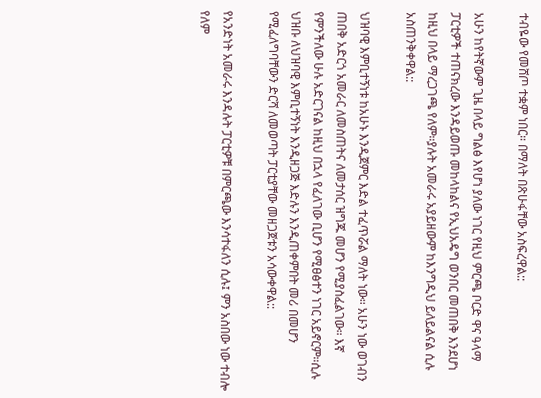ተብዬው የመሸጦ ተቋም ነበር። በማለት በጽሁፋቸው አስፍረዋል::

አሁን ከየትኛውም ጊዜ በላይ ግልፅ እየሆነ ያለው ነገር የዚህ ምርጫ ቦርድ ዋና ዓላማ ፓርቲዎች ተጠናክረው እንዳይወጡ መከላከልና የኢህአዴግ ወንበር መጠበቅ እንደሆነ ከዚህ በላይ ማረጋገጫ የለም።ያሉት አመራሩ አያይዘውም ከእንግዲህ ይለይልናል ሲሉ አስጠንቅቀዋል::

ህዝባዊ እምቢተኝነቱ ከአሁኑ እንዲጀምር እድል ተፈጥሯል ማለት ነው። አሁን ነው ወገብን ጠበቅ አድርጎ አመራር ለመስጠትና ለመታሰር ዝግጁ መሆን የሚያስፈልገው። እኛ የምንችለው ሁሉ አድርገናል ከዚህ በኋላ የፈለገው ቢሆን የሚፀፅተን ነገር አይኖርም።ሲሉ ህዝቡ ለህዝባዊ እምቢተኝነት እንዲዘጋጅ እድሉን እንዲጠቀምበት መሪ በመሆን የሚፈለግባቸውን ድርሻ ለመወጣት ፓርቲያቸው መዘጋጀቱን አሳውቀዋል::

የአንድነት አመራሩ እንዳሉት ፓርቲዎቹ በምርጫው እንሳተፋለን ሲሉ፤ ምን አስበው ነው ተብሎ የለም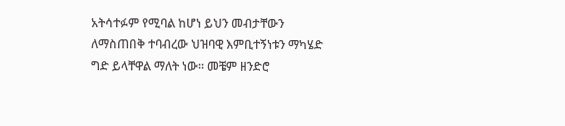አትሳተፉም የሚባል ከሆነ ይህን መብታቸውን ለማስጠበቅ ተባብረው ህዝባዊ እምቢተኝነቱን ማካሄድ ግድ ይላቸዋል ማለት ነው። መቼም ዘንድሮ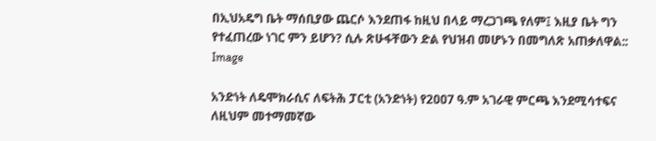በኢህአዴግ ቤት ማሰቢያው ጨርሶ እንደጠፋ ከዚህ በላይ ማረጋገጫ የለም፤ እዚያ ቤት ግን የተፈጠረው ነገር ምን ይሆን? ሲሉ ጽሁፋቸውን ድል የህዝብ መሆኑን በመግለጽ አጠቃለዋል::
Image

አንድነት ለዴሞክራሲና ለፍትሕ ፓርቲ (አንድነት) የ2ዐዐ7 ዓ.ም አገራዊ ምርጫ እንደሚሳተፍና ለዚህም መተማመኛው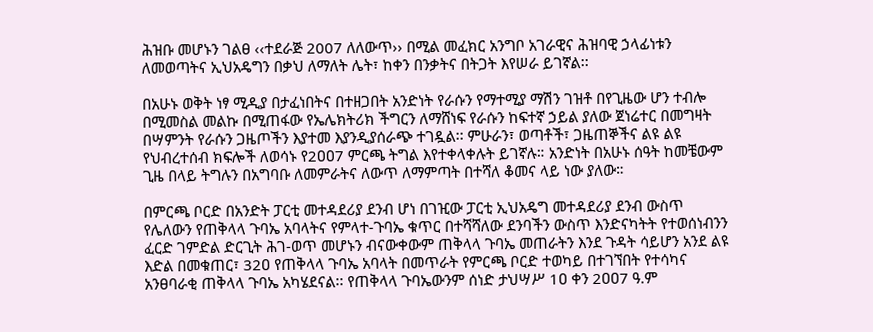ሕዝቡ መሆኑን ገልፀ ‹‹ተደራጅ 2007 ለለውጥ›› በሚል መፈክር አንግቦ አገራዊና ሕዝባዊ ኃላፊነቱን ለመወጣትና ኢህአዴግን በቃህ ለማለት ሌት፣ ከቀን በንቃትና በትጋት እየሠራ ይገኛል፡፡

በአሁኑ ወቅት ነፃ ሚዲያ በታፈነበትና በተዘጋበት አንድነት የራሱን የማተሚያ ማሽን ገዝቶ በየጊዜው ሆን ተብሎ በሚመስል መልኩ በሚጠፋው የኤሌክትሪክ ችግርን ለማሸነፍ የራሱን ከፍተኛ ኃይል ያለው ጀነሬተር በመግዛት በሣምንት የራሱን ጋዜጦችን እያተመ እያንዲያሰራጭ ተገዷል፡፡ ምሁራን፣ ወጣቶች፣ ጋዜጠኞችና ልዩ ልዩ የህብረተሰብ ክፍሎች ለወሳኑ የ2ዐዐ7 ምርጫ ትግል እየተቀላቀሉት ይገኛሉ። አንድነት በአሁኑ ሰዓት ከመቼውም ጊዜ በላይ ትግሉን በአግባቡ ለመምራትና ለውጥ ለማምጣት በተሻለ ቆመና ላይ ነው ያለው።

በምርጫ ቦርድ በአንድት ፓርቲ መተዳደሪያ ደንብ ሆነ በገዢው ፓርቲ ኢህአዴግ መተዳደሪያ ደንብ ውስጥ የሌለውን የጠቅላላ ጉባኤ አባላትና የምላተ-ጉባኤ ቁጥር በተሻሻለው ደንባችን ውስጥ እንድናካትት የተወሰነብንን ፈርድ ገምድል ድርጊት ሕገ-ወጥ መሆኑን ብናውቀውም ጠቅላላ ጉባኤ መጠራትን እንደ ጉዳት ሳይሆን አንደ ልዩ እድል በመቁጠር፣ 32ዐ የጠቅላላ ጉባኤ አባላት በመጥራት የምርጫ ቦርድ ተወካይ በተገኘበት የተሳካና አንፀባራቂ ጠቅላላ ጉባኤ አካሄደናል፡፡ የጠቅላላ ጉባኤውንም ሰነድ ታህሣሥ 1ዐ ቀን 2ዐዐ7 ዓ.ም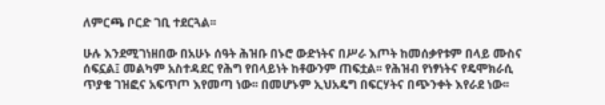ለምርጫ ቦርድ ገቢ ተደርጓል፡፡

ሁሉ እንደሚገነዘበው በአሁኑ ሰዓት ሕዝቡ በኑሮ ውድነትና በሥራ እጦት ከመሰቃየቱም በላይ ሙስና ሰፍኗል፤ መልካም አስተዳደር የሕግ የበላይነት ከቶውንም ጠፍቷል፡፡ የሕዝብ የነፃነትና የዴሞክራሲ ጥያቄ ገዝፎና አፍጥጦ እየመጣ ነው፡፡ በመሆኑም ኢህአዴግ በፍርሃትና በጭንቀት እየራደ ነው፡፡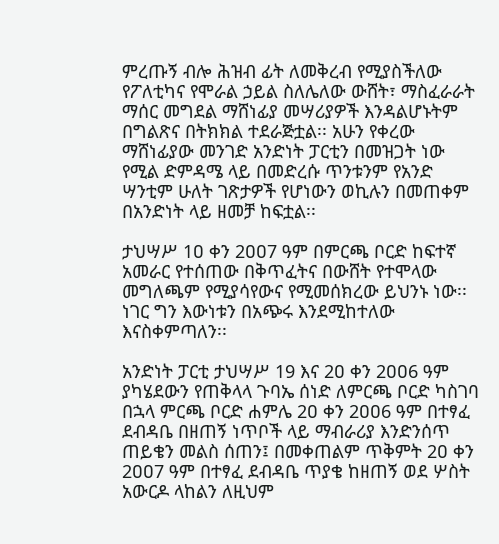ምረጡኝ ብሎ ሕዝብ ፊት ለመቅረብ የሚያስችለው የፖለቲካና የሞራል ኃይል ስለሌለው ውሸት፣ ማስፈራራት ማሰር መግደል ማሸነፊያ መሣሪያዎች እንዳልሆኑትም በግልጽና በትክክል ተደራጅቷል፡፡ አሁን የቀረው ማሸነፊያው መንገድ አንድነት ፓርቲን በመዝጋት ነው የሚል ድምዳሜ ላይ በመድረሱ ጥንቱንም የአንድ ሣንቲም ሁለት ገጽታዎች የሆነውን ወኪሉን በመጠቀም በአንድነት ላይ ዘመቻ ከፍቷል፡፡

ታህሣሥ 1ዐ ቀን 2ዐዐ7 ዓም በምርጫ ቦርድ ከፍተኛ አመራር የተሰጠው በቅጥፈትና በውሸት የተሞላው መግለጫም የሚያሳየውና የሚመሰክረው ይህንኑ ነው፡፡ ነገር ግን እውነቱን በአጭሩ እንደሚከተለው እናስቀምጣለን፡፡

አንድነት ፓርቲ ታህሣሥ 19 እና 2ዐ ቀን 2ዐዐ6 ዓም ያካሄደውን የጠቅላላ ጉባኤ ሰነድ ለምርጫ ቦርድ ካስገባ በኋላ ምርጫ ቦርድ ሐምሌ 2ዐ ቀን 2ዐዐ6 ዓም በተፃፈ ደብዳቤ በዘጠኝ ነጥቦች ላይ ማብራሪያ እንድንሰጥ ጠይቄን መልስ ሰጠን፤ በመቀጠልም ጥቅምት 2ዐ ቀን 2ዐዐ7 ዓም በተፃፈ ደብዳቤ ጥያቄ ከዘጠኝ ወደ ሦስት አውርዶ ላከልን ለዚህም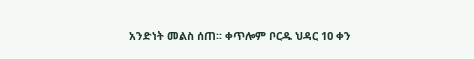አንድነት መልስ ሰጠ፡፡ ቀጥሎም ቦርዱ ህዳር 1ዐ ቀን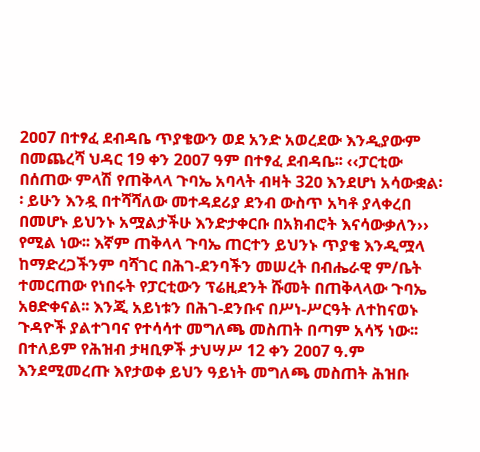2ዐዐ7 በተፃፈ ደብዳቤ ጥያቄውን ወደ አንድ አወረደው እንዲያውም በመጨረሻ ህዳር 19 ቀን 2ዐዐ7 ዓም በተፃፈ ደብዳቤ፡፡ ‹‹ፓርቲው በሰጠው ምላሽ የጠቅላላ ጉባኤ አባላት ብዛት 32ዐ እንደሆነ አሳውቋል፡፡ ይሁን እንዷ በተሻሻለው መተዳደሪያ ደንብ ውስጥ አካቶ ያላቀረበ በመሆኑ ይህንኑ አሟልታችሁ እንድታቀርቡ በአክብሮት እናሳውቃለን›› የሚል ነው፡፡ እኛም ጠቅላላ ጉባኤ ጠርተን ይህንኑ ጥያቄ እንዲሟላ ከማድረጋችንም ባሻገር በሕገ-ደንባችን መሠረት በብሔራዊ ም/ቤት ተመርጠው የነበሩት የፓርቲውን ፕሬዚደንት ሹመት በጠቅላላው ጉባኤ አፀድቀናል፡፡ እንጂ አይነቱን በሕገ-ደንቡና በሥነ-ሥርዓት ለተከናወኑ ጉዳዮች ያልተገባና የተሳሳተ መግለጫ መስጠት በጣም አሳኝ ነው፡፡ በተለይም የሕዝብ ታዛቢዎች ታህሣሥ 12 ቀን 2ዐዐ7 ዓ.ም እንደሚመረጡ እየታወቀ ይህን ዓይነት መግለጫ መስጠት ሕዝቡ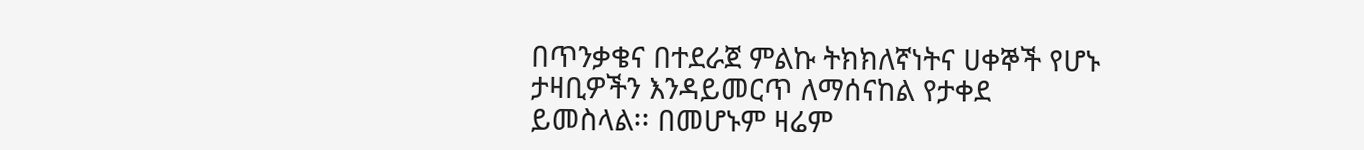በጥንቃቄና በተደራጀ ምልኩ ትክክለኛነትና ሀቀኞች የሆኑ ታዛቢዎችን እንዳይመርጥ ለማሰናከል የታቀደ ይመስላል፡፡ በመሆኑም ዛሬም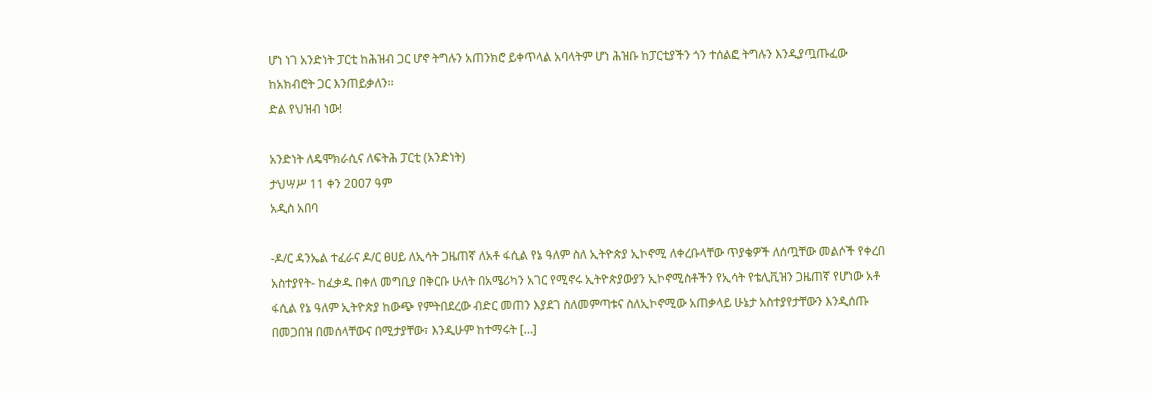ሆነ ነገ አንድነት ፓርቲ ከሕዝብ ጋር ሆኖ ትግሉን አጠንክሮ ይቀጥላል አባላትም ሆነ ሕዝቡ ከፓርቲያችን ጎን ተሰልፎ ትግሉን እንዲያጧጡፈው ከአክብሮት ጋር እንጠይቃለን፡፡
ድል የህዝብ ነው!

አንድነት ለዴሞክራሲና ለፍትሕ ፓርቲ (አንድነት)
ታህሣሥ 11 ቀን 2ዐዐ7 ዓም
አዲስ አበባ

-ዶ/ር ዳንኤል ተፈራና ዶ/ር ፀሀይ ለኢሳት ጋዜጠኛ ለአቶ ፋሲል የኔ ዓለም ስለ ኢትዮጵያ ኢኮኖሚ ለቀረቡላቸው ጥያቄዎች ለሰጧቸው መልሶች የቀረበ አስተያየት- ከፈቃዱ በቀለ መግቢያ በቅርቡ ሁለት በአሜሪካን አገር የሚኖሩ ኢትዮጵያውያን ኢኮኖሚስቶችን የኢሳት የቴሊቪዝን ጋዜጠኛ የሆነው አቶ ፋሲል የኔ ዓለም ኢትዮጵያ ከውጭ የምትበደረው ብድር መጠን እያደገ ስለመምጣቱና ስለኢኮኖሚው አጠቃላይ ሁኔታ አስተያየታቸውን እንዲሰጡ በመጋበዝ በመሰላቸውና በሚታያቸው፣ እንዲሁም ከተማሩት […]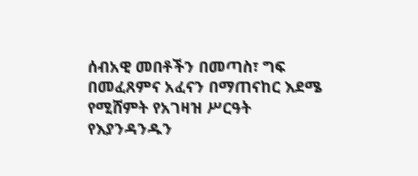ሰብአዊ መበቶችን በመጣስ፣ ግፍ በመፈጸምና አፈናን በማጠናከር እደሜ የሚሸምት የአገዛዝ ሥርዓት የእያንዳንዱን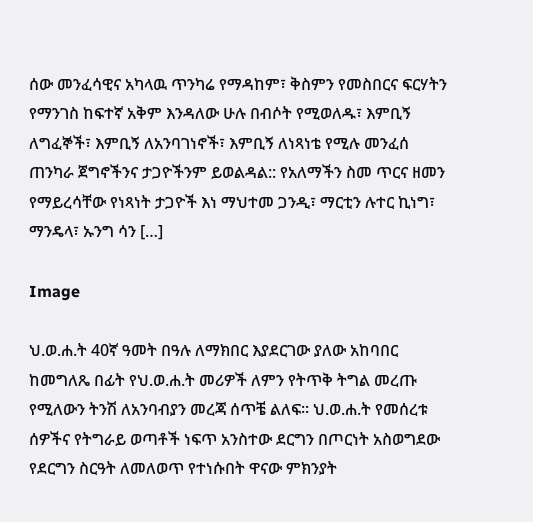ሰው መንፈሳዊና አካላዉ ጥንካሬ የማዳከም፣ ቅስምን የመስበርና ፍርሃትን የማንገስ ከፍተኛ አቅም እንዳለው ሁሉ በብሶት የሚወለዱ፣ እምቢኝ ለግፈኞች፣ እምቢኝ ለአንባገነኖች፣ እምቢኝ ለነጻነቴ የሚሉ መንፈሰ ጠንካራ ጀግኖችንና ታጋዮችንም ይወልዳል:: የአለማችን ስመ ጥርና ዘመን የማይረሳቸው የነጻነት ታጋዮች እነ ማህተመ ጋንዲ፣ ማርቲን ሉተር ኪነግ፣ ማንዴላ፣ ኡንግ ሳን […]

Image

ህ.ወ.ሐ.ት 40ኛ ዓመት በዓሉ ለማክበር እያደርገው ያለው አከባበር ከመግለጼ በፊት የህ.ወ.ሐ.ት መሪዎች ለምን የትጥቅ ትግል መረጡ የሚለውን ትንሽ ለአንባብያን መረጃ ሰጥቼ ልለፍ፡፡ ህ.ወ.ሐ.ት የመሰረቱ ሰዎችና የትግራይ ወጣቶች ነፍጥ አንስተው ደርግን በጦርነት አስወግደው የደርግን ስርዓት ለመለወጥ የተነሱበት ዋናው ምክንያት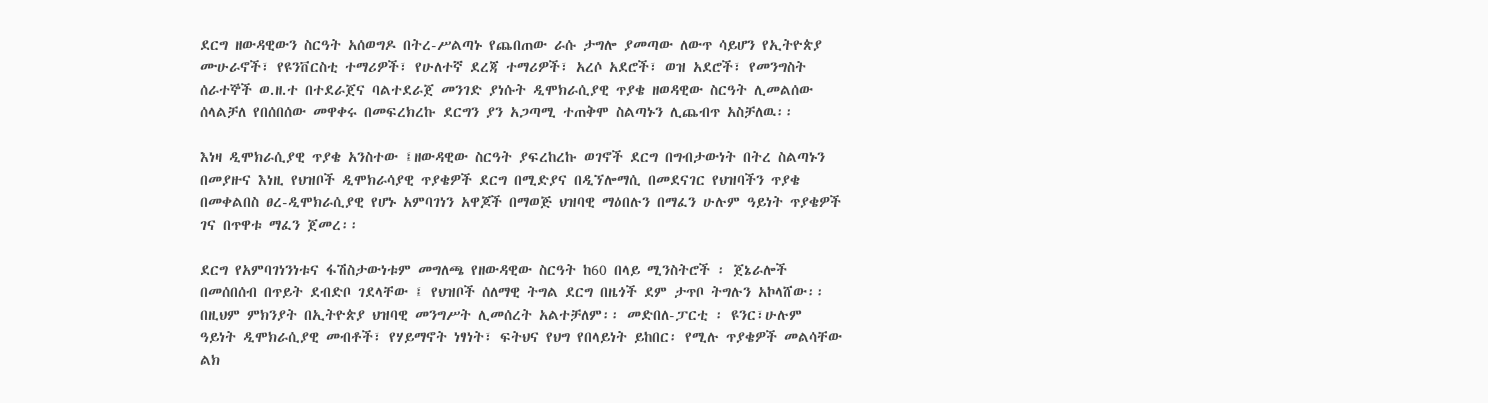ደርግ ዘውዳዊውን ስርዓት አሰወግዶ በትረ-ሥልጣኑ የጨበጠው ራሱ ታግሎ ያመጣው ለውጥ ሳይሆን የኢትዮጵያ ሙሁራኖች፣ የዩንቨርስቲ ተማሪዎች፣ የሁለተኛ ደረጃ ተማሪዎች፣ አረሶ አደሮች፣ ወዝ አደሮች፣ የመንግስት ሰራተኞች ወ.ዘ.ተ በተደራጀና ባልተደራጀ መንገድ ያነሱት ዲሞክራሲያዊ ጥያቄ ዘወዳዊው ስርዓት ሊመልሰው ሰላልቻለ የበሰበሰው መዋቀሩ በመፍረክረኩ ደርግን ያን አጋጣሚ ተጠቅሞ ስልጣኑን ሊጨብጥ አስቻለዉ፡፡

እነዛ ዲሞክራሲያዊ ጥያቄ አንስተው ፤ዘውዳዊው ስርዓት ያፍረከረኩ ወገኖች ደርግ በግብታውነት በትረ ስልጣኑን በመያዙና እነዚ የህዝቦች ዲሞክራሳያዊ ጥያቄዎች ደርግ በሚድያና በዲኘሎማሲ በመደናገር የህዝባችን ጥያቄ በመቀልበስ ፀረ-ዲሞክራሲያዊ የሆኑ አምባገነን አዋጆች በማወጅ ህዝባዊ ማዕበሉን በማፈን ሁሉም ዓይነት ጥያቄዎች ገና በጥዋቱ ማፈን ጀመረ፡፡

ደርግ የአምባገነንነቱና ፋሽስታውነቱም መግለጫ የዘውዳዊው ስርዓት ከ60 በላይ ሚንስትሮች ፡ ጀኔራሎች በመሰበሰብ በጥይት ደብድቦ ገደላቸው ፤ የህዝቦች ሰለማዊ ትግል ደርግ በዜጎች ደም ታጥቦ ትግሉን አኮላሸው፡፡ በዚህም ምክንያት በኢትዮጵያ ህዝባዊ መንግሥት ሊመሰረት አልተቻለም፡፡ መድበለ-ፓርቲ ፡ ዩንር፣ሁሉም ዓይነት ዲሞክራሲያዊ መብቶች፣ የሃይማኖት ነፃነት፣ ፍትህና የህግ የበላይነት ይከበር፡ የሚሉ ጥያቄዎች መልሳቸው ልክ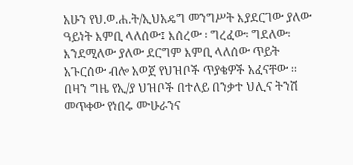አሁን የህ.ወ.ሐ.ት/ኢህአዴግ መንግሥት እያደርገው ያለው ዓይነት እምቢ ላለሰው፤ እሰረው ፡ ግረፈው፡ ግደለው፡ እንደሚለው ያለው ደርግም እምቢ ላለሰው ጥይት አጉርሰው ብሎ አወጀ የህዝቦች ጥያቄዎች አፈናቸው ፡፡
በዛን ግዜ የኢ/ያ ህዝቦች በተለይ በንቃተ ህሊና ትንሽ መጥቀው የነበሩ ሙሁራንና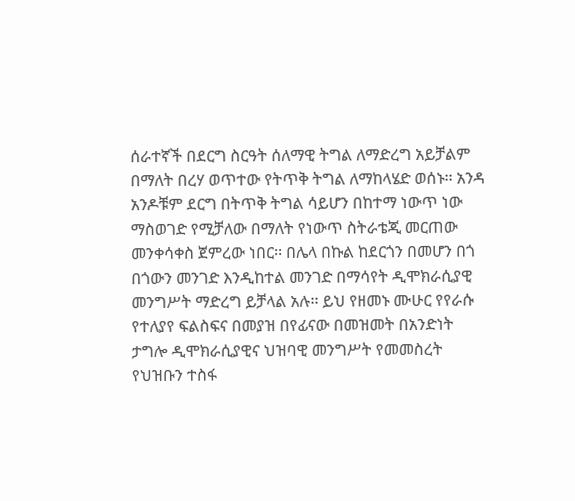ሰራተኛች በደርግ ስርዓት ሰለማዊ ትግል ለማድረግ አይቻልም በማለት በረሃ ወጥተው የትጥቅ ትግል ለማከላሄድ ወሰኑ፡፡ አንዳ አንዶቹም ደርግ በትጥቅ ትግል ሳይሆን በከተማ ነውጥ ነው ማስወገድ የሚቻለው በማለት የነውጥ ስትራቴጂ መርጠው መንቀሳቀስ ጀምረው ነበር፡፡ በሌላ በኩል ከደርጎን በመሆን በጎ በጎውን መንገድ እንዲከተል መንገድ በማሳየት ዲሞክራሲያዊ መንግሥት ማድረግ ይቻላል አሉ፡፡ ይህ የዘመኑ ሙሁር የየራሱ የተለያየ ፍልስፍና በመያዝ በየፊናው በመዝመት በአንድነት ታግሎ ዲሞክራሲያዊና ህዝባዊ መንግሥት የመመስረት የህዝቡን ተስፋ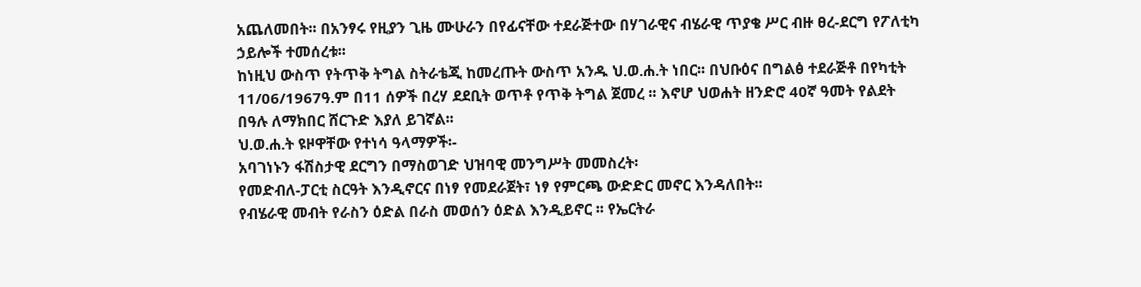አጨለመበት፡፡ በአንፃሩ የዚያን ጊዜ ሙሁራን በየፊናቸው ተደራጅተው በሃገራዊና ብሄራዊ ጥያቄ ሥር ብዙ ፀረ-ደርግ የፖለቲካ ኃይሎች ተመሰረቱ፡፡
ከነዚህ ውስጥ የትጥቅ ትግል ስትራቴጂ ከመረጡት ውስጥ አንዱ ህ.ወ.ሐ.ት ነበር፡፡ በህቡዕና በግልፅ ተደራጅቶ በየካቲት 11/06/1967ዓ.ም በ11 ሰዎች በረሃ ደደቢት ወጥቶ የጥቅ ትግል ጀመረ ፡፡ እኖሆ ህወሐት ዘንድሮ 40ኛ ዓመት የልደት በዓሉ ለማክበር ሸርጉድ እያለ ይገኛል፡፡
ህ.ወ.ሐ.ት ዩዞዋቸው የተነሳ ዓላማዎች፡-
አባገነኑን ፋሽስታዊ ደርግን በማስወገድ ህዝባዊ መንግሥት መመስረት፡
የመድብለ-ፓርቲ ስርዓት እንዲኖርና በነፃ የመደራጀት፣ ነፃ የምርጫ ውድድር መኖር እንዳለበት፡፡
የብሄራዊ መብት የራስን ዕድል በራስ መወሰን ዕድል እንዲይኖር ፡፡ የኤርትራ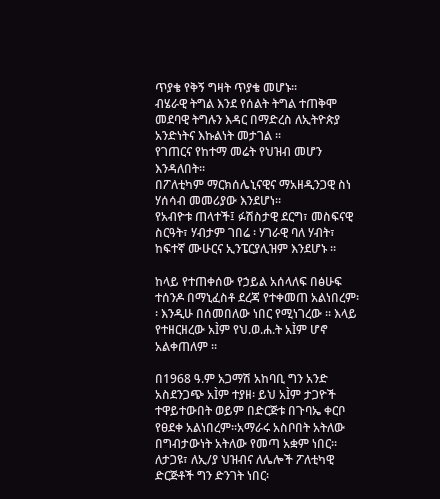ጥያቄ የቅኝ ግዛት ጥያቄ መሆኑ፡፡
ብሄራዊ ትግል እንደ የሰልት ትግል ተጠቅሞ መደባዊ ትግሉን እዳር በማድረስ ለኢትዮጵያ አንድነትና እኩልነት መታገል ፡፡
የገጠርና የከተማ መሬት የህዝብ መሆን እንዳለበት፡፡
በፖለቲካም ማርክሰሌኒናዊና ማአዘዲንጋዊ ስነ ሃሰሳብ መመሪያው እንደሆነ፡፡
የአብዮቱ ጠላተች፤ ፉሽስታዊ ደርግ፣ መስፍናዊ ስርዓት፣ ሃብታም ገበሬ ፡ ሃገራዊ ባለ ሃብት፣ ከፍተኛ ሙሁርና ኢንፔርያሊዝም እንደሆኑ ፡፡

ከላይ የተጠቀሰው የኃይል አሰላለፍ በፅሁፍ ተሰንዶ በማኒፈስቶ ደረጃ የተቀመጠ አልነበረም፡፡ እንዲሁ በሰመበለው ነበር የሚነገረው ፡፡ እላይ የተዘርዘረው አÌም የህ.ወ.ሐ.ት አÌም ሆኖ አልቀጠለም ፡፡

በ1968 ዓ.ም አጋማሽ አከባቢ ግን አንድ አስደንጋጭ አÌም ተያዘ፡ ይህ አÌም ታጋዮች ተዋይተውበት ወይም በድርጅቱ በጉባኤ ቀርቦ የፀደቀ አልነበረም፡፡አማራሩ አስቦበት አትለው በግብታውነት አትለው የመጣ አቋም ነበር፡፡ ለታጋዩ፣ ለኢ/ያ ህዝብና ለሌሎች ፖለቲካዊ ድርጅቶች ግን ድንገት ነበር፡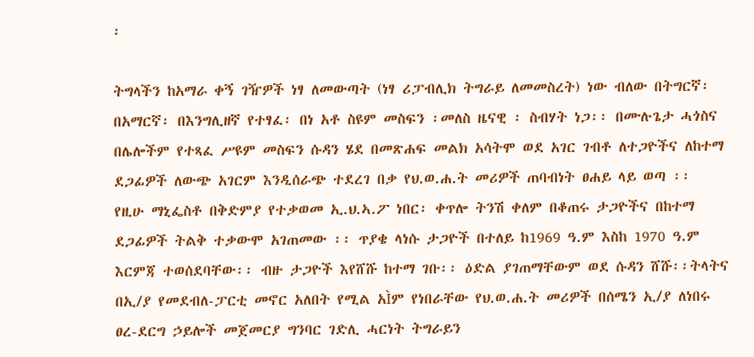፡

ትግላችን ከአማራ ቀኝ ገዥዎች ነፃ ለመውጣት (ነፃ ሪፓብሊክ ትግራይ ለመመስረት) ነው ብለው በትግርኛ፡ በአማርኛ፡ በእንግሊዘኛ የተፃፈ፡ በነ አቶ ስዩም መስፍን ፡መለስ ዜናዊ ፡ ስብሃት ነጋ፡፡ በሙሉጌታ ሓጎስና በሌሎችም የተጻፈ ሥዩም መስፍን ሱዳን ሄደ በመጽሐፍ መልክ አሳትሞ ወደ አገር ገብቶ ለተጋዮችና ለከተማ ደጋፊዎች ለውጭ አገርም እንዲሰራጭ ተደረገ በቃ የህ.ወ.ሐ.ት መሪዎች ጠባብነት ፀሐይ ላይ ወጣ ፡፡
የዚሁ ማኒፌስቶ በቅድምያ የተቃወመ ኢ.ህ.ኣ.ፖ ነበር፡ ቀጥሎ ትንሽ ቀለም በቆጠሩ ታጋዮችና በከተማ ደጋፊዎች ትልቅ ተቃውሞ አገጠመው ፡፡ ጥያቄ ላነሱ ታጋዮች በተለይ ከ1969 ዓ.ም እስከ 1970 ዓ.ም እርምጃ ተወሰደባቸው፡፡ ብዙ ታጋዮች እየሸሹ ከተማ ገቡ፡፡ ዕድል ያገጠማቸውም ወደ ሱዳን ሸሹ፡፡ትላትና በኢ/ያ የመደብለ-ፓርቲ መኖር አለበት የሚል አÌም የነበራቸው የህ.ወ.ሐ.ት መሪዎች በሰሜን ኢ/ያ ለነበሩ ፀረ-ደርግ ኃይሎች መጀመርያ ግንባር ገድሊ ሓርነት ትግራይን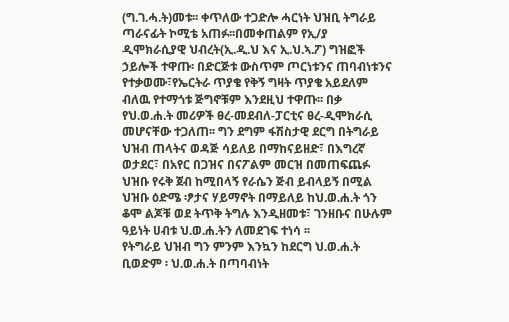(ግ.ገ.ሓ.ት)መቱ፡፡ ቀጥለው ተጋድሎ ሓርነት ህዝቢ ትግራይ ጣራናፊት ኮሚቴ አጠፉ፡፡በመቀጠልም የኢ/ያ ዲሞክራሲያዊ ህብረት(ኢ.ዲ.ህ እና ኢ.ህ.ኣ.ፖ) ግዝፎች ኃይሎች ተዋጡ፡ በድርጅቱ ውስጥም ጦርነቱንና ጠባብነቱንና የተቃወሙ፣የኤርትራ ጥያቄ የቅኝ ግዛት ጥያቄ አይደለም ብለዉ የተማጎቱ ጅግኖቹም እንደዚህ ተዋጡ፡፡ በቃ የህ.ወ.ሐ.ት መሪዎች ፀረ-መደብለ-ፓርቲና ፀረ-ዲሞክራሲ መሆናቸው ተጋለጠ፡፡ ግን ደግም ፋሽስታዊ ደርግ በትግራይ ህዝብ ጠላትና ወዳጅ ሳይለይ በማከናይዘድ፣ በእግረኛ ወታደር፣ በአየር በጋዝና በናፖልም መርዝ በመጠፍጨፉ ህዝቡ የሩቅ ጀብ ከሚበላኝ የራሴን ጅብ ይብላይኝ በሚል ህዝቡ ዕድሜ ፡ፆታና ሃይማኖት በማይለይ ከህ.ወ.ሐ.ት ጎን ቆሞ ልጆቹ ወደ ትጥቅ ትግሉ እንዲዘመቱ፣ ገንዘቡና በሁሉም ዓይነት ሀብቱ ህ.ወ.ሐ.ትን ለመደገፍ ተነሳ ፡፡
የትግራይ ህዝብ ግን ምንም እንኳን ከደርግ ህ.ወ.ሐ.ት ቢወድም ፡ ህ.ወ.ሐ.ት በጣባብነት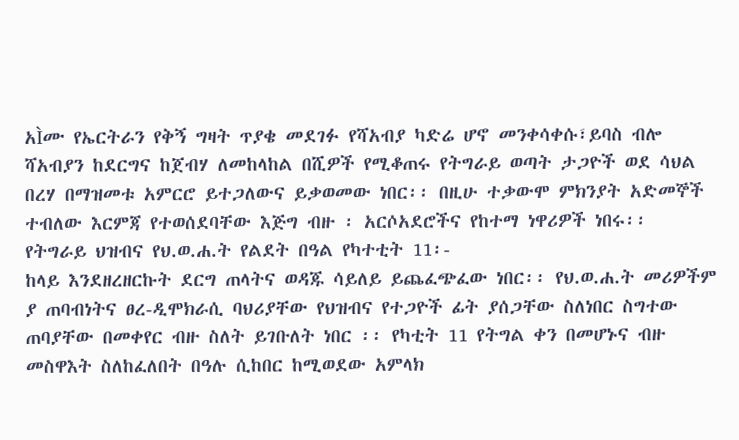አÌሙ የኤርትራን የቅኝ ግዛት ጥያቄ መደገፉ የሻአብያ ካድሬ ሆኖ መንቀሳቀሱ፣ይባስ ብሎ ሻአብያን ከደርግና ከጀብሃ ለመከላከል በሺዎች የሚቆጠሩ የትግራይ ወጣት ታጋዮች ወደ ሳህል በረሃ በማዝመቱ አምርሮ ይተጋለውና ይቃወመው ነበር፡፡ በዚሁ ተቃውሞ ምክንያት አድመኞች ተብለው እርምጃ የተወሰደባቸው እጅግ ብዙ ፡ አርሶአደሮችና የከተማ ነዋሪዎች ነበሩ፡፡
የትግራይ ህዝብና የህ.ወ.ሐ.ት የልደት በዓል የካተቲት 11፡-
ከላይ እንደዘረዘርኩት ደርግ ጠላትና ወዳጁ ሳይለይ ይጨፈጭፈው ነበር፡፡ የህ.ወ.ሐ.ት መሪዎችም ያ ጠባብነትና ፀረ-ዲሞክራሲ ባህሪያቸው የህዝብና የተጋዮች ፊት ያሰጋቸው ስለነበር ስግተው ጠባያቸው በመቀየር ብዙ ስለት ይገቡለት ነበር ፡፡ የካቲት 11 የትግል ቀን በመሆኑና ብዙ መስዋእት ስለከፈለበት በዓሉ ሲከበር ከሚወደው አምላክ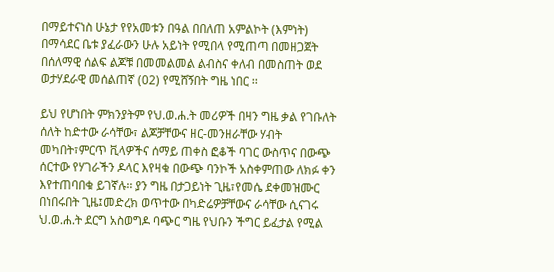በማይተናነስ ሁኔታ የየአመቱን በዓል በበለጠ አምልኮት (እምነት) በማሳደር ቤቱ ያፈራውን ሁሉ አይነት የሚበላ የሚጠጣ በመዘጋጀት በሰለማዊ ሰልፍ ልጆቹ በመመልመል ልብስና ቀለብ በመስጠት ወደ ወታሃደራዊ መሰልጠኛ (02) የሚሸኝበት ግዜ ነበር ፡፡

ይህ የሆነበት ምክንያትም የህ.ወ.ሐ.ት መሪዎች በዛን ግዜ ቃል የገቡለት ሰለት ከድተው ራሳቸው፣ ልጆቻቸውና ዘር-መንዘራቸው ሃብት መካበት፣ምርጥ ቪላዎችና ሰማይ ጠቀስ ፎቆች ባገር ውስጥና በውጭ ሰርተው የሃገራችን ዶላር እየዛቁ በውጭ ባንኮች አስቀምጠው ለክፉ ቀን እየተጠባበቁ ይገኛሉ፡፡ ያን ግዜ በታጋይነት ጊዜ፣የመሴ ደቀመዝሙር በነበሩበት ጊዜ፤መድረክ ወጥተው በካድሬዎቻቸውና ራሳቸው ሲናገሩ ህ.ወ.ሐ.ት ደርግ አስወግዶ ባጭር ግዜ የህቡን ችግር ይፈታል የሚል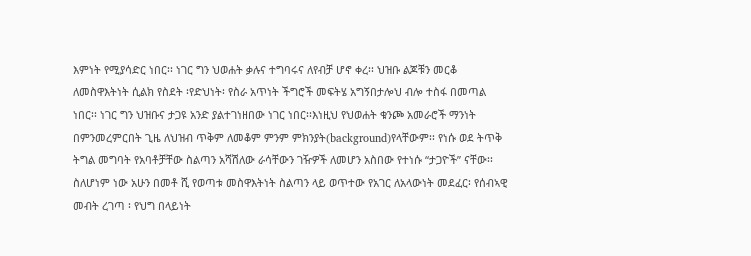እምነት የሚያሳድር ነበር፡፡ ነገር ግን ህወሐት ቃሉና ተግባሩና ለየብቻ ሆኖ ቀረ፡፡ ህዝቡ ልጆቹን መርቆ ለመስዋእትነት ሲልክ የስደት ፡የድህነት፡ የስራ አጥነት ችግሮች መፍትሄ አግኝበታሎህ ብሎ ተስፋ በመጣል ነበር፡፡ ነገር ግን ህዝቡና ታጋዩ አንድ ያልተገነዘበው ነገር ነበር፡፡እነዚህ የህወሐት ቁንጮ አመራሮች ማንነት በምንመረምርበት ጊዜ ለህዝብ ጥቅም ለመቆም ምንም ምክንያት(background)የላቸውም፡፡ የነሱ ወደ ትጥቅ ትግል መግባት የአባቶቻቸው ስልጣን አሻሽለው ራሳቸውን ገዥዎች ለመሆን አስበው የተነሱ “ታጋዮች” ናቸው፡፡ ስለሆነም ነው አሁን በመቶ ሺ የወጣቱ መስዋእትነት ስልጣን ላይ ወጥተው የአገር ለአላውነት መደፈር፡ የሰብኣዊ መብት ረገጣ ፡ የህግ በላይነት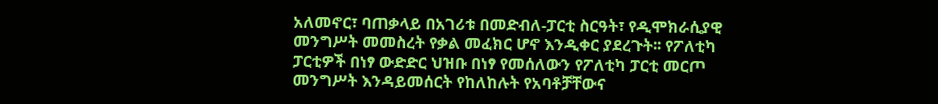አለመኖር፣ ባጠቃላይ በአገሪቱ በመድብለ-ፓርቲ ስርዓት፣ የዲሞክራሲያዊ መንግሥት መመስረት የቃል መፈክር ሆኖ እንዲቀር ያደረጉት፡፡ የፖለቲካ ፓርቲዎች በነፃ ውድድር ህዝቡ በነፃ የመሰለውን የፖለቲካ ፓርቲ መርጦ መንግሥት እንዳይመሰርት የከለከሉት የአባቶቻቸውና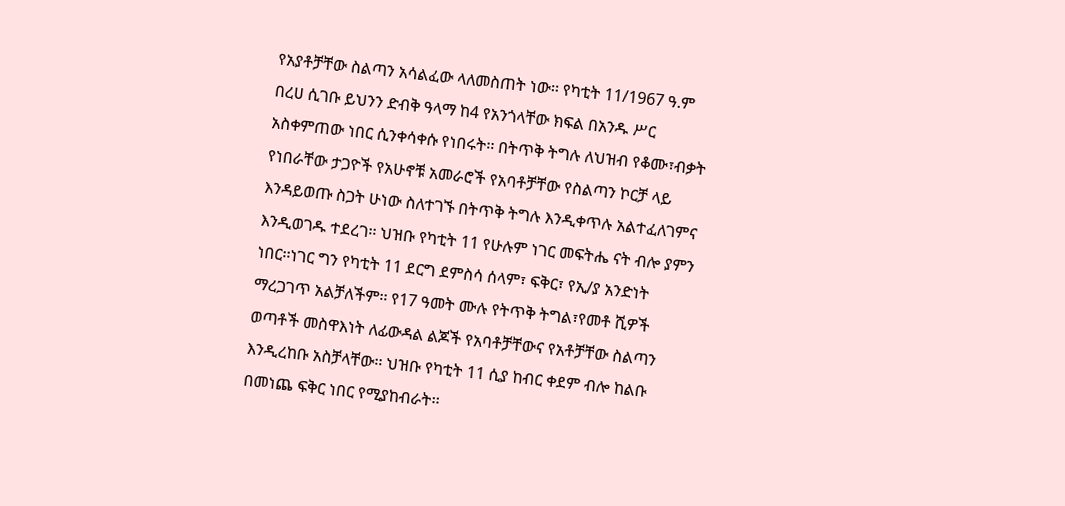የአያቶቻቸው ስልጣን አሳልፈው ላለመስጠት ነው፡፡ የካቲት 11/1967 ዓ.ም በረሀ ሲገቡ ይህንን ድብቅ ዓላማ ከ4 የአንጎላቸው ክፍል በአንዱ ሥር አስቀምጠው ነበር ሲንቀሳቀሱ የነበሩት፡፡ በትጥቅ ትግሉ ለህዝብ የቆሙ፣ብቃት የነበራቸው ታጋዮች የአሁኖቹ አመራሮች የአባቶቻቸው የስልጣን ኮርቻ ላይ እንዳይወጡ ስጋት ሁነው ስለተገኙ በትጥቅ ትግሉ እንዲቀጥሉ አልተፈለገምና እንዲወገዱ ተደረገ፡፡ ህዝቡ የካቲት 11 የሁሉም ነገር መፍትሔ ናት ብሎ ያምን ነበር፡፡ነገር ግን የካቲት 11 ደርግ ደምስሳ ሰላም፣ ፍቅር፣ የኢ/ያ አንድነት ማረጋገጥ አልቻለችም፡፡ የ17 ዓመት ሙሉ የትጥቅ ትግል፣የመቶ ሺዎች ወጣቶች መስዋእነት ለፊውዳል ልጆች የአባቶቻቸውና የአቶቻቸው ስልጣን እንዲረከቡ አስቻላቸው፡፡ ህዝቡ የካቲት 11 ሲያ ከብር ቀደም ብሎ ከልቡ በመነጨ ፍቅር ነበር የሚያከብራት፡፡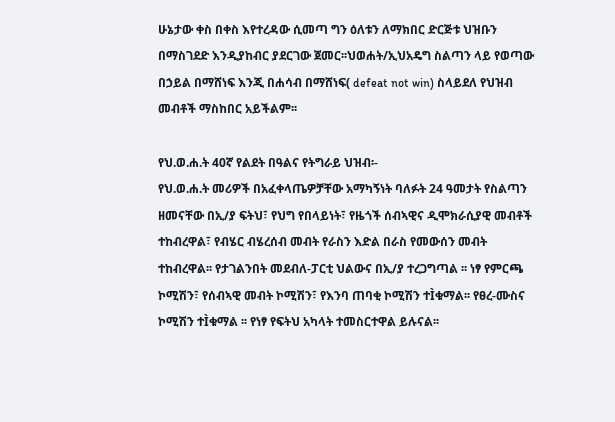ሁኔታው ቀስ በቀስ እየተረዳው ሲመጣ ግን ዕለቱን ለማክበር ድርጅቱ ህዝቡን በማስገደድ እንዲያከብር ያደርገው ጀመር፡፡ህወሐት/ኢህአዴግ ስልጣን ላይ የወጣው በኃይል በማሸነፍ እንጂ በሐሳብ በማሸነፍ( defeat not win) ስላይደለ የህዝብ መብቶች ማስከበር አይችልም፡፡

የህ.ወ.ሐ.ት 40ኛ የልደት በዓልና የትግራይ ህዝብ፡-
የህ.ወ.ሐ.ት መሪዎች በአፈቀላጤዎቻቸው አማካኝነት ባለፉት 24 ዓመታት የስልጣን ዘመናቸው በኢ/ያ ፍትህ፣ የህግ የበላይነት፣ የዜጎች ሰብኣዊና ዲሞክራሲያዊ መብቶች ተከብረዋል፣ የብሄር ብሄረሰብ መብት የራስን እድል በራስ የመውሰን መብት ተከብረዋል፡፡ የታገልንበት መደብለ-ፓርቲ ህልውና በኢ/ያ ተረጋግጣል ፡፡ ነፃ የምርጫ ኮሚሽን፣ የሰብኣዊ መብት ኮሚሽን፣ የእንባ ጠባቂ ኮሚሽን ተÌቁማል፡፡ የፀረ-ሙስና ኮሚሽን ተÌቁማል ፡፡ የነፃ የፍትህ አካላት ተመስርተዋል ይሉናል፡፡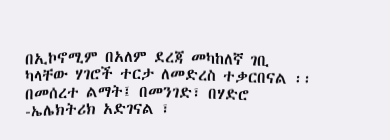በኢኮኖሚም በአለም ደረጃ መካከለኛ ገቢ ካላቸው ሃገሮች ተርታ ለመድረስ ተቃርበናል ፡፡ በመሰረተ ልማት፤ በመንገድ፣ በሃድሮ -ኤሌክትሪክ አድገናል ፣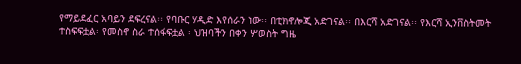የማይደፈር አባይን ደፍረናል፡፡ የባቡር ሃዲድ እየሰራን ነው፡፡ በቲክኖሎጂ አድገናል፡፡ በእርሻ አድገናል፡፡ የእርሻ ኢንቨስትመት ተስፍፍቷል፡ የመስኖ ስራ ተሰፋፍቷል ፡ ህዝባችን በቀን ሦወስት ግዜ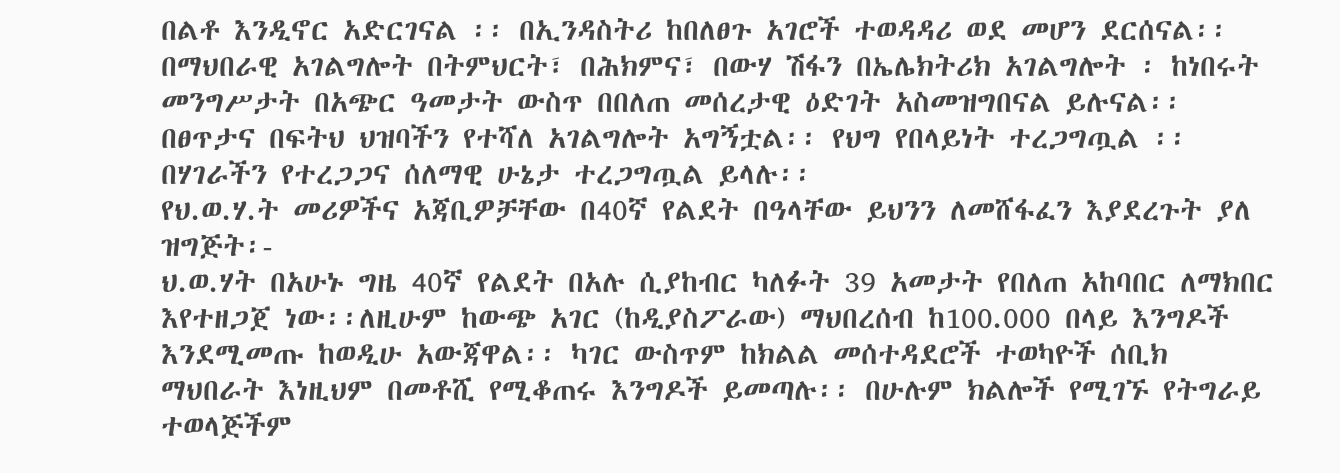በልቶ እንዲኖር አድርገናል ፡፡ በኢንዳስትሪ ከበለፀጉ አገሮች ተወዳዳሪ ወደ መሆን ደርሰናል፡፡በማህበራዊ አገልግሎት በትምህርት፣ በሕክምና፣ በውሃ ሽፋን በኤሌክትሪክ አገልግሎት ፡ ከነበሩት መንግሥታት በአጭር ዓመታት ውስጥ በበለጠ መሰረታዊ ዕድገት አስመዝግበናል ይሉናል፡፡
በፀጥታና በፍትህ ህዝባችን የተሻለ አገልግሎት አግኝቷል፡፡ የህግ የበላይነት ተረጋግጧል ፡፡ በሃገራችን የተረጋጋና ሰለማዊ ሁኔታ ተረጋግጧል ይላሉ፡፡
የህ.ወ.ሃ.ት መሪዎችና አጃቢዎቻቸው በ40ኛ የልደት በዓላቸው ይህንን ለመሸፋፈን እያደረጉት ያለ ዝግጅት፡-
ህ.ወ.ሃት በአሁኑ ግዜ 40ኛ የልደት በአሉ ሲያከብር ካለፉት 39 አመታት የበለጠ አከባበር ለማክበር እየተዘጋጀ ነው፡፡ለዚሁም ከውጭ አገር (ከዲያስፖራው) ማህበረሰብ ከ100.000 በላይ እንግዶች እንደሚመጡ ከወዲሁ አውጃዋል፡፡ ካገር ውስጥም ከክልል መሰተዳደሮች ተወካዮች ሰቢክ ማህበራት እነዚህም በመቶሺ የሚቆጠሩ እንግዶች ይመጣሉ፡፡ በሁሉም ክልሎች የሚገኙ የትግራይ ተወላጅችም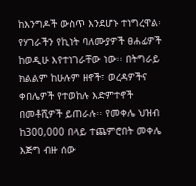ከእንግዶች ውስጥ እንደሆኑ ተነግረዋል፡ የሃገራችን የኪነት ባለሙያዎች ፀሐፊዎች ከወዲሁ እየተነገራቸው ነው፡፡ በትግራይ ክልልም ከሁሉም ዘኖች፣ ወረዳዎችና ቀበሌዎች የተወከሉ እድምተኖች በመቶሺዎች ይጠራሉ፡፡ የመቀሌ ህዝብ ከ300,000 በላይ ተጨምሮበት መቀሌ እጅግ ብዙ ሰው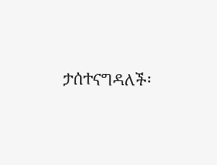ታሰተናግዳለች፡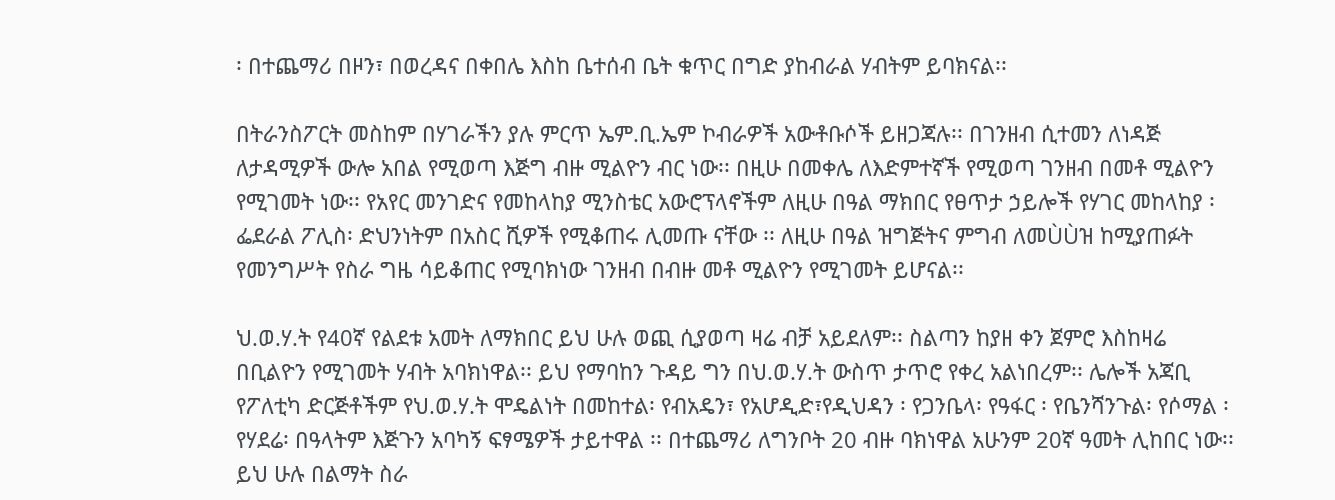፡ በተጨማሪ በዞን፣ በወረዳና በቀበሌ እስከ ቤተሰብ ቤት ቁጥር በግድ ያከብራል ሃብትም ይባክናል፡፡

በትራንስፖርት መስከም በሃገራችን ያሉ ምርጥ ኤም.ቢ.ኤም ኮብራዎች አውቶቡሶች ይዘጋጃሉ፡፡ በገንዘብ ሲተመን ለነዳጅ ለታዳሚዎች ውሎ አበል የሚወጣ እጅግ ብዙ ሚልዮን ብር ነው፡፡ በዚሁ በመቀሌ ለእድምተኛች የሚወጣ ገንዘብ በመቶ ሚልዮን የሚገመት ነው፡፡ የአየር መንገድና የመከላከያ ሚንስቴር አውሮፕላኖችም ለዚሁ በዓል ማክበር የፀጥታ ኃይሎች የሃገር መከላከያ ፡ ፌደራል ፖሊስ፡ ድህንነትም በአስር ሺዎች የሚቆጠሩ ሊመጡ ናቸው ፡፡ ለዚሁ በዓል ዝግጅትና ምግብ ለመÙÙዝ ከሚያጠፉት የመንግሥት የስራ ግዜ ሳይቆጠር የሚባክነው ገንዘብ በብዙ መቶ ሚልዮን የሚገመት ይሆናል፡፡

ህ.ወ.ሃ.ት የ40ኛ የልደቱ አመት ለማክበር ይህ ሁሉ ወጪ ሲያወጣ ዛሬ ብቻ አይደለም፡፡ ስልጣን ከያዘ ቀን ጀምሮ እስከዛሬ በቢልዮን የሚገመት ሃብት አባክነዋል፡፡ ይህ የማባከን ጉዳይ ግን በህ.ወ.ሃ.ት ውስጥ ታጥሮ የቀረ አልነበረም፡፡ ሌሎች አጃቢ የፖለቲካ ድርጅቶችም የህ.ወ.ሃ.ት ሞዴልነት በመከተል፡ የብአዴን፣ የአሆዲድ፣የዲህዳን ፡ የጋንቤላ፡ የዓፋር ፡ የቤንሻንጉል፡ የሶማል ፡ የሃደሬ፡ በዓላትም እጅጉን አባካኝ ፍፃሜዎች ታይተዋል ፡፡ በተጨማሪ ለግንቦት 20 ብዙ ባክነዋል አሁንም 20ኛ ዓመት ሊከበር ነው፡፡ ይህ ሁሉ በልማት ስራ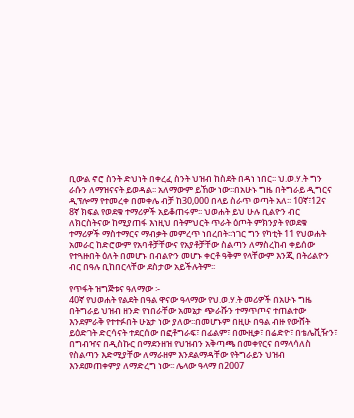ቢውል ኖሮ ስንት ድህነት በቀረፈ ስንት ህዝብ ከስደት በዳነ ነበር፡፡ ህ.ወ.ሃ.ት ግን ራሱን ለማዝናናት ይወዳል፡፡ አለማውም ይኸው ነው፡፡በአሁኑ ግዜ በትግራይ ዲግርና ዲፕሎማ የተመረቀ በመቀሌ ብቻ ከ30,000 በላይ ስራጥ ወጣት አለ፡፡ 10ኛ፣12ና 8ኛ ክፍል የወደቁ ተማሪዎች አይቆጠሩም፡፡ ህወሐት ይህ ሁሉ ቢልዮን ብር ለክርስትናው ከሚያጠፋ እነዚህ በትምህርት ጥራት ዕጦት ምክንያት የወደቁ ተማሪዎች ማስተማርና ማብቃት መምረጥ ነበረበት፡፡ነገር ግን የካቲት 11 የህወሐት አመራር ከድሮውም የአባቶቻቸውና የአያቶቻቸው ስልጣን ለማስረከብ ቀይሰው የተጓዙበት ዕለት በመሆኑ በብልዮን መሆኑ ቀርቶ ዓቅም የላቸውም እንጂ በትሪልዮን ብር በዓሉ ቢከበርላቸው ደስታው አይችሉትም፡፡

የጥፋት ዝግጅቱና ዓለማው ፡-
40ኛ የህወሐት የልደት በዓል ዋናው ዓላማው የህ.ወ.ሃ.ት መሪዎች በአሁኑ ግዜ በትግራይ ህዝብ ዘንድ የነበራቸው አመኔታ ጭራሹን ተማጥጦና ተጠልተው እንደምራቅ የተተፉበት ሁኔታ ነው ያለው፡፡በመሆኑም በዚሁ በዓል ብዙ የውሸት ይዕድገት ድርሳናት ተደርሰው በፎቶግራፍ፣ በፊልም፣ በሙዚቃ፣ በሬድዮ፣ በቴሌቪዥን፣ በግብዣና በዲስኩር በማደንዘዝ የህዝብን አቅጣጫ በመቀየርና በማላሳለስ የስልጣን እድሚያቸው ለማራዘም እንደልማዳቸው የትግራይን ህዝብ እንደመጠቀምያ ለማድረግ ነው፡፡ ሌላው ዓላማ በ2007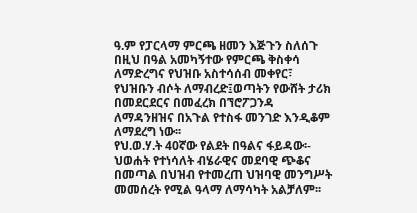ዓ.ም የፓርላማ ምርጫ ዘመን እጅጉን ስለሰጉ በዚህ በዓል አመካኝተው የምርጫ ቅስቀሳ ለማድረግና የህዝቡ አስተሳሰብ መቀየር፣ የህዝቡን ብሶት ለማብረድ፤ወጣትን የውሸት ታሪክ በመደርደርና በመፈረክ በኘሮፖጋንዳ ለማዳንዘዝና በአጉል የተስፋ መንገድ እንዲቆም ለማደረግ ነው፡፡
የህ.ወ.ሃ.ት 40ኛው የልደት በዓልና ፋይዳው፡-
ህወሐት የተነሳለት ብሄራዊና መደባዊ ጭቆና በመጣል በህዝብ የተመረጠ ህዝባዊ መንግሥት መመሰረት የሚል ዓላማ ለማሳካት አልቻለም፡፡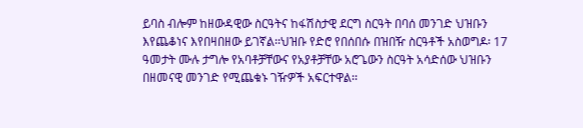ይባስ ብሎም ከዘውዳዊው ስርዓትና ከፋሽስታዊ ደርግ ስርዓት በባሰ መንገድ ህዝቡን እየጨቆነና እየበዛበዘው ይገኛል፡፡ህዝቡ የድሮ የበሰበሱ በዝበዥ ስርዓቶች አስወግዶ፡ 17 ዓመታት ሙሉ ታግሎ የአባቶቻቸውና የአያቶቻቸው አሮጌውን ስርዓት አሳድሰው ህዝቡን በዘመናዊ መንገድ የሚጨቁኑ ገዥዎች አፍርተዋል፡፡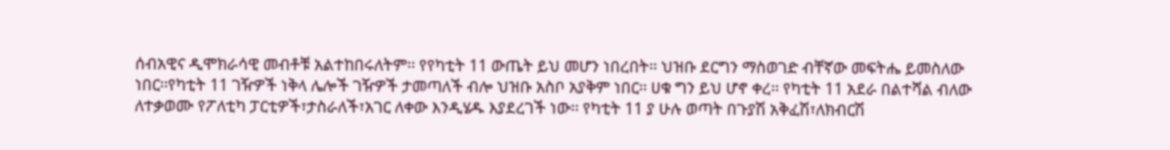ሰብአዊና ዲሞክራሳዊ መብቶቹ አልተከበሩለትም፡፡ የየካቲት 11 ውጤት ይህ መሆን ነበረበት፡፡ ህዝቡ ደርግን ማስወገድ ብቸኛው መፍትሔ ይመስለው ነበር፡፡የካቲት 11 ገዥዎች ነቅላ ሌሎች ገዥዎች ታመጣለች ብሎ ህዝቡ አስቦ አያቅም ነበር፡፡ ሀቁ ግን ይህ ሆኖ ቀረ፡፡ የካቲት 11 አደራ በልተሻል ብለው ለተቃወሙ የፖለቲካ ፓርቲዎች፣ታስራለች፣አገር ለቀው እንዲሄዱ እያደረገች ነው፡፡ የካቲት 11 ያ ሁሉ ወጣት በጉያሽ አቅፈሽ፣ለክብርሽ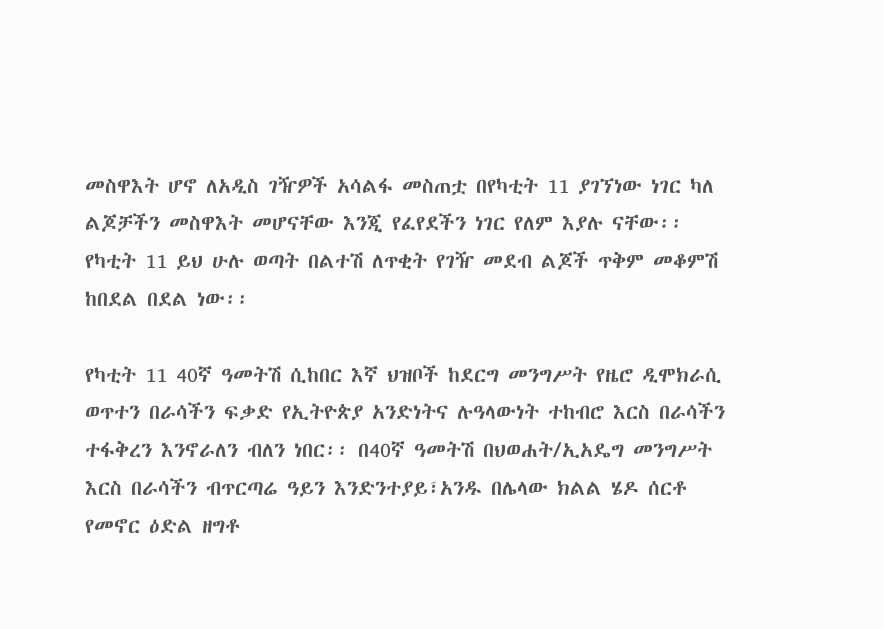መስዋእት ሆኖ ለአዲስ ገዥዎች አሳልፋ መስጠቷ በየካቲት 11 ያገኘነው ነገር ካለ ልጆቻችን መስዋእት መሆናቸው እንጂ የፈየደችን ነገር የለም እያሉ ናቸው፡፡ የካቲት 11 ይህ ሁሉ ወጣት በልተሽ ለጥቂት የገዥ መደብ ልጆች ጥቅም መቆምሽ ከበደል በደል ነው፡፡

የካቲት 11 40ኛ ዓመትሽ ሲከበር እኛ ህዝቦች ከደርግ መንግሥት የዜሮ ዲሞክራሲ ወጥተን በራሳችን ፍቃድ የኢትዮጵያ አንድነትና ሉዓላውነት ተከብሮ እርስ በራሳችን ተፋቅረን እንኖራለን ብለን ነበር፡፡ በ40ኛ ዓመትሽ በህወሐት/ኢአዴግ መንግሥት እርስ በራሳችን ብጥርጣሬ ዓይን እንድንተያይ፣አንዱ በሌላው ክልል ሄዶ ሰርቶ የመኖር ዕድል ዘግቶ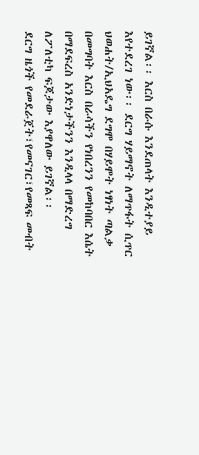ይገኛል፡፡ እርስ በራሱ እንደጠላት እንዲተያይ እየተደረገ ነው፡፡ ደርግ ሃይማኖት ለማጥፋት ሲጥር ህወሐት/ኢህአዴግ ደግሞ በሃይሞት ነፃነት ጣልቃ በመግባት እርስ በራሳችን የነበረንን የመከባበር እሴት በማደፍረስ አንድነታችንን እንዲላላ በማድረግ ለፖለቲካ ፍጆታው እያዋለው ይገኛል፡፡
ደርግ ዜጎች የመደራጀት፣የመናገር፣የመጻፍ መብት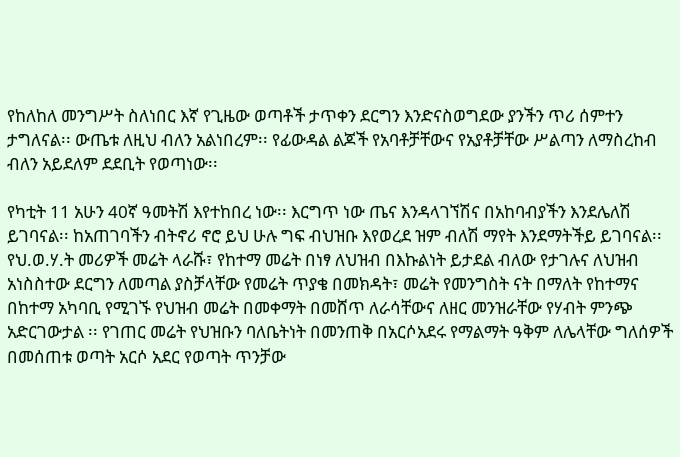የከለከለ መንግሥት ስለነበር እኛ የጊዜው ወጣቶች ታጥቀን ደርግን እንድናስወግደው ያንችን ጥሪ ሰምተን ታግለናል፡፡ ውጤቱ ለዚህ ብለን አልነበረም፡፡ የፊውዳል ልጆች የአባቶቻቸውና የአያቶቻቸው ሥልጣን ለማስረከብ ብለን አይደለም ደደቢት የወጣነው፡፡

የካቲት 11 አሁን 40ኛ ዓመትሽ እየተከበረ ነው፡፡ እርግጥ ነው ጤና እንዳላገኘሽና በአከባብያችን እንደሌለሽ ይገባናል፡፡ ከአጠገባችን ብትኖሪ ኖሮ ይህ ሁሉ ግፍ ብህዝቡ እየወረደ ዝም ብለሽ ማየት እንደማትችይ ይገባናል፡፡
የህ.ወ.ሃ.ት መሪዎች መሬት ላራሹ፣ የከተማ መሬት በነፃ ለህዝብ በእኩልነት ይታደል ብለው የታገሉና ለህዝብ አነስስተው ደርግን ለመጣል ያስቻላቸው የመሬት ጥያቄ በመክዳት፣ መሬት የመንግስት ናት በማለት የከተማና በከተማ አካባቢ የሚገኙ የህዝብ መሬት በመቀማት በመሸጥ ለራሳቸውና ለዘር መንዝራቸው የሃብት ምንጭ አድርገውታል ፡፡ የገጠር መሬት የህዝቡን ባለቤትነት በመንጠቅ በአርሶአደሩ የማልማት ዓቅም ለሌላቸው ግለሰዎች በመሰጠቱ ወጣት አርሶ አደር የወጣት ጥንቻው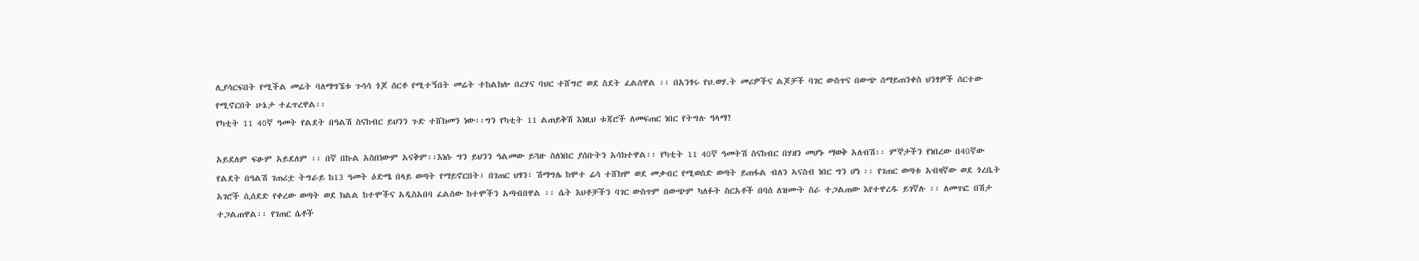ሊያሳርፍበት የሚችል መሬት ባለማግኜቱ ጉሳሳ ጎጆ ሰርቶ የሚተኝበት መሬት ተከልክሎ በረሃና ባህር ተሸግሮ ወደ ስደት ፈልሰዋል ፡፡ በአንፃሩ የህ.ወሃ.ት መሪዎችና ልጆቻች ባገር ውስጥና በውጭ ሰማይጠንቀስ ህንፃዎች ሰርተው የሚኖርበት ሁኔታ ተፈጥረዋል፡፡
የካቲት 11 40ኛ ዓመት የልደት በዓልሽ ስናከብር ይህንን ጉድ ተሸክመን ነው፡፡ግን የካቲት 11 ልጠይቅሽ እነዚህ ቱጃሮች ለመፍጠር ነበር የትግሉ ዓላማ?

አይደለም ፍፁም አይደለም ፡፡ በኛ በኩል አስበነውም አናቅም፡፡እነሱ ግን ይህንን ዓልመው ይጓዙ ስለነበር ያሰቡትን አሳክተዋል፡፡ የካቲት 11 40ኛ ዓመትሽ ስናከብር በሃዘን መሆኑ ማወቅ አለብሽ፡፡ ምኞታችን የነበረው በ40ኛው የልደት በዓልሽ ገጠሪቷ ትግራይ ከ13 ዓመት ዕድሜ በላይ ወጣት የማይኖርበት፣ በገጠር ህፃን፣ ሽማግሌ ከሞተ ሬሳ ተሸክሞ ወደ መቃብር የሚወስድ ወጣት ይጠፋል ብለን ኣናስብ ነበር ግን ሆነ ፡፡ የገጠር ወጣቱ አብዛኛው ወደ ጎረቤት አገሮች ሲሰደድ የቀረው ወጣት ወደ ክልል ከተሞችና አዲስአበባ ፈልሰው ከተሞችን አጣብበዋል ፡፡ ሴት እህቶቻችን ባገር ውስጥም በውጭም ካለፉት ስርአቶች በባሰ ለዝሙት ስራ ተጋልጠው እየተዋረዱ ይገኛሉ ፡፡ ለመጥፎ በሽታ ተጋልጠዋል፡፡ የገጠር ሴቶች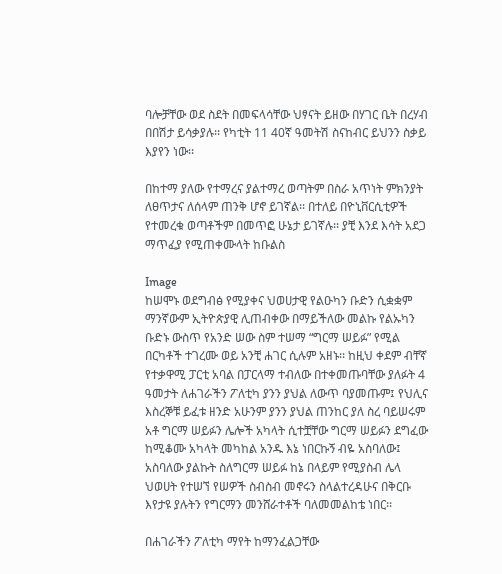ባሎቻቸው ወደ ስደት በመፍላሳቸው ህፃናት ይዘው በሃገር ቤት በረሃብ በበሽታ ይሳቃያሉ፡፡ የካቲት 11 40ኛ ዓመትሽ ስናከብር ይህንን ስቃይ እያየን ነው፡፡

በከተማ ያለው የተማረና ያልተማረ ወጣትም በስራ አጥነት ምክንያት ለፀጥታና ለሰላም ጠንቅ ሆኖ ይገኛል፡፡ በተለይ በዮኒቨርሲቲዎች የተመረቁ ወጣቶችም በመጥፎ ሁኔታ ይገኛሉ፡፡ ያቺ እንደ እሳት አደጋ ማጥፈያ የሚጠቀሙላት ከቡልስ

Image
ከሠሞኑ ወደግብፅ የሚያቀና ህወሀታዊ የልዑካን ቡድን ሲቋቋም ማንኛውም ኢትዮጵያዊ ሊጠብቀው በማይችለው መልኩ የልኡካን ቡድኑ ውስጥ የአንድ ሠው ስም ተሠማ “ግርማ ሠይፉ” የሚል በርካቶች ተገረሙ ወይ አንቺ ሐገር ሲሉም አዘኑ፡፡ ከዚህ ቀደም ብቸኛ የተቃዋሚ ፓርቲ አባል በፓርላማ ተብለው በተቀመጡባቸው ያለፉት 4 ዓመታት ለሐገራችን ፖለቲካ ያንን ያህል ለውጥ ባያመጡም፤ የህሊና እስረኞቹ ይፈቱ ዘንድ አሁንም ያንን ያህል ጠንከር ያለ ስረ ባይሠሩም አቶ ግርማ ሠይፉን ሌሎች አካላት ሲተቿቸው ግርማ ሠይፉን ደግፈው ከሚቆሙ አካላት መካከል አንዱ እኔ ነበርኩኝ ብዬ አስባለው፤ አስባለው ያልኩት ስለግርማ ሠይፉ ከኔ በላይም የሚያስብ ሌላ ህወሀት የተሠኘ የሠዎች ስብስብ መኖሩን ስላልተረዳሁና በቅርቡ እየታዩ ያሉትን የግርማን መንሸራተቶች ባለመመልከቴ ነበር፡፡

በሐገራችን ፖለቲካ ማየት ከማንፈልጋቸው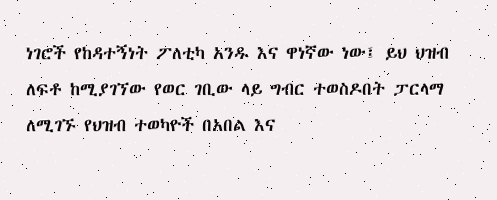ነገሮች የከዳተኝነት ፖለቲካ አንዱ እና ዋነኛው ነው፤ ይህ ህዝብ ለፍቶ ከሚያገኘው የወር ገቢው ላይ ግብር ተወስዶበት ፓርላማ ለሚገኙ የህዝብ ተወካዮች በአበል እና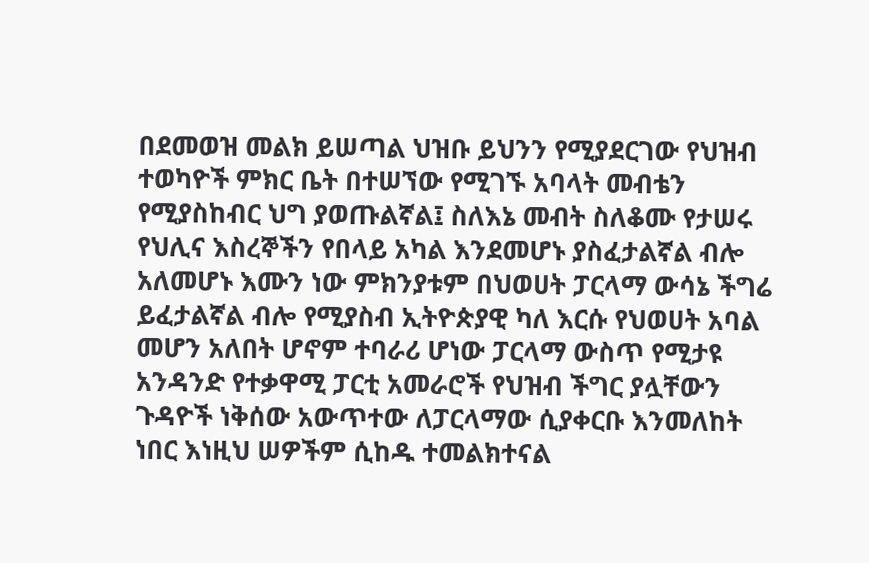በደመወዝ መልክ ይሠጣል ህዝቡ ይህንን የሚያደርገው የህዝብ ተወካዮች ምክር ቤት በተሠኘው የሚገኙ አባላት መብቴን የሚያስከብር ህግ ያወጡልኛል፤ ስለእኔ መብት ስለቆሙ የታሠሩ የህሊና እስረኞችን የበላይ አካል እንደመሆኑ ያስፈታልኛል ብሎ አለመሆኑ እሙን ነው ምክንያቱም በህወሀት ፓርላማ ውሳኔ ችግሬ ይፈታልኛል ብሎ የሚያስብ ኢትዮጵያዊ ካለ እርሱ የህወሀት አባል መሆን አለበት ሆኖም ተባራሪ ሆነው ፓርላማ ውስጥ የሚታዩ አንዳንድ የተቃዋሚ ፓርቲ አመራሮች የህዝብ ችግር ያሏቸውን ጉዳዮች ነቅሰው አውጥተው ለፓርላማው ሲያቀርቡ እንመለከት ነበር እነዚህ ሠዎችም ሲከዱ ተመልክተናል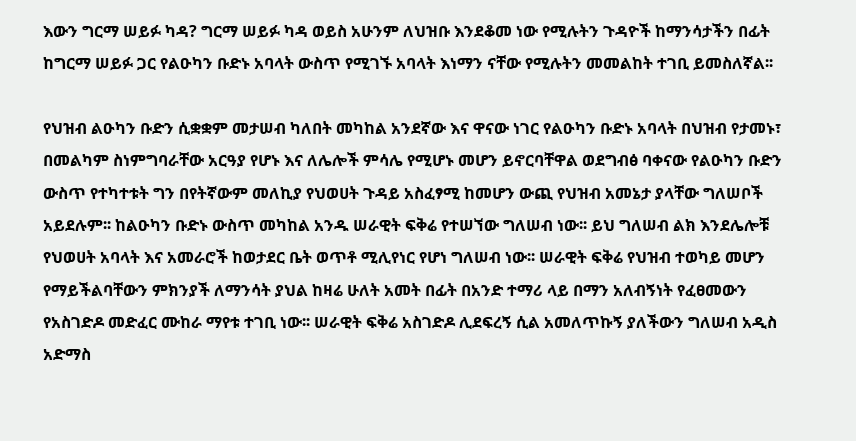እውን ግርማ ሠይፉ ካዳ? ግርማ ሠይፉ ካዳ ወይስ አሁንም ለህዝቡ እንደቆመ ነው የሚሉትን ጉዳዮች ከማንሳታችን በፊት ከግርማ ሠይፉ ጋር የልዑካን ቡድኑ አባላት ውስጥ የሚገኙ አባላት እነማን ናቸው የሚሉትን መመልከት ተገቢ ይመስለኛል፡፡

የህዝብ ልዑካን ቡድን ሲቋቋም መታሠብ ካለበት መካከል አንደኛው እና ዋናው ነገር የልዑካን ቡድኑ አባላት በህዝብ የታመኑ፣ በመልካም ስነምግባራቸው አርዓያ የሆኑ እና ለሌሎች ምሳሌ የሚሆኑ መሆን ይኖርባቸዋል ወደግብፅ ባቀናው የልዑካን ቡድን ውስጥ የተካተቱት ግን በየትኛውም መለኪያ የህወሀት ጉዳይ አስፈፃሚ ከመሆን ውጪ የህዝብ አመኔታ ያላቸው ግለሠቦች አይደሉም፡፡ ከልዑካን ቡድኑ ውስጥ መካከል አንዱ ሠራዊት ፍቅሬ የተሠኘው ግለሠብ ነው፡፡ ይህ ግለሠብ ልክ እንደሌሎቹ የህወሀት አባላት እና አመራሮች ከወታደር ቤት ወጥቶ ሚሊየነር የሆነ ግለሠብ ነው፡፡ ሠራዊት ፍቅሬ የህዝብ ተወካይ መሆን የማይችልባቸውን ምክንያች ለማንሳት ያህል ከዛሬ ሁለት አመት በፊት በአንድ ተማሪ ላይ በማን አለብኝነት የፈፀመውን የአስገድዶ መድፈር ሙከራ ማየቱ ተገቢ ነው፡፡ ሠራዊት ፍቅሬ አስገድዶ ሊደፍረኝ ሲል አመለጥኩኝ ያለችውን ግለሠብ አዲስ አድማስ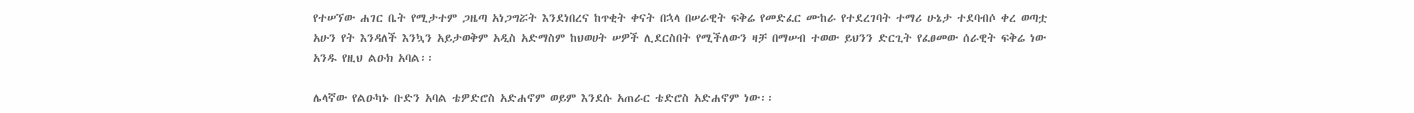የተሠኘው ሐገር ቤት የሚታተም ጋዜጣ አነጋግሯት እንደነበረና ከጥቂት ቀናት በኋላ በሠራዊት ፍቅሬ የመድፈር ሙከራ የተደረገባት ተማሪ ሁኔታ ተደባብሶ ቀረ ወጣቷ አሁን የት እንዳለች እንኳን አይታወቅም አዲስ አድማስም ከህወሀት ሠዎች ሊደርስበት የሚችለውን ዛቻ በማሠብ ተወው ይህንን ድርጊት የፈፀመው ሰራዊት ፍቅሬ ነው አንዱ የዚህ ልዑክ አባል፡፡

ሌላኛው የልዑካኑ ቡድን አባል ቴዎድሮስ አድሐኖም ወይም እንደሱ አጠራር ቴድሮስ አድሐኖም ነው፡፡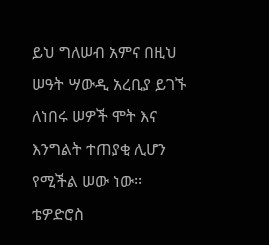ይህ ግለሠብ አምና በዚህ ሠዓት ሣውዲ አረቢያ ይገኙ ለነበሩ ሠዎች ሞት እና እንግልት ተጠያቂ ሊሆን የሚችል ሠው ነው፡፡ ቴዎድሮስ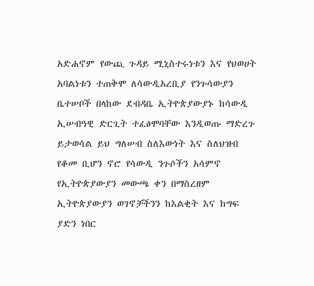አድሐኖም የውጪ ጉዳይ ሚኒስተሩነቱን እና የህወሀት አባልነቱን ተጠቅሞ ለሳውዲአረቢያ የንጉሳውያን ቤተሠቦች በላከው ደብዳቤ ኢትዮጵያውያኑ ከሳውዲ ኢሠብዓዊ ድርጊት ተፈፅሞባቸው እንዲወጡ ማድረጉ ይታወሳል ይህ ግለሠብ ስለእውነት እና ስለህዝብ የቆመ ቢሆን ኖሮ የሳውዲ ንጉሶችን አሳምኖ የኢትዮጵያውያን መውጫ ቀን በማስረዘም ኢትዮጵያውያን ወገኖቻችንን ከእልቂት እና ከግፍ ያድን ነበር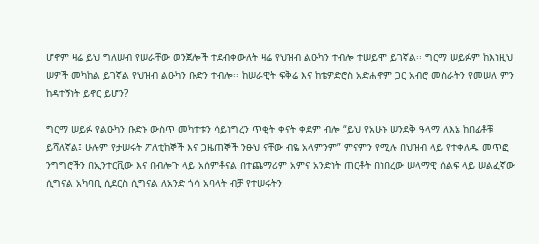ሆኖም ዛሬ ይህ ግለሠብ የሠራቸው ወንጀሎች ተደብቀውለት ዛሬ የህዝብ ልዑካን ተብሎ ተሠይሞ ይገኛል፡፡ ግርማ ሠይፉም ከእነዚህ ሠዎች መካከል ይገኛል የህዝብ ልዑካን ቡድን ተብሎ፡፡ ከሠራዊት ፍቅሬ እና ከቴዎድሮስ አድሐኖም ጋር አብሮ መስራትን የመሠለ ምን ከዳተኝነት ይኖር ይሆን?

ግርማ ሠይፉ የልዑካን ቡድኑ ውስጥ መካተቱን ሳይነግረን ጥቂት ቀናት ቀደም ብሎ “ይህ የአሁኑ ሠንደቅ ዓላማ ለእኔ ከበፊቶቹ ይሻለኛል፤ ሁሉም የታሠሩት ፖለቲከኞች እና ጋዜጠኞች ንፁህ ናቸው ብዬ አላምንም” ምናምን የሚሉ በህዝብ ላይ የተቀለዱ መጥፎ ንግግሮችን በኢንተርቪው እና በብሎጉ ላይ አሰምቶናል በተጨማሪም አምና አንድነት ጠርቶት በነበረው ሠላማዊ ሰልፍ ላይ ሠልፈኛው ሲግናል አካባቢ ሲደርስ ሲግናል ለአንድ ጎሳ አባላት ብቻ የተሠሩትን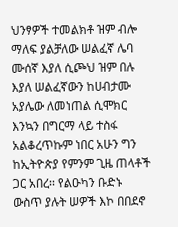ህንፃዎች ተመልክቶ ዝም ብሎ ማለፍ ያልቻለው ሠልፈኛ ሌባ ሙሰኛ እያለ ሲጮህ ዝም በሉ እያለ ሠልፈኛውን ከሀብታሙ አያሌው ለመነጠል ሲሞክር እንኳን በግርማ ላይ ተስፋ አልቆረጥኩም ነበር አሁን ግን ከኢትዮጵያ የምንም ጊዜ ጠላቶች ጋር አበረ፡፡ የልዑካን ቡድኑ ውስጥ ያሉት ሠዎች እኮ በበደኖ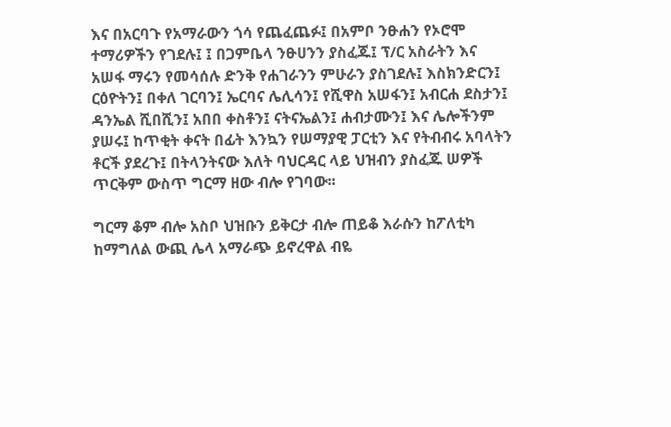እና በአርባጉ የአማራውን ጎሳ የጨፈጨፉ፤ በአምቦ ንፁሐን የኦሮሞ ተማሪዎችን የገደሉ፤ ፤ በጋምቤላ ንፁሀንን ያስፈጁ፤ ፕ/ር አስራትን እና አሠፋ ማሩን የመሳሰሉ ድንቅ የሐገራንን ምሁራን ያስገደሉ፤ እስክንድርን፤ ርዕዮትን፤ በቀለ ገርባን፤ ኤርባና ሌሊሳን፤ የሺዋስ አሠፋን፤ አብርሐ ደስታን፤ ዳንኤል ሺበሺን፤ አበበ ቀስቶን፤ ናትናኤልን፤ ሐብታሙን፤ እና ሌሎችንም ያሠሩ፤ ከጥቂት ቀናት በፊት እንኳን የሠማያዊ ፓርቲን እና የትብብሩ አባላትን ቶርች ያደረጉ፤ በትላንትናው እለት ባህርዳር ላይ ህዝብን ያስፈጁ ሠዎች ጥርቅም ውስጥ ግርማ ዘው ብሎ የገባው፡፡

ግርማ ቆም ብሎ አስቦ ህዝቡን ይቅርታ ብሎ ጠይቆ እራሱን ከፖለቲካ ከማግለል ውጪ ሌላ አማራጭ ይኖረዋል ብዬ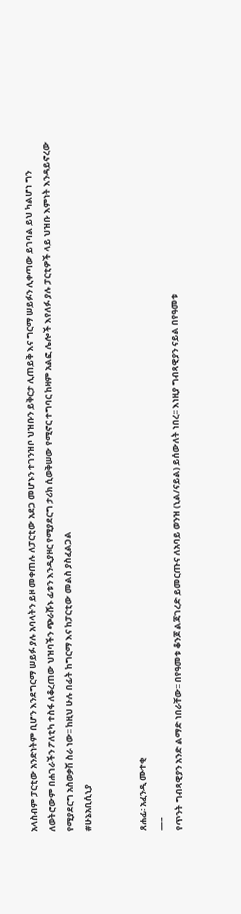አላስብም ፓርቲው አንድነትም ቢሆን እንደግርማ ሠይፉ ያሉ አባላትን ይዞ መቀጠሉ ለፓርቲው አደጋ መሆኑን ተገንዝቦ ህዝቡን ይቅርታ ሊጠይቅ እና ግርማ ሠይፉን ሊቀጣው ይገባል ይህ ካልሆነ ግን ለወትሮውም በሐገራችን ፖለቲካ ተስፋ ለቆረጠው ህዝባችን ጭራሹኑ ፊቱን እንዲያዞር የሚያደርግ ታሪክ ሲወቅሠው የሚኖር ተግባር ከዛም አልፎ ሌሎች እየለፉ ያሉ ፓርቲዎች ላይ ህዝቡ እምነት እንዳይኖረው የሚያደርግ አስወቃሽ ስራ ነው፡፡ ከዚህ ሁሉ በፊት ከግርማ እና ከፓርቲው መልስ ያስፈልጋል
#ሁኔአቢሲኒያ


ጸሐፊ፡ አፈንዲ ሙተቂ
—–
የጥንት ግብጻዊያን አንድ ልማድ ነበራቸው፡፡ በየዓመቱ ቆንጆ ልጃገረድ ይመርጡና ለአባይ ወንዝ (ኒል/ናይል) ይሰውለት ነበረ፡፡ እነዚያ ግብጻዊያን ናይል በየዓመቱ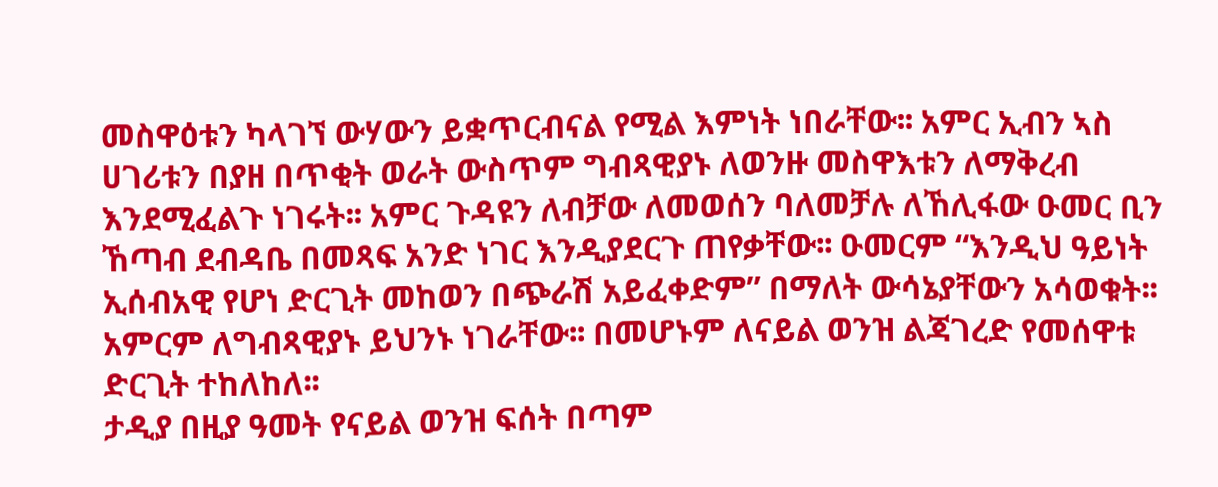መስዋዕቱን ካላገኘ ውሃውን ይቋጥርብናል የሚል እምነት ነበራቸው፡፡ አምር ኢብን ኣስ ሀገሪቱን በያዘ በጥቂት ወራት ውስጥም ግብጻዊያኑ ለወንዙ መስዋእቱን ለማቅረብ እንደሚፈልጉ ነገሩት፡፡ አምር ጉዳዩን ለብቻው ለመወሰን ባለመቻሉ ለኸሊፋው ዑመር ቢን ኸጣብ ደብዳቤ በመጻፍ አንድ ነገር እንዲያደርጉ ጠየቃቸው፡፡ ዑመርም “እንዲህ ዓይነት ኢሰብአዊ የሆነ ድርጊት መከወን በጭራሽ አይፈቀድም” በማለት ውሳኔያቸውን አሳወቁት፡፡ አምርም ለግብጻዊያኑ ይህንኑ ነገራቸው፡፡ በመሆኑም ለናይል ወንዝ ልጃገረድ የመሰዋቱ ድርጊት ተከለከለ፡፡
ታዲያ በዚያ ዓመት የናይል ወንዝ ፍሰት በጣም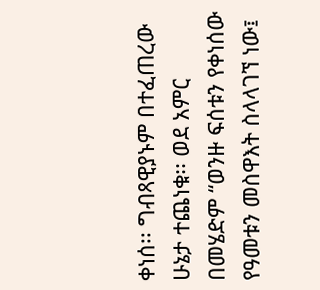ቀነሰ፡፡ ግብጻዊያኑም በተፈጠረው ሁኔታ ተጨነቁ፡፡ ወደ አምር በመሄድም “ወንዙ ፍሰቱን የቀነሰው የዓመቱን መስዋእት ስላላገኘ ነው፤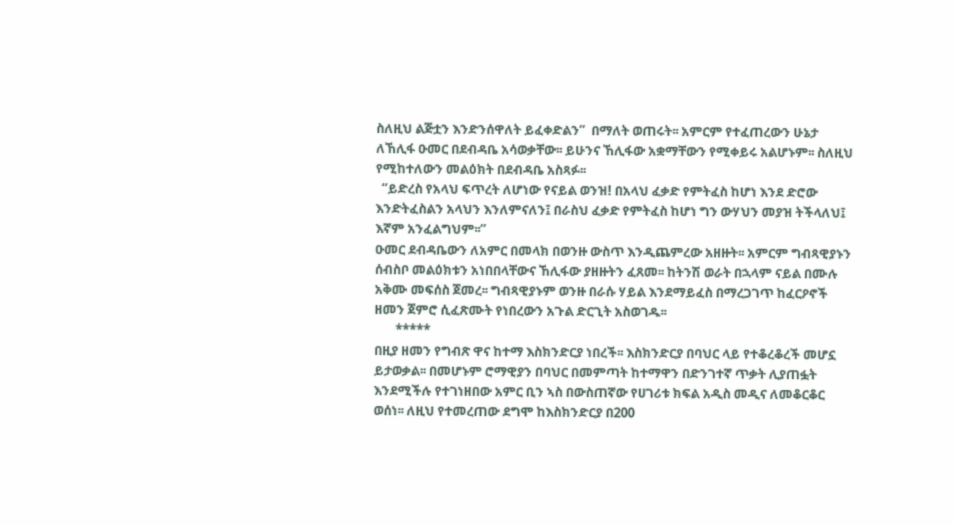ስለዚህ ልጅቷን እንድንሰዋለት ይፈቀድልን”  በማለት ወጠሩት፡፡ አምርም የተፈጠረውን ሁኔታ ለኸሊፋ ዑመር በደብዳቤ አሳወቃቸው፡፡ ይሁንና ኸሊፋው አቋማቸውን የሚቀይሩ አልሆኑም፡፡ ስለዚህ የሚከተለውን መልዕክት በደብዳቤ አስጻፉ፡፡
  “ይድረስ የአላህ ፍጥረት ለሆነው የናይል ወንዝ! በአላህ ፈቃድ የምትፈስ ከሆነ እንደ ድሮው እንድትፈስልን አላህን እንለምናለን፤ በራስህ ፈቃድ የምትፈስ ከሆነ ግን ውሃህን መያዝ ትችላለህ፤ እኛም አንፈልግህም፡፡”
ዑመር ደብዳቤውን ለአምር በመላክ በወንዙ ውስጥ እንዲጨምረው አዘዙት፡፡ አምርም ግብጻዊያኑን ሰብስቦ መልዕክቱን አነበበላቸውና ኸሊፋው ያዘዙትን ፈጸመ፡፡ ከትንሽ ወራት በኋላም ናይል በሙሉ አቅሙ መፍሰስ ጀመረ፡፡ ግብጻዊያኑም ወንዙ በራሱ ሃይል እንደማይፈስ በማረጋገጥ ከፈርዖኖች ዘመን ጀምሮ ሲፈጽሙት የነበረውን አጉል ድርጊት አስወገዱ፡፡
       *****
በዚያ ዘመን የግብጽ ዋና ከተማ እስክንድርያ ነበረች፡፡ እስክንድርያ በባህር ላይ የተቆረቆረች መሆኗ ይታወቃል፡፡ በመሆኑም ሮማዊያን በባህር በመምጣት ከተማዋን በድንገተኛ ጥቃት ሊያጠፏት እንደሚችሉ የተገነዘበው አምር ቢን ኣስ በውስጠኛው የሀገሪቱ ክፍል አዲስ መዲና ለመቆርቆር ወሰነ፡፡ ለዚህ የተመረጠው ደግሞ ከእስክንድርያ በ200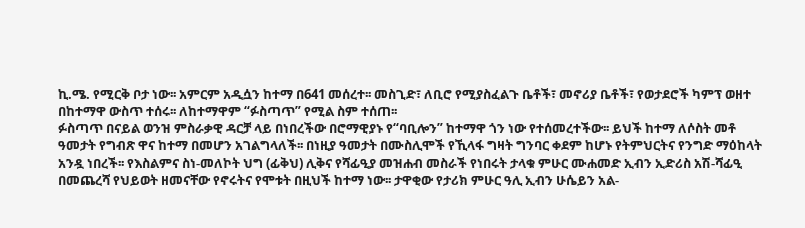ኪ.ሜ. የሚርቅ ቦታ ነው፡፡ አምርም አዲሷን ከተማ በ641 መሰረተ፡፡ መስጊድ፣ ለቢሮ የሚያስፈልጉ ቤቶች፣ መኖሪያ ቤቶች፣ የወታደሮች ካምፕ ወዘተ በከተማዋ ውስጥ ተሰሩ፡፡ ለከተማዋም “ፉስጣጥ” የሚል ስም ተሰጠ፡፡
ፉስጣጥ በናይል ወንዝ ምስራቃዊ ዳርቻ ላይ በነበረችው በሮማዊያኑ የ“ባቢሎን” ከተማዋ ጎን ነው የተሰመረተችው፡፡ ይህች ከተማ ለሶስት መቶ ዓመታት የግብጽ ዋና ከተማ በመሆን አገልግላለች፡፡ በነዚያ ዓመታት በሙስሊሞች የኺላፋ ግዛት ግንባር ቀደም ከሆኑ የትምህርትና የንግድ ማዕከላት አንዷ ነበረች፡፡ የእስልምና ስነ-መለኮት ህግ (ፊቅህ) ሊቅና የሻፊዒያ መዝሐብ መስራች የነበሩት ታላቁ ምሁር ሙሐመድ ኢብን ኢድሪስ አሽ-ሻፊዒ በመጨረሻ የህይወት ዘመናቸው የኖሩትና የሞቱት በዚህች ከተማ ነው፡፡ ታዋቂው የታሪክ ምሁር ዓሊ ኢብን ሁሴይን አል-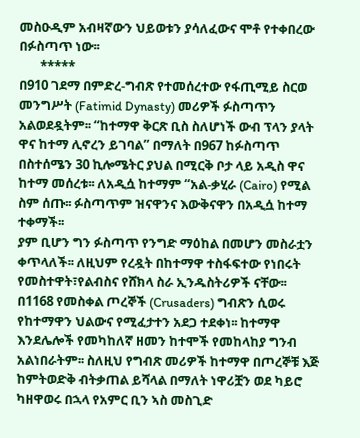መስዑዲም አብዛኛውን ህይወቱን ያሳለፈውና ሞቶ የተቀበረው በፉስጣጥ ነው፡፡
       *****
በ910 ገደማ በምድረ-ግብጽ የተመሰረተው የፋጢሚይ ስርወ መንግሥት (Fatimid Dynasty) መሪዎች ፉስጣጥን አልወደዷትም፡፡ “ከተማዋ ቅርጽ ቢስ ስለሆነች ውብ ፕላን ያላት ዋና ከተማ ሊኖረን ይገባል” በማለት በ967 ከፉስጣጥ በስተሰሜን 30 ኪሎሜትር ያህል በሚርቅ ቦታ ላይ አዲስ ዋና ከተማ መሰረቱ፡፡ ለአዲሷ ከተማም “አል-ቃሂራ (Cairo) የሚል ስም ሰጡ፡፡ ፉስጣጥም ዝናዋንና እውቅናዋን በአዲሷ ከተማ ተቀማች፡፡
ያም ቢሆን ግን ፉስጣጥ የንግድ ማዕከል በመሆን መስራቷን ቀጥላለች፡፡ ለዚህም የረዷት በከተማዋ ተስፋፍተው የነበሩት የመስተዋት፣የልብስና የሸክላ ስራ ኢንዱስትሪዎች ናቸው፡፡ በ1168 የመስቀል ጦረኞች (Crusaders) ግብጽን ሲወሩ የከተማዋን ህልውና የሚፈታተን አደጋ ተደቀነ፡፡ ከተማዋ እንደሌሎች የመካከለኛ ዘመን ከተሞች የመከላከያ ግንብ አልነበራትም፡፡ ስለዚህ የግብጽ መሪዎች ከተማዋ በጦረኞቹ እጅ ከምትወድቅ ብትቃጠል ይሻላል በማለት ነዋሪቿን ወደ ካይሮ ካዘዋወሩ በኋላ የአምር ቢን ኣስ መስጊድ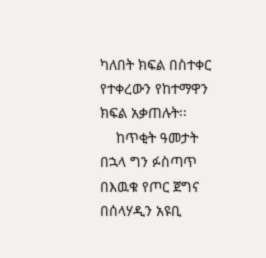ካለበት ክፍል በስተቀር የተቀረውን የከተማዋን ክፍል አቃጠሉት፡፡
    ከጥቂት ዓመታት በኋላ ግን ፉስጣጥ በእዉቁ የጦር ጀግና በሰላሃዲን አዩቢ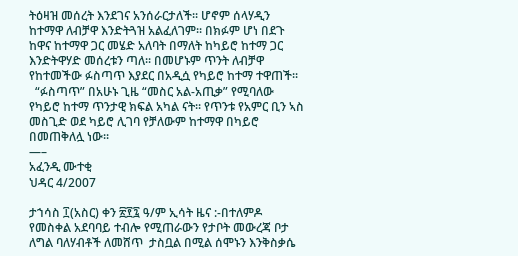ትዕዛዝ መሰረት እንደገና አንሰራርታለች፡፡ ሆኖም ሰላሃዲን ከተማዋ ለብቻዋ እንድትጓዝ አልፈለገም፡፡ በክፉም ሆነ በደጉ ከዋና ከተማዋ ጋር መሄድ አለባት በማለት ከካይሮ ከተማ ጋር እንድትዋሃድ መሰረቱን ጣለ፡፡ በመሆኑም ጥንት ለብቻዋ የከተመችው ፉስጣጥ እያደር በአዲሷ የካይሮ ከተማ ተዋጠች፡፡
  “ፉስጣጥ” በአሁኑ ጊዜ “መስር አል-አጢቃ” የሚባለው የካይሮ ከተማ ጥንታዊ ክፍል አካል ናት፡፡ የጥንቱ የአምር ቢን ኣስ መስጊድ ወደ ካይሮ ሊገባ የቻለውም ከተማዋ በካይሮ በመጠቅለሏ ነው፡፡
—–
አፈንዲ ሙተቂ
ህዳር 4/2007

ታኀሳስ ፲(አስር) ቀን ፳፻፯ ዓ/ም ኢሳት ዜና :-በተለምዶ የመስቀል አደባባይ ተብሎ የሚጠራውን የታቦት መውረጃ ቦታ ለግል ባለሃብቶች ለመሸጥ  ታስቧል በሚል ሰሞኑን እንቅስቃሴ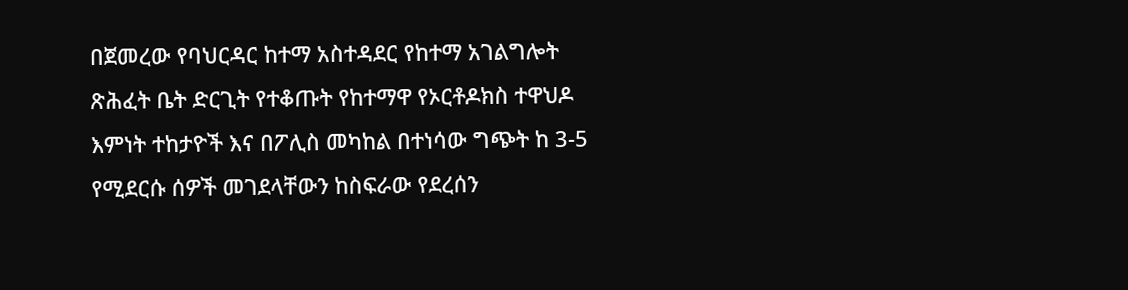በጀመረው የባህርዳር ከተማ አስተዳደር የከተማ አገልግሎት ጽሕፈት ቤት ድርጊት የተቆጡት የከተማዋ የኦርቶዶክስ ተዋህዶ እምነት ተከታዮች እና በፖሊስ መካከል በተነሳው ግጭት ከ 3-5 የሚደርሱ ሰዎች መገደላቸውን ከስፍራው የደረሰን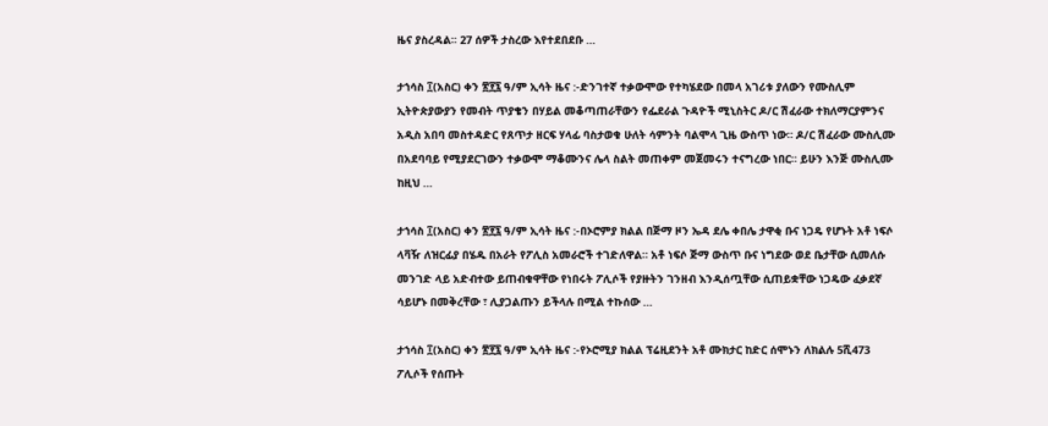ዜና ያስረዳል፡፡ 27 ሰዎች ታስረው እየተደበደቡ …

ታኀሳስ ፲(አስር) ቀን ፳፻፯ ዓ/ም ኢሳት ዜና :-ድንገተኛ ተቃውሞው የተካሄደው በመላ አገሪቱ ያለውን የሙስሊም ኢትዮጵያውያን የመብት ጥያቄን በሃይል መቆጣጠራቸውን የፌደራል ጉዳዮች ሚኒስትር ዶ/ር ሽፈራው ተክለማርያምንና አዲስ አበባ መስተዳድር የጸጥታ ዘርፍ ሃላፊ ባስታወቁ ሁለት ሳምንት ባልሞላ ጊዜ ውስጥ ነው። ዶ/ር ሽፈራው ሙስሊሙ በአደባባይ የሚያደርገውን ተቃውሞ ማቆሙንና ሌላ ስልት መጠቀም መጀመሩን ተናግረው ነበር። ይሁን እንጅ ሙስሊሙ ከዚህ …

ታኀሳስ ፲(አስር) ቀን ፳፻፯ ዓ/ም ኢሳት ዜና :-በኦሮምያ ክልል በጅማ ዞን ኤዳ ደሌ ቀበሌ ታዋቂ ቡና ነጋዴ የሆኑት አቶ ነፍሶ ላቫዥ ለዝርፊያ በሄዱ በአራት የፖሊስ አመራሮች ተገድለዋል። አቶ ነፍሶ ጅማ ውስጥ ቡና ነግደው ወደ ቤታቸው ሲመለሱ መንገድ ላይ አድብተው ይጠብቁዋቸው የነበሩት ፖሊሶች የያዙትን ገንዘብ እንዲሰጧቸው ሲጠይቋቸው ነጋዴው ፈቃደኛ ሳይሆኑ በመቅረቸው ፣ ሊያጋልጡን ይችላሉ በሚል ተኩሰው …

ታኀሳስ ፲(አስር) ቀን ፳፻፯ ዓ/ም ኢሳት ዜና :-የኦሮሚያ ክልል ፕሬዚደንት አቶ ሙክታር ከድር ሰሞኑን ለክልሉ 5ሺ473 ፖሊሶች የሰጡት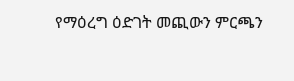የማዕረግ ዕድገት መጪውን ምርጫን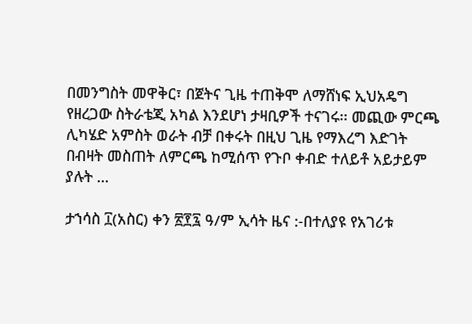በመንግስት መዋቅር፣ በጀትና ጊዜ ተጠቅሞ ለማሸነፍ ኢህአዴግ የዘረጋው ስትራቴጂ አካል እንደሆነ ታዛቢዎች ተናገሩ፡፡ መጪው ምርጫ ሊካሄድ አምስት ወራት ብቻ በቀሩት በዚህ ጊዜ የማእረግ እድገት በብዛት መስጠት ለምርጫ ከሚሰጥ የጉቦ ቀብድ ተለይቶ አይታይም ያሉት …

ታኀሳስ ፲(አስር) ቀን ፳፻፯ ዓ/ም ኢሳት ዜና :-በተለያዩ የአገሪቱ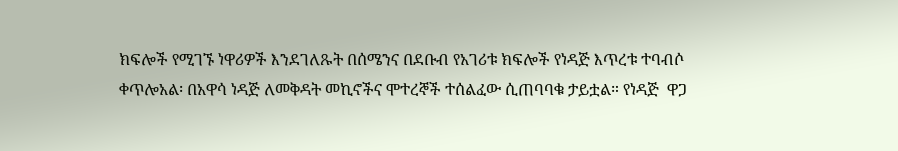ክፍሎች የሚገኙ ነዋሪዎች እንደገለጹት በሰሜንና በደቡብ የአገሪቱ ክፍሎች የነዳጅ እጥረቱ ተባብሶ ቀጥሎአል፡ በአዋሳ ነዳጅ ለመቅዳት መኪኖችና ሞተረኞች ተሰልፈው ሲጠባባቁ ታይቷል። የነዳጅ  ዋጋ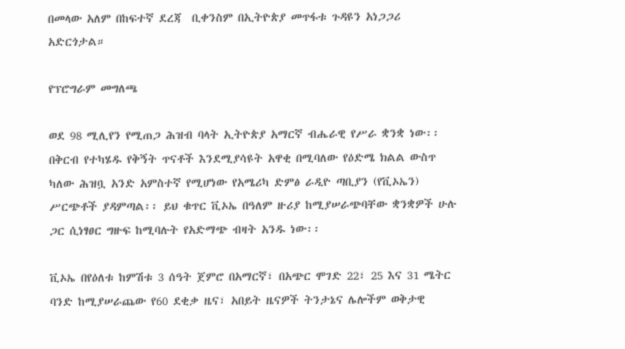በመላው አለም በከፍተኛ ደረጃ  ቢቀንስም በኢትዮጵያ መጥፋቱ ጉዳዩን አነጋጋሪ አድርጎታል።

የፕሮግራም መግለጫ

ወደ 98 ሚሊየን የሚጠጋ ሕዝብ ባላት ኢትዮጵያ አማርኛ ብሔራዊ የሥራ ቋንቋ ነው፡፡ በቅርብ የተካሄዱ የቅኝት ጥናቶች እንደሚያሳዩት አዋቂ በሚባለው የዕድሜ ክልል ውስጥ ካለው ሕዝቧ አንድ አምስተኛ የሚሆነው የአሜሪካ ድምፅ ራዲዮ ጣቢያን (የቪኦኤን) ሥርጭቶች ያዳምጣል፡፡ ይህ ቁጥር ቪኦኤ በዓለም ዙሪያ ከሚያሠራጭባቸው ቋንቋዎች ሁሉ ጋር ሲነፃፀር ግዙፍ ከሚባሉት የአድማጭ ብዛት አንዱ ነው፡፡

ቪኦኤ በየዕለቱ ከምሽቱ 3 ሰዓት ጀምሮ በአማርኛ፣ በአጭር ሞገድ 22፣ 25 እና 31 ሜትር ባንድ ከሚያሠራጨው የ60 ደቂቃ ዜና፣ አበይት ዜናዎች ትንታኔና ሌሎችም ወቅታዊ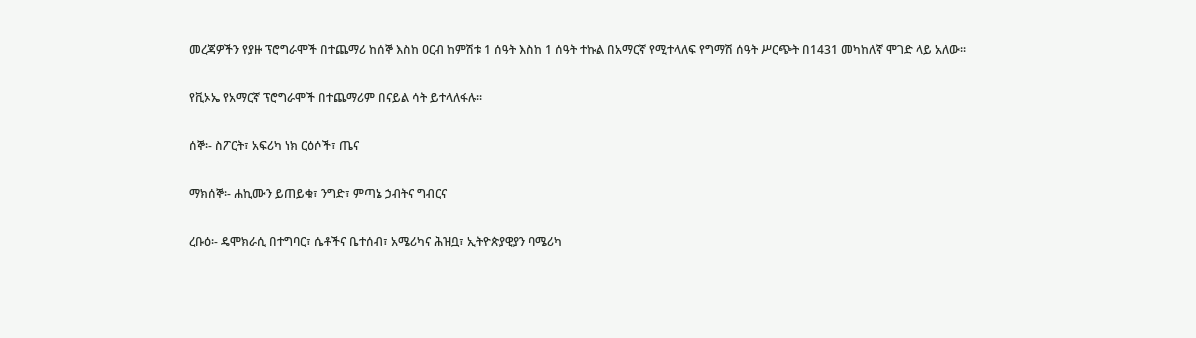መረጃዎችን የያዙ ፕሮግራሞች በተጨማሪ ከሰኞ እስከ ዐርብ ከምሽቱ 1 ሰዓት እስከ 1 ሰዓት ተኩል በአማርኛ የሚተላለፍ የግማሽ ሰዓት ሥርጭት በ1431 መካከለኛ ሞገድ ላይ አለው፡፡

የቪኦኤ የአማርኛ ፕሮግራሞች በተጨማሪም በናይል ሳት ይተላለፋሉ፡፡

ሰኞ፡- ስፖርት፣ አፍሪካ ነክ ርዕሶች፣ ጤና

ማክሰኞ፡- ሐኪሙን ይጠይቁ፣ ንግድ፣ ምጣኔ ኃብትና ግብርና

ረቡዕ፡- ዴሞክራሲ በተግባር፣ ሴቶችና ቤተሰብ፣ አሜሪካና ሕዝቧ፣ ኢትዮጵያዊያን ባሜሪካ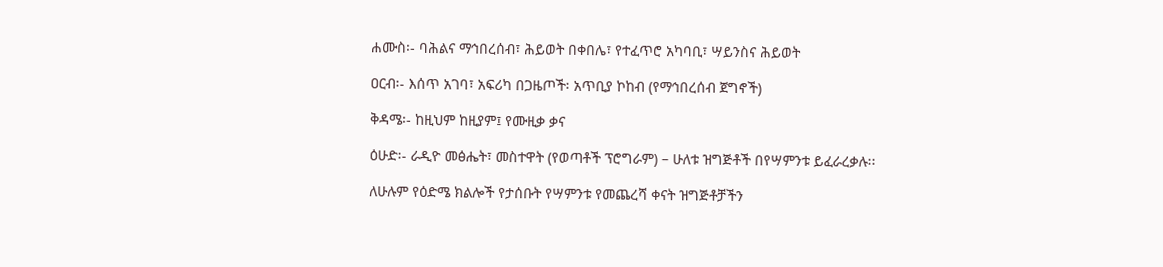ሐሙስ፡- ባሕልና ማኅበረሰብ፣ ሕይወት በቀበሌ፣ የተፈጥሮ አካባቢ፣ ሣይንስና ሕይወት

ዐርብ፡- እሰጥ አገባ፣ አፍሪካ በጋዜጦች፡ አጥቢያ ኮከብ (የማኅበረሰብ ጀግኖች)

ቅዳሜ፡- ከዚህም ከዚያም፤ የሙዚቃ ቃና

ዕሁድ፡- ራዲዮ መፅሔት፣ መስተዋት (የወጣቶች ፕሮግራም) – ሁለቱ ዝግጅቶች በየሣምንቱ ይፈራረቃሉ፡፡

ለሁሉም የዕድሜ ክልሎች የታሰቡት የሣምንቱ የመጨረሻ ቀናት ዝግጅቶቻችን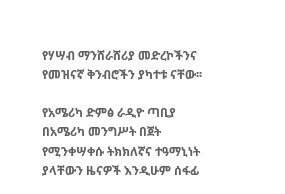የሃሣብ ማንሸራሸሪያ መድረኮችንና የመዝናኛ ቅንብሮችን ያካተቱ ናቸው፡፡

የአሜሪካ ድምፅ ራዲዮ ጣቢያ በአሜሪካ መንግሥት በጀት የሚንቀሣቀሱ ትክክለኛና ተዓማኒነት ያላቸውን ዜናዎች እንዲሁም ሰፋፊ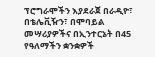ፕሮግራሞችን እያደራጀ በራዲዮ፣ በቴሌቪዥን፣ በሞባይል መሣሪያዎችና በኢንተርኔት በ45 የዓለማችን ቋንቋዎች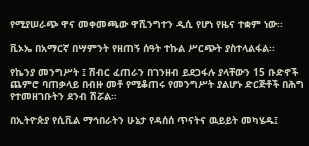የሚያሠራጭ ዋና መቀመጫው ዋሺንግተን ዲሲ የሆነ የዜና ተቋም ነው፡፡

ቪኦኤ በአማርኛ በሣምንት የዘጠኝ ሰዓት ተኩል ሥርጭት ያስተላልፋል፡፡

የኬንያ መንግሥት ፤ ሽብር ፈጠራን በገንዘብ ይደጋፋሉ ያላቸውን 15 ቡድኖች ጨምሮ ባጠቃላይ በብዙ መቶ የሚቆጠሩ የመንግሥት ያልሆኑ ድርጅቶች በሕግ የተመዘገቡትን ደንብ ሽሯል።

በኢትዮጵያ የሲቪል ማኅበራትን ሁኔታ የዳሰሰ ጥናትና ዉይይት መካሄዱ፤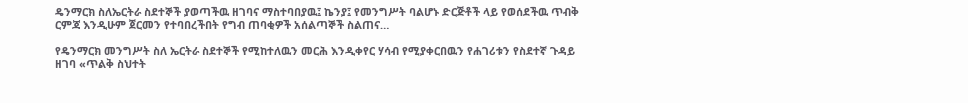ዴንማርክ ስለኤርትራ ስደተኞች ያወጣችዉ ዘገባና ማስተባበያዉ፤ ኬንያ፤ የመንግሥት ባልሆኑ ድርጅቶች ላይ የወሰደችዉ ጥብቅ ርምጃ እንዲሁም ጀርመን የተባበረችበት የግብ ጠባቂዎች አሰልጣኞች ስልጠና…

የዴንማርክ መንግሥት ስለ ኤርትራ ስደተኞች የሚከተለዉን መርሕ እንዲቀየር ሃሳብ የሚያቀርበዉን የሐገሪቱን የስደተኛ ጉዳይ ዘገባ «ጥልቅ ስህተት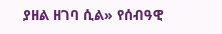ያዘል ዘገባ ሲል» የሰብዓዊ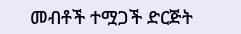መብቶች ተሟጋች ድርጅት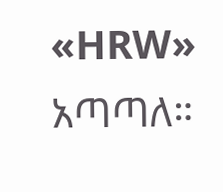«HRW» አጣጣለ።